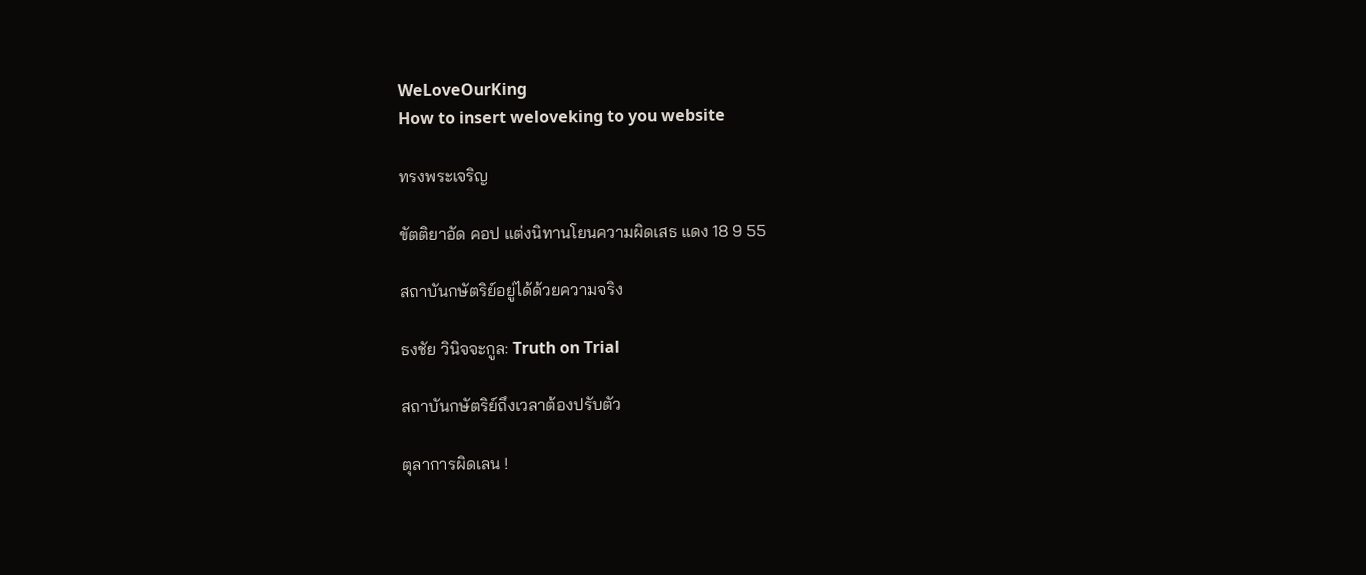WeLoveOurKing
How to insert weloveking to you website

ทรงพระเจริญ

ขัตติยาอัด คอป แต่งนิทานโยนความผิดเสธ แดง 18 9 55

สถาบันกษัตริย์อยู่ได้ด้วยความจริง

ธงชัย วินิจจะกูล: Truth on Trial

สถาบันกษัตริย์ถึงเวลาต้องปรับตัว

ตุลาการผิดเลน !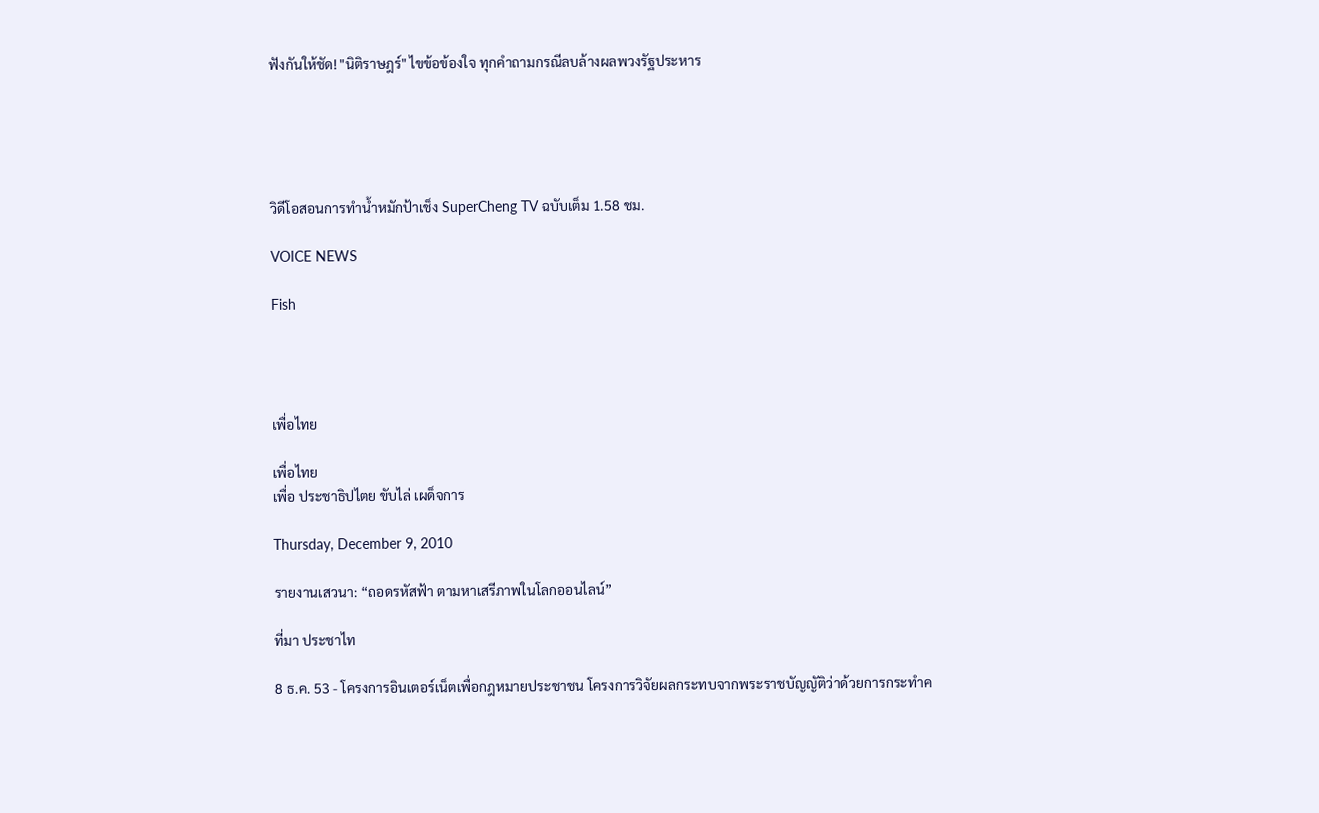ฟังกันให้ชัด! "นิติราษฎร์" ไขข้อข้องใจ ทุกคำถามกรณีลบล้างผลพวงรัฐประหาร





วิดีโอสอนการทำน้ำหมักป้าเช็ง SuperCheng TV ฉบับเต็ม 1.58 ชม.

VOICE NEWS

Fish




เพื่อไทย

เพื่อไทย
เพื่อ ประชาธิปไตย ขับไล่ เผด็จการ

Thursday, December 9, 2010

รายงานเสวนา: “ถอดรหัสฟ้า ตามหาเสรีภาพในโลกออนไลน์”

ที่มา ประชาไท

8 ธ.ค. 53 - โครงการอินเตอร์เน็ตเพื่อกฎหมายประชาชน โครงการวิจัยผลกระทบจากพระราชบัญญัติว่าด้วยการกระทำค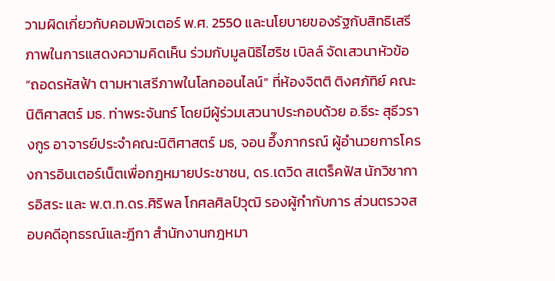วามผิดเกี่ยวกับคอมพิวเตอร์ พ.ศ. 2550 และนโยบายของรัฐกับสิทธิเสรีภาพในการแสดงความคิดเห็น ร่วมกับมูลนิธิไฮริช เบิลล์ จัดเสวนาหัวข้อ “ถอดรหัสฟ้า ตามหาเสรีภาพในโลกออนไลน์” ที่ห้องจิตติ ติงศภัทิย์ คณะนิติศาสตร์ มธ. ท่าพระจันทร์ โดยมีผู้ร่วมเสวนาประกอบด้วย อ.ธีระ สุธีวรางกูร อาจารย์ประจำคณะนิติศาสตร์ มธ, จอน อึ๊งภากรณ์ ผู้อำนวยการโครงการอินเตอร์เน็ตเพื่อกฎหมายประชาชน, ดร.เดวิด สเตร็คฟัส นักวิชาการอิสระ และ พ.ต.ท.ดร.ศิริพล โกศลศิลป์วุฒิ รองผู้กำกับการ ส่วนตรวจสอบคดีอุทธรณ์และฎีกา สำนักงานกฎหมา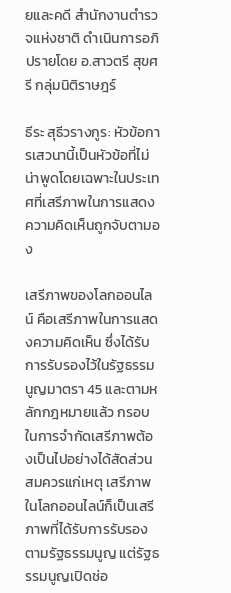ยและคดี สำนักงานตำรวจแห่งชาติ ดำเนินการอภิปรายโดย อ.สาวตรี สุขศรี กลุ่มนิติราษฎร์

ธีระ สุธีวรางกูร: หัวข้อการเสวนานี้เป็นหัวข้อที่ไม่น่าพูดโดยเฉพาะในประเทศที่เสรีภาพในการแสดงความคิดเห็นถูกจับตามอง

เสรีภาพของโลกออนไลน์ คือเสรีภาพในการแสดงความคิดเห็น ซึ่งได้รับการรับรองไว้ในรัฐธรรมนูญมาตรา 45 และตามหลักกฎหมายแล้ว กรอบในการจำกัดเสรีภาพต้องเป็นไปอย่างได้สัดส่วน สมควรแก่เหตุ เสรีภาพในโลกออนไลน์ก็เป็นเสรีภาพที่ได้รับการรับรองตามรัฐธรรมนูญ แต่รัฐธรรมนูญเปิดช่อ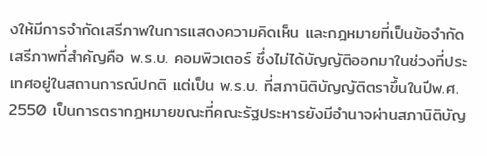งให้มีการจำกัดเสรีภาพในการแสดงความคิดเห็น และกฎหมายที่เป็นข้อจำกัดเสรีภาพที่สำคัญคือ พ.ร.บ. คอมพิวเตอร์ ซึ่งไม่ได้บัญญัติออกมาในช่วงที่ประเทศอยู่ในสถานการณ์ปกติ แต่เป็น พ.ร.บ. ที่สภานิติบัญญัติตราขึ้นในปีพ.ศ. 2550 เป็นการตรากฎหมายขณะที่คณะรัฐประหารยังมีอำนาจผ่านสภานิติบัญ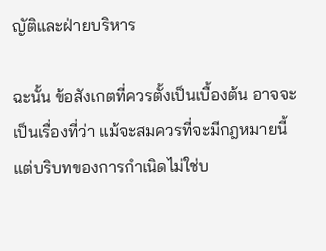ญัติและฝ่ายบริหาร

ฉะนั้น ข้อสังเกตที่ควรตั้งเป็นเบื้องต้น อาจจะเป็นเรื่องที่ว่า แม้จะสมควรที่จะมีกฎหมายนี้ แต่บริบทของการกำเนิดไม่ใช่บ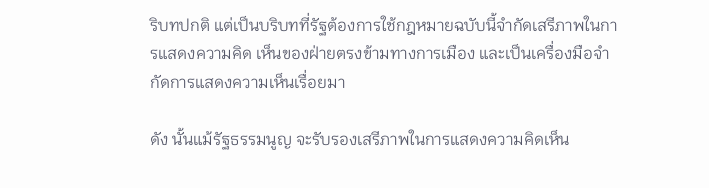ริบทปกติ แต่เป็นบริบทที่รัฐต้องการใช้กฎหมายฉบับนี้จำกัดเสรีภาพในการแสดงความคิด เห็นของฝ่ายตรงข้ามทางการเมือง และเป็นเครื่องมือจำกัดการแสดงความเห็นเรื่อยมา

ดัง นั้นแม้รัฐธรรมนูญ จะรับรองเสรีภาพในการแสดงความคิดเห็น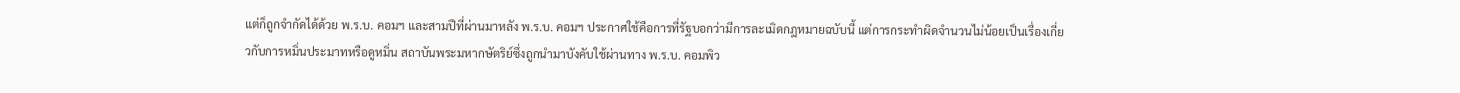แต่ก็ถูกจำกัดได้ด้วย พ.ร.บ. คอมฯ และสามปีที่ผ่านมาหลัง พ.ร.บ. คอมฯ ประกาศใช้คือการที่รัฐบอกว่ามีการละเมิดกฎหมายฉบับนี้ แต่การกระทำผิดจำนวนไม่น้อยเป็นเรื่องเกี่ยวกับการหมิ่นประมาทหรือดูหมิ่น สถาบันพระมหากษัตริย์ซึ่งถูกนำมาบังคับใช้ผ่านทาง พ.ร.บ. คอมพิว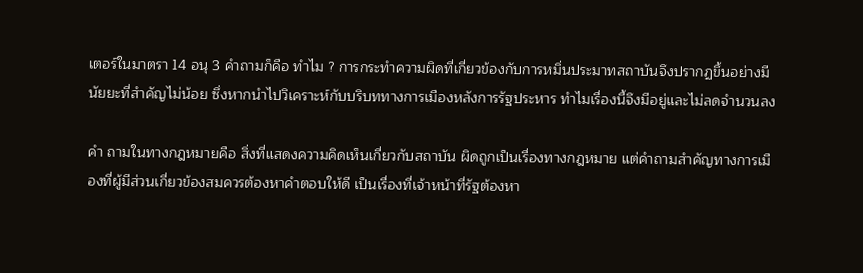เตอร์ในมาตรา 14 อนุ 3 คำถามก็คือ ทำไม ? การกระทำความผิดที่เกี่ยวข้องกับการหมิ่นประมาทสถาบันจึงปรากฏขึ้นอย่างมี นัยยะที่สำคัญไม่น้อย ซึ่งหากนำไปวิเคราะห์กับบริบททางการเมืองหลังการรัฐประหาร ทำไมเรื่องนี้จึงมีอยู่และไม่ลดจำนวนลง

คำ ถามในทางกฎหมายคือ สิ่งที่แสดงความคิดเห็นเกี่ยวกับสถาบัน ผิดถูกเป็นเรื่องทางกฎหมาย แต่คำถามสำคัญทางการเมืองที่ผู้มีส่วนเกี่ยวข้องสมควรต้องหาคำตอบให้ดี เป็นเรื่องที่เจ้าหน้าที่รัฐต้องหา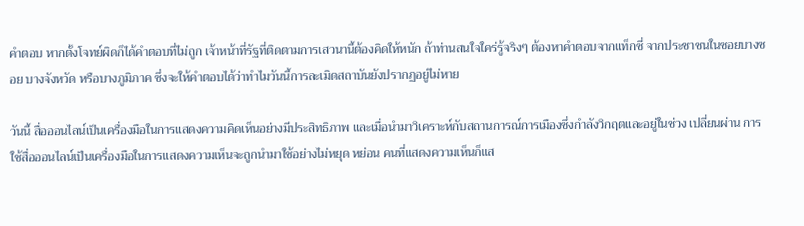คำตอบ หากตั้งโจทย์ผิดก็ได้คำตอบที่ไม่ถูก เจ้าหน้าที่รัฐที่ติดตามการเสวนานี้ต้องคิดให้หนัก ถ้าท่านสนใจใคร่รู้จริงๆ ต้องหาคำตอบจากแท็กซี่ จากประชาชนในซอยบางซอย บางจังหวัด หรือบางภูมิภาค ซึ่งจะให้คำตอบได้ว่าทำไมวันนี้การละเมิดสถาบันยังปรากฏอยู่ไม่หาย

วันนี้ สื่อออนไลน์เป็นเครื่องมือในการแสดงความคิดเห็นอย่างมีประสิทธิภาพ และเมื่อนำมาวิเคราะห์กับสถานการณ์การเมืองซึ่งกำลังวิกฤตและอยู่ในช่วง เปลี่ยนผ่าน การใช้สื่อออนไลน์เป็นเครื่องมือในการแสดงความเห็นจะถูกนำมาใช้อย่างไม่หยุด หย่อน คนที่แสดงความเห็นก็แส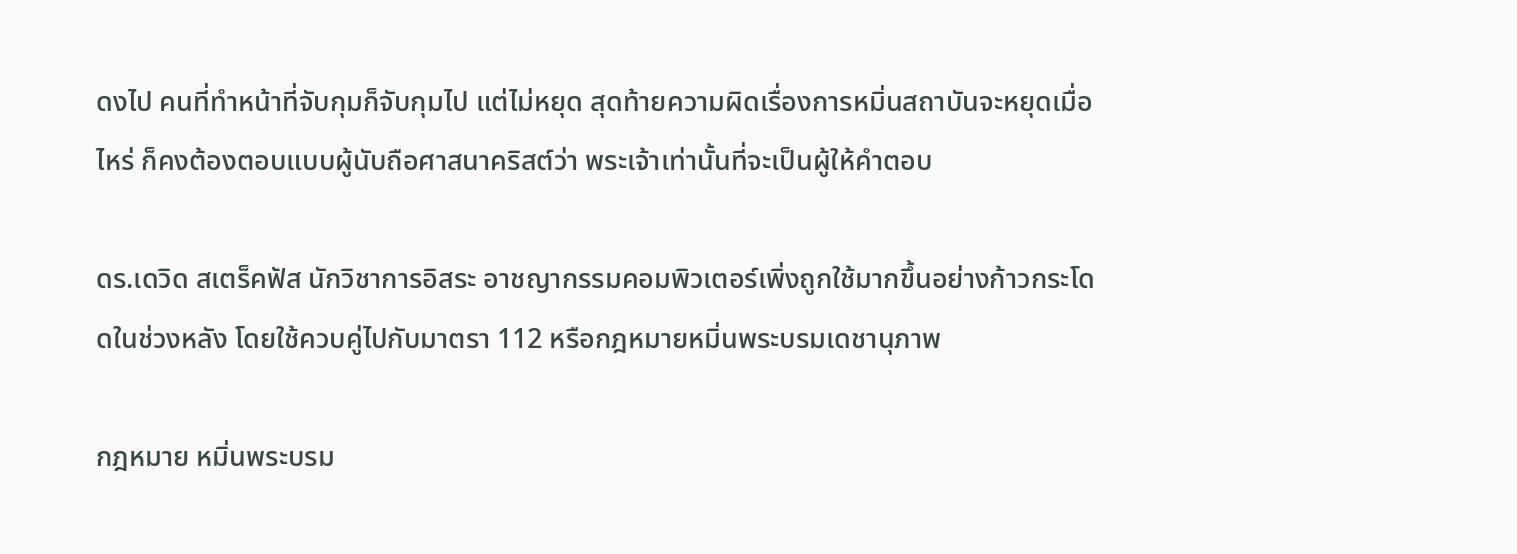ดงไป คนที่ทำหน้าที่จับกุมก็จับกุมไป แต่ไม่หยุด สุดท้ายความผิดเรื่องการหมิ่นสถาบันจะหยุดเมื่อไหร่ ก็คงต้องตอบแบบผู้นับถือศาสนาคริสต์ว่า พระเจ้าเท่านั้นที่จะเป็นผู้ให้คำตอบ

ดร.เดวิด สเตร็คฟัส นักวิชาการอิสระ อาชญากรรมคอมพิวเตอร์เพิ่งถูกใช้มากขึ้นอย่างก้าวกระโดดในช่วงหลัง โดยใช้ควบคู่ไปกับมาตรา 112 หรือกฎหมายหมิ่นพระบรมเดชานุภาพ

กฎหมาย หมิ่นพระบรม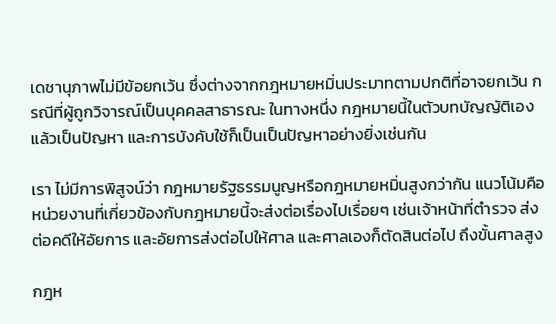เดชานุภาพไม่มีข้อยกเว้น ซึ่งต่างจากกฎหมายหมิ่นประมาทตามปกติที่อาจยกเว้น กรณีที่ผู้ถูกวิจารณ์เป็นบุคคลสาธารณะ ในทางหนึ่ง กฎหมายนี้ในตัวบทบัญญัติเองแล้วเป็นปัญหา และการบังคับใช้ก็เป็นเป็นปัญหาอย่างยิ่งเช่นกัน

เรา ไม่มีการพิสูจน์ว่า กฎหมายรัฐธรรมนูญหรือกฎหมายหมิ่นสูงกว่ากัน แนวโน้มคือ หน่วยงานที่เกี่ยวข้องกับกฎหมายนี้จะส่งต่อเรื่องไปเรื่อยๆ เช่นเจ้าหน้าที่ตำรวจ ส่งต่อคดีให้อัยการ และอัยการส่งต่อไปให้ศาล และศาลเองก็ตัดสินต่อไป ถึงขั้นศาลสูง

กฎห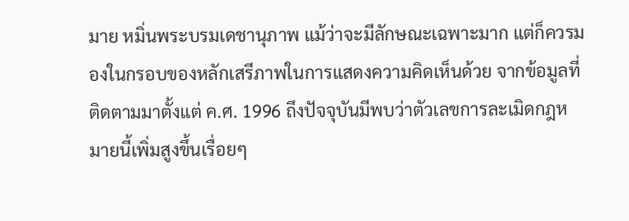มาย หมิ่นพระบรมเดชานุภาพ แม้ว่าจะมีลักษณะเฉพาะมาก แต่ก็ควรมองในกรอบของหลักเสรีภาพในการแสดงความคิดเห็นด้วย จากข้อมูลที่ติดตามมาตั้งแต่ ค.ศ. 1996 ถึงปัจจุบันมีพบว่าตัวเลขการละเมิดกฎหมายนี้เพิ่มสูงขึ้นเรื่อยๆ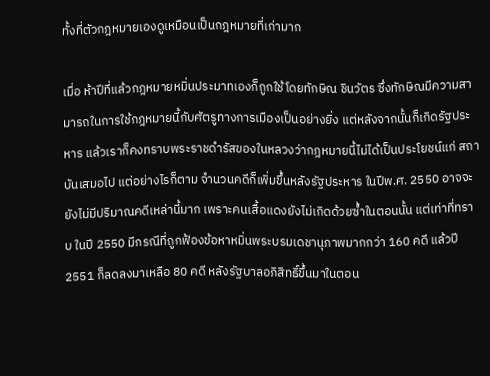ทั้งที่ตัวกฎหมายเองดูเหมือนเป็นกฎหมายที่เก่ามาก

เมื่อ ห้าปีที่แล้วกฎหมายหมิ่นประมาทเองก็ถูกใช้โดยทักษิณ ชินวัตร ซึ่งทักษิณมีความสามารถในการใช้กฎหมายนี้กับศัตรูทางการเมืองเป็นอย่างยิ่ง แต่หลังจากนั้นก็เกิดรัฐประหาร แล้วเราก็คงทราบพระราชดำรัสของในหลวงว่ากฎหมายนี้ไม่ได้เป็นประโยชน์แก่ สถาบันเสมอไป แต่อย่างไรก็ตาม จำนวนคดีก็เพิ่มขึ้นหลังรัฐประหาร ในปีพ.ศ. 2550 อาจจะยังไม่มีปริมาณคดีเหล่านี้มาก เพราะคนเสื้อแดงยังไม่เกิดด้วยซ้ำในตอนนั้น แต่เท่าที่ทราบ ในปี 2550 มีกรณีที่ถูกฟ้องข้อหาหมิ่นพระบรมเดชานุภาพมากกว่า 160 คดี แล้วปี 2551 ก็ลดลงมาเหลือ 80 คดี หลังรัฐบาลอภิสิทธิ์ขึ้นมาในตอน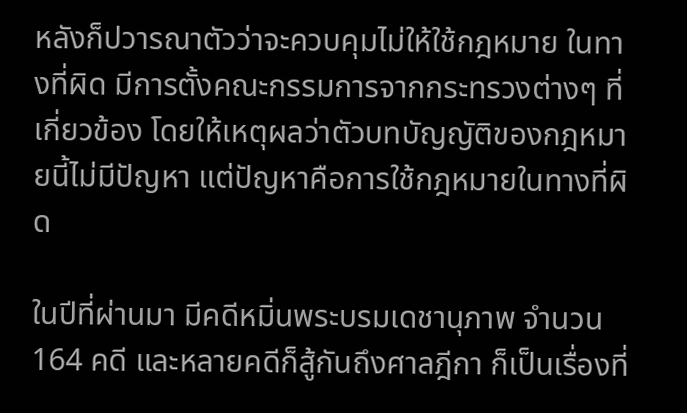หลังก็ปวารณาตัวว่าจะควบคุมไม่ให้ใช้กฎหมาย ในทางที่ผิด มีการตั้งคณะกรรมการจากกระทรวงต่างๆ ที่เกี่ยวข้อง โดยให้เหตุผลว่าตัวบทบัญญัติของกฎหมายนี้ไม่มีปัญหา แต่ปัญหาคือการใช้กฎหมายในทางที่ผิด

ในปีที่ผ่านมา มีคดีหมิ่นพระบรมเดชานุภาพ จำนวน 164 คดี และหลายคดีก็สู้กันถึงศาลฎีกา ก็เป็นเรื่องที่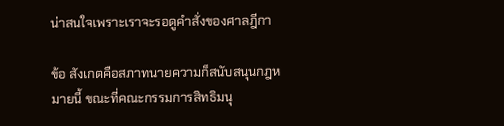น่าสนใจเพราะเราจะรอดูคำสั่งของศาลฎีกา

ข้อ สังเกตคือสภาทนายความก็สนับสนุนกฎหมายนี้ ขณะที่คณะกรรมการสิทธิมนุ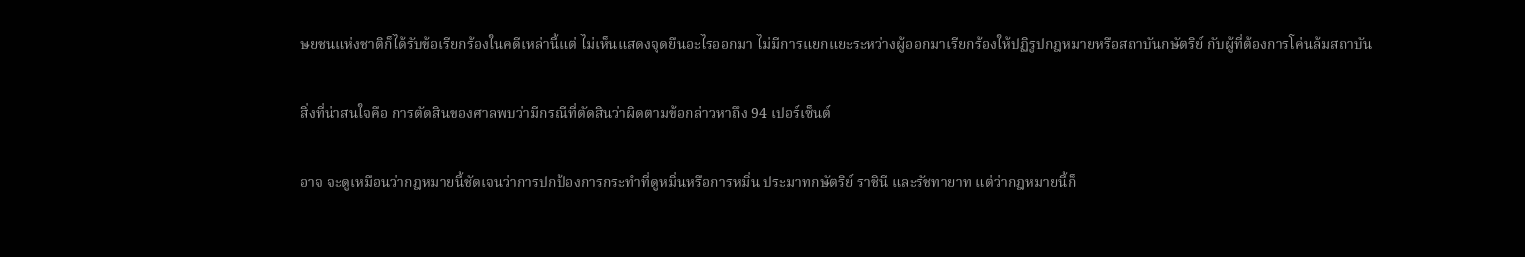ษยชนแห่งชาติก็ได้รับข้อเรียกร้องในคดีเหล่านี้แต่ ไม่เห็นแสดงจุดยืนอะไรออกมา ไม่มีการแยกแยะระหว่างผู้ออกมาเรียกร้องให้ปฏิรูปกฎหมายหรือสถาบันกษัตริย์ กับผู้ที่ต้องการโค่นล้มสถาบัน

สิ่งที่น่าสนใจคือ การตัดสินของศาลพบว่ามีกรณีที่ตัดสินว่าผิดตามข้อกล่าวหาถึง 94 เปอร์เซ็นต์

อาจ จะดูเหมือนว่ากฎหมายนี้ชัดเจนว่าการปกป้องการกระทำที่ดูหมิ่นหรือการหมิ่น ประมาทกษัตริย์ ราชินี และรัชทายาท แต่ว่ากฎหมายนี้ก็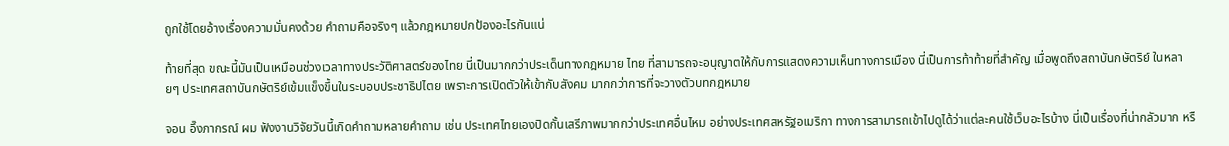ถูกใช้โดยอ้างเรื่องความมั่นคงด้วย คำถามคือจริงๆ แล้วกฎหมายปกป้องอะไรกันแน่

ท้ายที่สุด ขณะนี้มันเป็นเหมือนช่วงเวลาทางประวัติศาสตร์ของไทย นี่เป็นมากกว่าประเด็นทางกฎหมาย ไทย ที่สามารถจะอนุญาตให้กับการแสดงความเห็นทางการเมือง นี่เป็นการท้าท้ายที่สำคัญ เมื่อพูดถึงสถาบันกษัตริย์ ในหลายๆ ประเทศสถาบันกษัตริย์เข้มแข็งขึ้นในระบอบประชาธิปไตย เพราะการเปิดตัวให้เข้ากับสังคม มากกว่าการที่จะวางตัวบทกฎหมาย

จอน อึ๊งภากรณ์ ผม ฟังงานวิจัยวันนี้เกิดคำถามหลายคำถาม เช่น ประเทศไทยเองปิดกั้นเสรีภาพมากกว่าประเทศอื่นไหม อย่างประเทศสหรัฐอเมริกา ทางการสามารถเข้าไปดูได้ว่าแต่ละคนใช้เว็บอะไรบ้าง นี่เป็นเรื่องที่น่ากลัวมาก หรื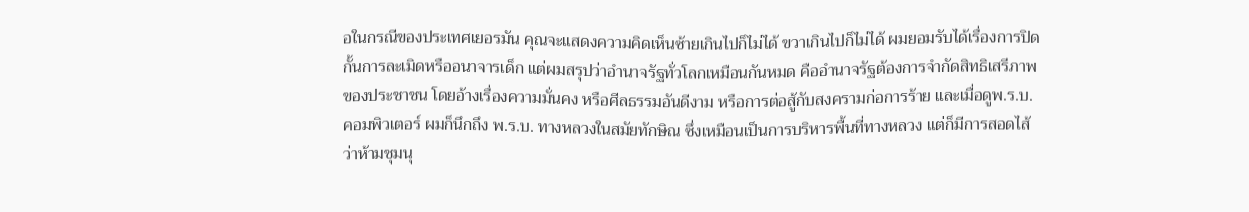อในกรณีของประเทศเยอรมัน คุณจะแสดงความคิดเห็นซ้ายเกินไปก็ไม่ได้ ขวาเกินไปก็ไม่ได้ ผมยอมรับได้เรื่องการปิดกั้นการละเมิดหรืออนาจารเด็ก แต่ผมสรุปว่าอำนาจรัฐทั่วโลกเหมือนกันหมด คืออำนาจรัฐต้องการจำกัดสิทธิเสรีภาพของประชาชน โดยอ้างเรื่องความมั่นคง หรือศีลธรรมอันดีงาม หรือการต่อสู้กับสงครามก่อการร้าย และเมื่อดูพ.ร.บ. คอมพิวเตอร์ ผมก็นึกถึง พ.ร.บ. ทางหลวงในสมัยทักษิณ ซึ่งเหมือนเป็นการบริหารพื้นที่ทางหลวง แต่ก็มีการสอดไส้ว่าห้ามชุมนุ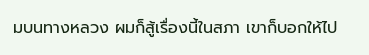มบนทางหลวง ผมก็สู้เรื่องนี้ในสภา เขาก็บอกให้ไป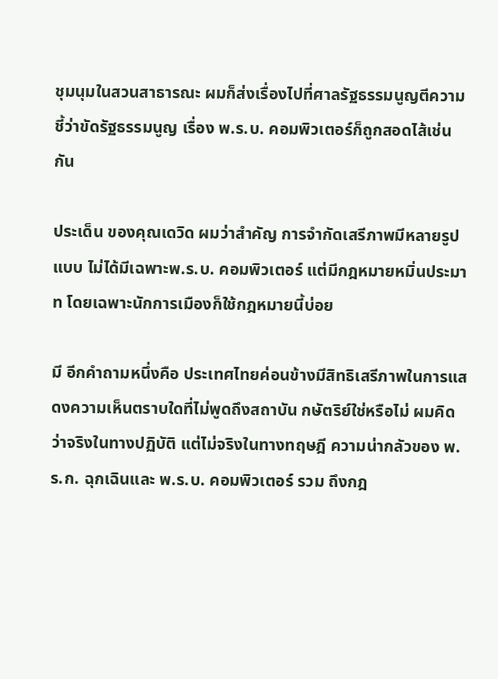ชุมนุมในสวนสาธารณะ ผมก็ส่งเรื่องไปที่ศาลรัฐธรรมนูญตีความ ชี้ว่าขัดรัฐธรรมนูญ เรื่อง พ.ร.บ. คอมพิวเตอร์ก็ถูกสอดไส้เช่นกัน

ประเด็น ของคุณเดวิด ผมว่าสำคัญ การจำกัดเสรีภาพมีหลายรูปแบบ ไม่ได้มีเฉพาะพ.ร.บ. คอมพิวเตอร์ แต่มีกฎหมายหมิ่นประมาท โดยเฉพาะนักการเมืองก็ใช้กฎหมายนี้บ่อย

มี อีกคำถามหนึ่งคือ ประเทศไทยค่อนข้างมีสิทธิเสรีภาพในการแสดงความเห็นตราบใดที่ไม่พูดถึงสถาบัน กษัตริย์ใช่หรือไม่ ผมคิดว่าจริงในทางปฏิบัติ แต่ไม่จริงในทางทฤษฎี ความน่ากลัวของ พ.ร.ก. ฉุกเฉินและ พ.ร.บ. คอมพิวเตอร์ รวม ถึงกฎ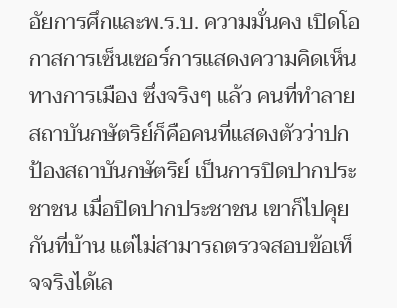อัยการศึกและพ.ร.บ. ความมั่นคง เปิดโอกาสการเซ็นเซอร์การแสดงความคิดเห็นทางการเมือง ซึ่งจริงๆ แล้ว คนที่ทำลายสถาบันกษัตริย์ก็คือคนที่แสดงตัวว่าปกป้องสถาบันกษัตริย์ เป็นการปิดปากประชาชน เมื่อปิดปากประชาชน เขาก็ไปคุยกันที่บ้าน แต่ไม่สามารถตรวจสอบข้อเท็จจริงได้เล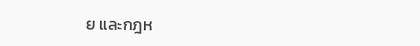ย และกฎห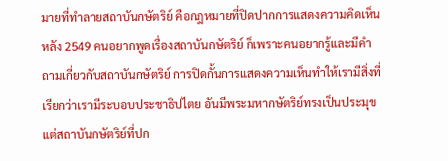มายที่ทำลายสถาบันกษัตริย์ คือกฎหมายที่ปิดปากการแสดงความคิดเห็น หลัง 2549 คนอยากพูดเรื่องสถาบันกษัตริย์ ก็เพราะคนอยากรู้และมีคำถามเกี่ยวกับสถาบันกษัตริย์ การปิดกั้นการแสดงความเห็นทำให้เรามีสิ่งที่เรียกว่าเรามีระบอบประชาธิปไตย อันมีพระมหากษัตริย์ทรงเป็นประมุข แต่สถาบันกษัตริย์ที่ปก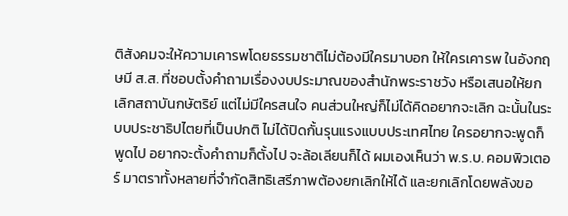ติสังคมจะให้ความเคารพโดยธรรมชาติไม่ต้องมีใครมาบอก ให้ใครเคารพ ในอังกฤษมี ส.ส. ที่ชอบตั้งคำถามเรื่องงบประมาณของสำนักพระราชวัง หรือเสนอให้ยกเลิกสถาบันกษัตริย์ แต่ไม่มีใครสนใจ คนส่วนใหญ่ก็ไม่ได้คิดอยากจะเลิก ฉะนั้นในระบบประชาธิปไตยที่เป็นปกติ ไม่ได้ปิดกั้นรุนแรงแบบประเทศไทย ใครอยากจะพูดก็พูดไป อยากจะตั้งคำถามก็ตั้งไป จะล้อเลียนก็ได้ ผมเองเห็นว่า พ.ร.บ. คอมพิวเตอร์ มาตราทั้งหลายที่จำกัดสิทธิเสรีภาพต้องยกเลิกให้ได้ และยกเลิกโดยพลังขอ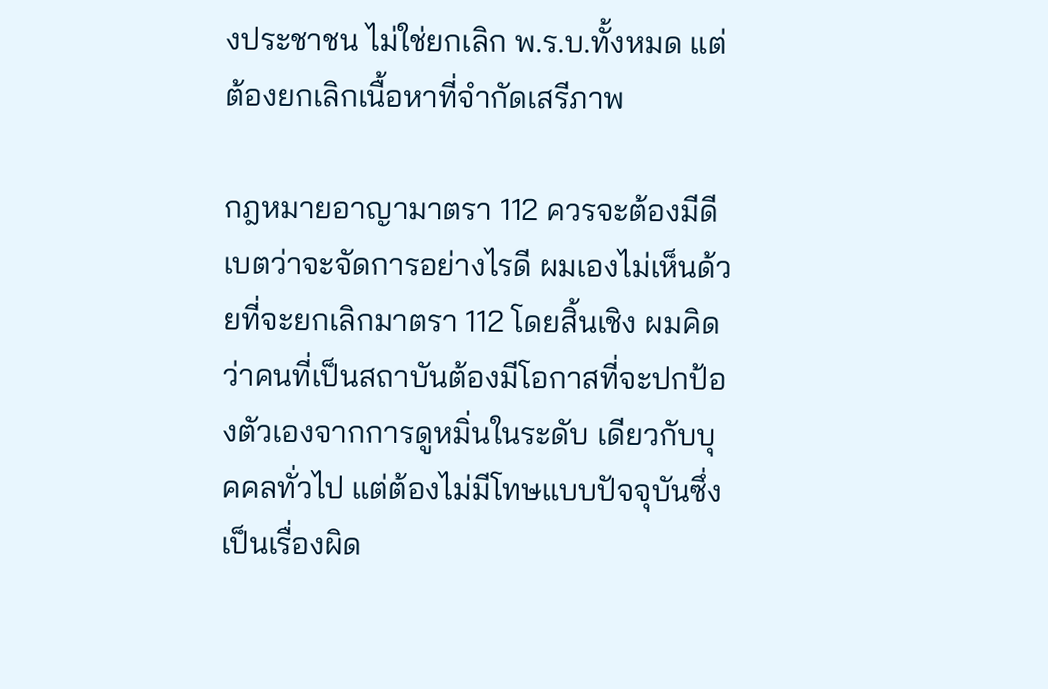งประชาชน ไม่ใช่ยกเลิก พ.ร.บ.ทั้งหมด แต่ต้องยกเลิกเนื้อหาที่จำกัดเสรีภาพ

กฎหมายอาญามาตรา 112 ควรจะต้องมีดีเบตว่าจะจัดการอย่างไรดี ผมเองไม่เห็นด้วยที่จะยกเลิกมาตรา 112 โดยสิ้นเชิง ผมคิดว่าคนที่เป็นสถาบันต้องมีโอกาสที่จะปกป้องตัวเองจากการดูหมิ่นในระดับ เดียวกับบุคคลทั่วไป แต่ต้องไม่มีโทษแบบปัจจุบันซึ่งเป็นเรื่องผิด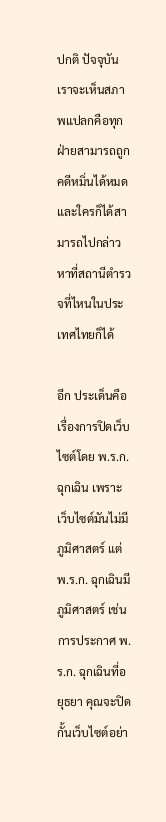ปกติ ปัจจุบันเราจะเห็นสภาพแปลกคือทุกฝ่ายสามารถถูกคดีหมิ่นได้หมด และใครก็ได้สามารถไปกล่าวหาที่สถานีตำรวจที่ไหนในประเทศไทยก็ได้

อีก ประเด็นคือ เรื่องการปิดเว็บไซต์โดย พ.ร.ก. ฉุกเฉิน เพราะเว็บไซต์มันไม่มีภูมิศาสตร์ แต่ พ.ร.ก. ฉุกเฉินมีภูมิศาสตร์ เช่นการประกาศ พ.ร.ก. ฉุกเฉินที่อยุธยา คุณจะปิดกั้นเว็บไซต์อย่า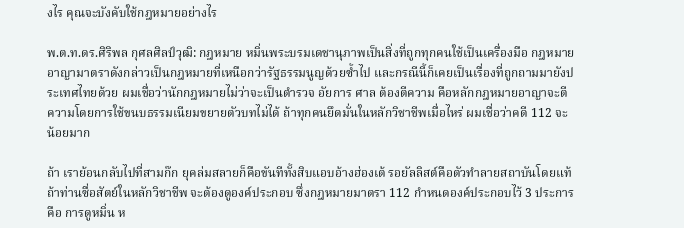งไร คุณจะบังคับใช้กฎหมายอย่างไร

พ.ต.ท.ดร.ศิริพล กุศลศิลป์วุฒิ: กฎหมาย หมิ่นพระบรมเดชานุภาพเป็นสิ่งที่ถูกทุกคนใช้เป็นเครื่องมือ กฎหมายอาญามาตราดังกล่าวเป็นกฎหมายที่เหนือกว่ารัฐธรรมนูญด้วยซ้ำไป และกรณีนี้ก็เคยเป็นเรื่องที่ถูกถามมายังประเทศไทยด้วย ผมเชื่อว่านักกฎหมายไม่ว่าจะเป็นตำรวจ อัยการ ศาล ต้องตีความ คือหลักกฎหมายอาญาจะตีความโดยการใช้ขนบธรรมเนียมขยายตัวบทไม่ได้ ถ้าทุกคนยึดมั่นในหลักวิชาชีพเมื่อไหร่ ผมเชื่อว่าคดี 112 จะน้อยมาก

ถ้า เราย้อนกลับไปที่สามก๊ก ยุคล่มสลายก็คือขันทีทั้งสิบแอบอ้างฮ่องเต้ รอยัลลิสต์คือตัวทำลายสถาบันโดยแท้ ถ้าท่านซื่อสัตย์ในหลักวิชาชีพ จะต้องดูองค์ประกอบ ซึ่งกฎหมายมาตรา 112 กำหนดองค์ประกอบไว้ 3 ประการคือ การดูหมิ่น ห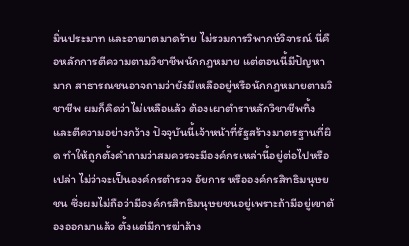มิ่นประมาท และอาฆาตมาดร้าย ไม่รวมการวิพากษ์วิจารณ์ นี่คือหลักการตีความตามวิชาชีพนักกฎหมาย แต่ตอนนี้มีปัญหามาก สาธารณชนอาจถามว่ายังมีเหลืออยู่หรือนักกฎหมายตามวิชาชีพ ผมก็คิดว่าไม่เหลือแล้ว ต้องเผาตำราหลักวิชาชีพทิ้ง และตีความอย่างกว้าง ปัจจุบันนี้เจ้าหน้าที่รัฐสร้างมาตรฐานที่ผิด ทำให้ถูกตั้งคำถามว่าสมควรจะมีองค์กรเหล่านี้อยู่ต่อไปหรือเปล่า ไม่ว่าจะเป็นองค์กรตำรวจ อัยการ หรือองค์กรสิทธิมนุษยชน ซึ่งผมไม่ถือว่ามีองค์กรสิทธิมนุษยชนอยู่เพราะถ้ามีอยู่เขาต้องออกมาแล้ว ตั้งแต่มีการฆ่าล้าง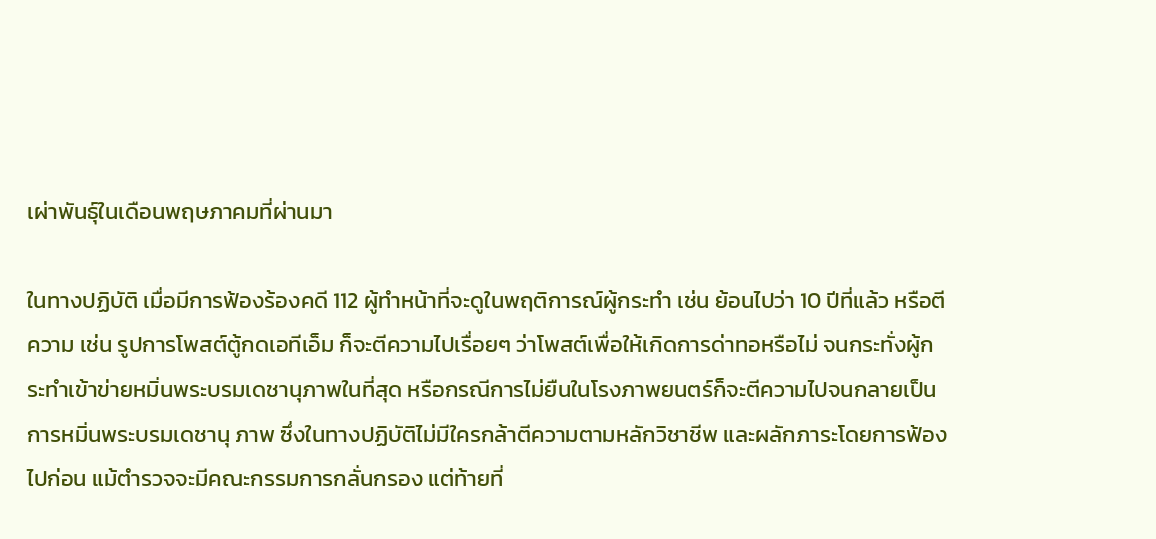เผ่าพันธุ์ในเดือนพฤษภาคมที่ผ่านมา

ในทางปฏิบัติ เมื่อมีการฟ้องร้องคดี 112 ผู้ทำหน้าที่จะดูในพฤติการณ์ผู้กระทำ เช่น ย้อนไปว่า 10 ปีที่แล้ว หรือตีความ เช่น รูปการโพสต์ตู้กดเอทีเอ็ม ก็จะตีความไปเรื่อยๆ ว่าโพสต์เพื่อให้เกิดการด่าทอหรือไม่ จนกระทั่งผู้กระทำเข้าข่ายหมิ่นพระบรมเดชานุภาพในที่สุด หรือกรณีการไม่ยืนในโรงภาพยนตร์ก็จะตีความไปจนกลายเป็นการหมิ่นพระบรมเดชานุ ภาพ ซึ่งในทางปฏิบัติไม่มีใครกล้าตีความตามหลักวิชาชีพ และผลักภาระโดยการฟ้องไปก่อน แม้ตำรวจจะมีคณะกรรมการกลั่นกรอง แต่ท้ายที่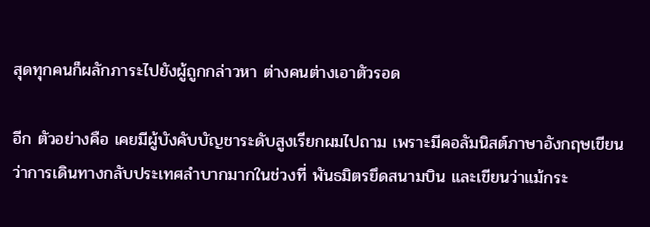สุดทุกคนก็ผลักภาระไปยังผู้ถูกกล่าวหา ต่างคนต่างเอาตัวรอด

อีก ตัวอย่างคือ เคยมีผู้บังคับบัญชาระดับสูงเรียกผมไปถาม เพราะมีคอลัมนิสต์ภาษาอังกฤษเขียนว่าการเดินทางกลับประเทศลำบากมากในช่วงที่ พันธมิตรยึดสนามบิน และเขียนว่าแม้กระ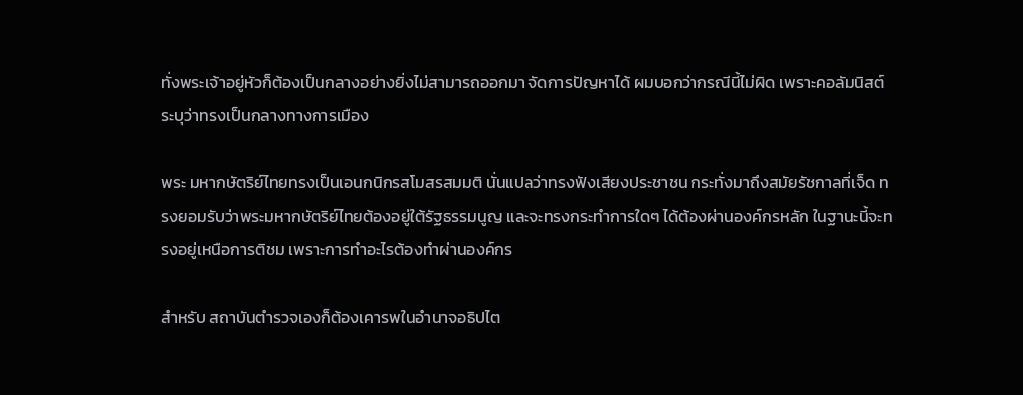ทั่งพระเจ้าอยู่หัวก็ต้องเป็นกลางอย่างยิ่งไม่สามารถออกมา จัดการปัญหาได้ ผมบอกว่ากรณีนี้ไม่ผิด เพราะคอลัมนิสต์ระบุว่าทรงเป็นกลางทางการเมือง

พระ มหากษัตริย์ไทยทรงเป็นเอนกนิกรสโมสรสมมติ นั่นแปลว่าทรงฟังเสียงประชาชน กระทั่งมาถึงสมัยรัชกาลที่เจ็ด ทรงยอมรับว่าพระมหากษัตริย์ไทยต้องอยู่ใต้รัฐธรรมนูญ และจะทรงกระทำการใดๆ ได้ต้องผ่านองค์กรหลัก ในฐานะนี้จะทรงอยู่เหนือการติชม เพราะการทำอะไรต้องทำผ่านองค์กร

สำหรับ สถาบันตำรวจเองก็ต้องเคารพในอำนาจอธิปไต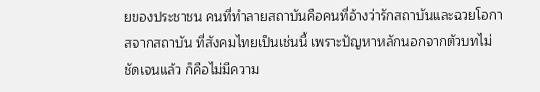ยของประชาชน คนที่ทำลายสถาบันคือคนที่อ้างว่ารักสถาบันและฉวยโอกาสจากสถาบัน ที่สังคมไทยเป็นเช่นนี้ เพราะปัญหาหลักนอกจากตัวบทไม่ชัดเจนแล้ว ก็คือไม่มีความ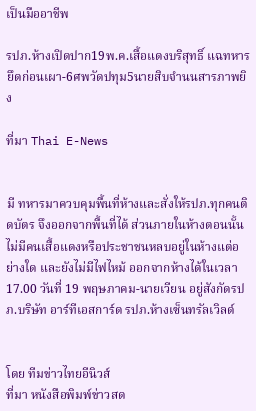เป็นมืออาชีพ

รปภ.ห้างเปิดปาก19พ.ค.เสื้อแดงบริสุทธิ์ แฉทหารยึดก่อนเผา-6ศพวัดปทุม5นายสิบจำนนสารภาพยิง

ที่มา Thai E-News


มี ทหารมาควบคุมพื้นที่ห้างและสั่งให้รปภ.ทุกคนติดบัตร จึงออกจากพื้นที่ได้ ส่วนภายในห้างตอนนั้น ไม่มีคนเสื้อแดงหรือประชาชนหลบอยู่ในห้างแต่อย่างใด และยังไม่มีไฟไหม้ ออกจากห้างได้ในเวลา17.00 วันที่ 19 พฤษภาคม-นายเวียน อยู่สังกัดรปภ.บริษัท อาร์ทีเอสการ์ด รปภ.ห้างเซ็นทรัลเวิลด์


โดย ทีมข่าวไทยอีนิวส์
ที่มา หนังสือพิมพ์ข่าวสด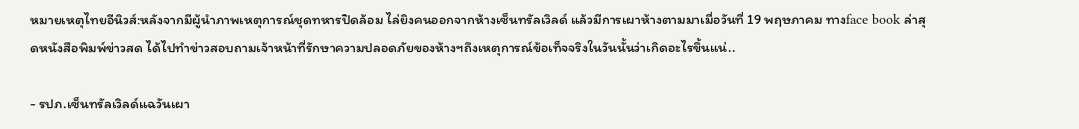หมายเหตุไทยอีนิวส์:หลังจากมีผู้นำภาพเหตุการณ์ชุดทหารปิดล้อม ไล่ยิงคนออกจากห้างเซ็นทรัลเวิลด์ แล้วมีการเผาห้างตามมาเมื่อวันที่ 19 พฤษภาคม ทางface book ล่าสุดหนังสือพิมพ์ข่าวสด ได้ไปทำข่าวสอบถามเจ้าหน้าที่รักษาความปลอดภัยของห้างฯถึงเหตุการณ์ข้อเท็จจริงในวันนั้นว่าเกิดอะไรขึ้นแน่..

- รปภ.เซ็นทรัลเวิลด์แฉวันเผา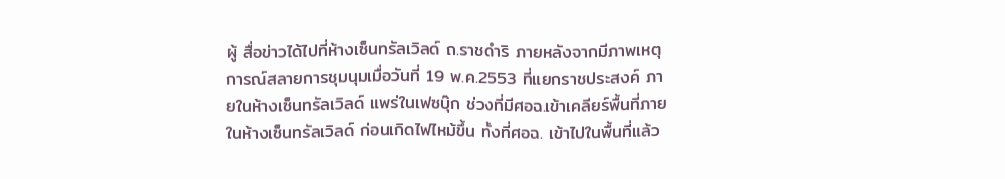ผู้ สื่อข่าวได้ไปที่ห้างเซ็นทรัลเวิลด์ ถ.ราชดำริ ภายหลังจากมีภาพเหตุการณ์สลายการชุมนุมเมื่อวันที่ 19 พ.ค.2553 ที่แยกราชประสงค์ ภายในห้างเซ็นทรัลเวิลด์ แพร่ในเฟซบุ๊ก ช่วงที่มีศอฉ.เข้าเคลียร์พื้นที่ภายในห้างเซ็นทรัลเวิลด์ ก่อนเกิดไฟไหม้ขึ้น ทั้งที่ศอฉ. เข้าไปในพื้นที่แล้ว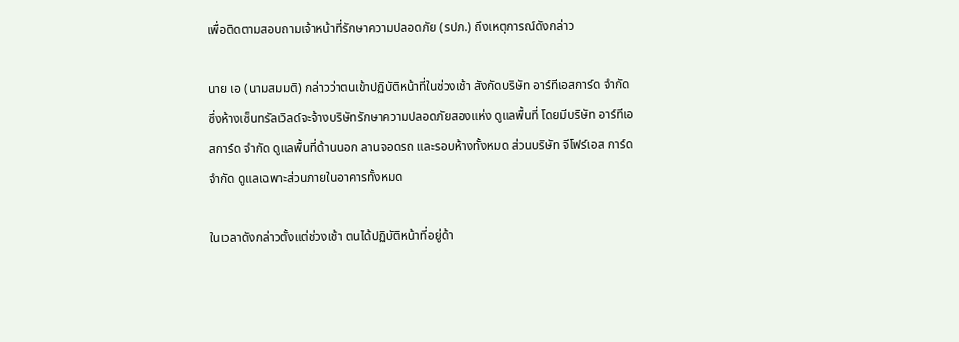เพื่อติดตามสอบถามเจ้าหน้าที่รักษาความปลอดภัย (รปภ.) ถึงเหตุการณ์ดังกล่าว

นาย เอ (นามสมมติ) กล่าวว่าตนเข้าปฏิบัติหน้าที่ในช่วงเช้า สังกัดบริษัท อาร์ทีเอสการ์ด จำกัด ซึ่งห้างเซ็นทรัลเวิลด์จะจ้างบริษัทรักษาความปลอดภัยสองแห่ง ดูแลพื้นที่ โดยมีบริษัท อาร์ทีเอสการ์ด จำกัด ดูแลพื้นที่ด้านนอก ลานจอดรถ และรอบห้างทั้งหมด ส่วนบริษัท จีโฟร์เอส การ์ด จำกัด ดูแลเฉพาะส่วนภายในอาคารทั้งหมด

ในเวลาดังกล่าวตั้งแต่ช่วงเช้า ตนได้ปฏิบัติหน้าที่อยู่ด้า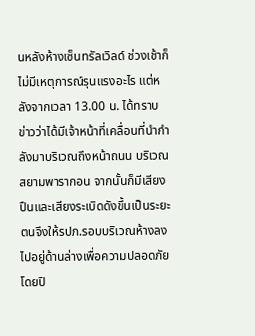นหลังห้างเซ็นทรัลเวิลด์ ช่วงเช้าก็ไม่มีเหตุการณ์รุนแรงอะไร แต่หลังจากเวลา 13.00 น. ได้ทราบข่าวว่าได้มีเจ้าหน้าที่เคลื่อนที่นำกำลังมาบริเวณถึงหน้าถนน บริเวณสยามพารากอน จากนั้นก็มีเสียงปืนและเสียงระเบิดดังขึ้นเป็นระยะ ตนจึงให้รปภ.รอบบริเวณห้างลงไปอยู่ด้านล่างเพื่อความปลอดภัย โดยปิ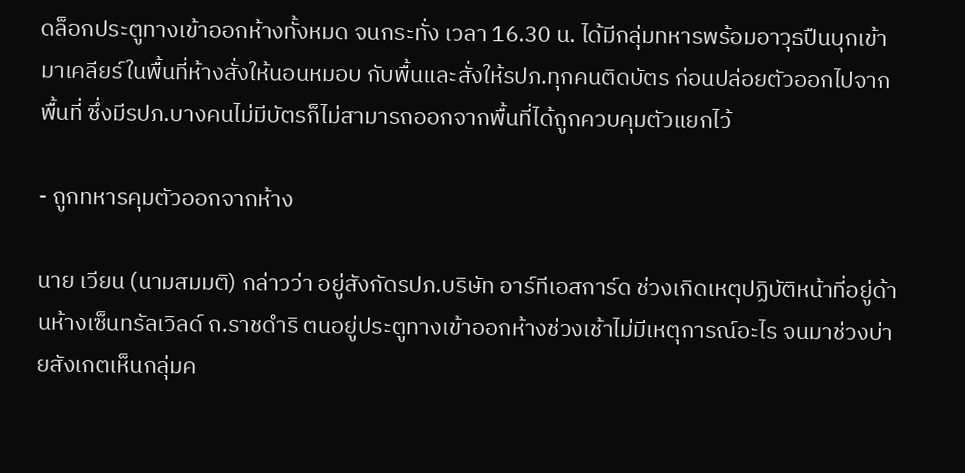ดล็อกประตูทางเข้าออกห้างทั้งหมด จนกระทั่ง เวลา 16.30 น. ได้มีกลุ่มทหารพร้อมอาวุธปืนบุกเข้ามาเคลียร์ในพื้นที่ห้างสั่งให้นอนหมอบ กับพื้นและสั่งให้รปภ.ทุกคนติดบัตร ก่อนปล่อยตัวออกไปจากพื้นที่ ซึ่งมีรปภ.บางคนไม่มีบัตรก็ไม่สามารถออกจากพื้นที่ได้ถูกควบคุมตัวแยกไว้

- ถูกทหารคุมตัวออกจากห้าง

นาย เวียน (นามสมมติ) กล่าวว่า อยู่สังกัดรปภ.บริษัท อาร์ทีเอสการ์ด ช่วงเกิดเหตุปฏิบัติหน้าที่อยู่ด้านห้างเซ็นทรัลเวิลด์ ถ.ราชดำริ ตนอยู่ประตูทางเข้าออกห้างช่วงเช้าไม่มีเหตุการณ์อะไร จนมาช่วงบ่ายสังเกตเห็นกลุ่มค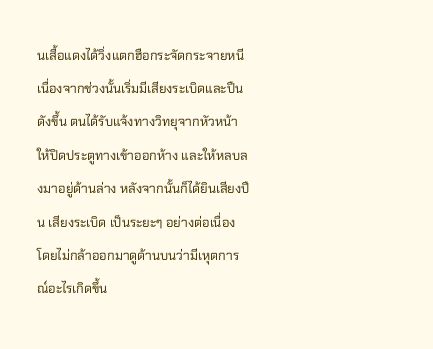นเสื้อแดงได้วิ่งแตกฮือกระจัดกระจายหนี เนื่องจากช่วงนั้นเริ่มมีเสียงระเบิดและปืนดังขึ้น ตนได้รับแจ้งทางวิทยุจากหัวหน้าให้ปิดประตูทางเข้าออกห้าง และให้หลบลงมาอยู่ด้านล่าง หลังจากนั้นก็ได้ยินเสียงปืน เสียงระเบิด เป็นระยะๆ อย่างต่อเนื่อง โดยไม่กล้าออกมาดูด้านบนว่ามีเหุตการณ์อะไรเกิดขึ้น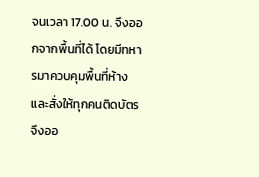จนเวลา 17.00 น. จึงออกจากพื้นที่ได้ โดยมีทหารมาควบคุมพื้นที่ห้างและสั่งให้ทุกคนติดบัตร จึงออ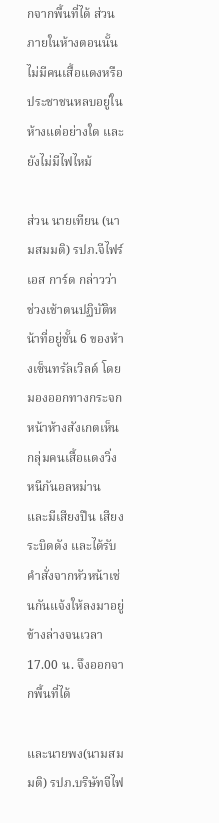กจากพื้นที่ได้ ส่วนภายในห้างตอนนั้นไม่มีคนเสื้อแดงหรือประชาชนหลบอยู่ในห้างแต่อย่างใด และยังไม่มีไฟไหม้

ส่วน นายเทียน (นามสมมติ) รปภ.จีไฟร์เอส การ์ด กล่าวว่าช่วงเช้าตนปฏิบัติหน้าที่อยู่ชั้น 6 ของห้างเซ็นทรัลเวิลด์ โดยมองออกทางกระจกหน้าห้างสังเกตเห็นกลุ่มคนเสื้อแดงวิ่งหนีกันอลหม่าน และมีเสียงปืน เสียงระบิดดัง และได้รับคำสั่งจากหัวหน้าเช่นกันแจ้งให้ลงมาอยู่ข้างล่างจนเวลา 17.00 น. จึงออกจากพื้นที่ได้

และนายพง(นามสมมติ) รปภ.บริษัทจีไฟ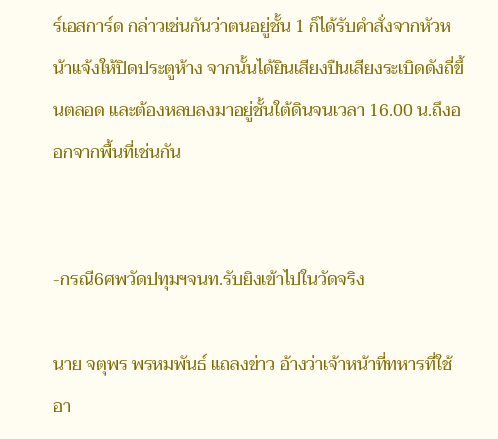ร์เอสการ์ด กล่าวเช่นกันว่าตนอยู่ชั้น 1 ก็ได้รับคำสั่งจากหัวหน้าแจ้งให้ปิดประตูห้าง จากนั้นได้ยินเสียงปืนเสียงระเบิดดังถี่ขึ้นตลอด และต้องหลบลงมาอยู่ชั้นใต้ดินจนเวลา 16.00 น.ถึงออกจากพื้นที่เช่นกัน


-กรณี6ศพวัดปทุมฯจนท.รับยิงเข้าไปในวัดจริง

นาย จตุพร พรหมพันธ์ แถลงข่าว อ้างว่าเจ้าหน้าที่ทหารที่ใช้อา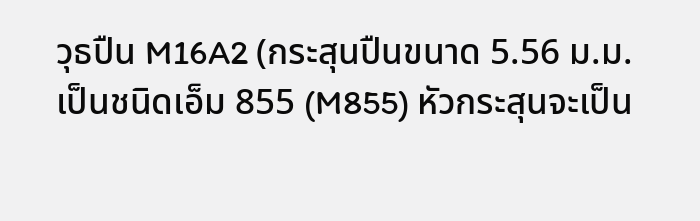วุธปืน M16A2 (กระสุนปืนขนาด 5.56 ม.ม. เป็นชนิดเอ็ม 855 (M855) หัวกระสุนจะเป็น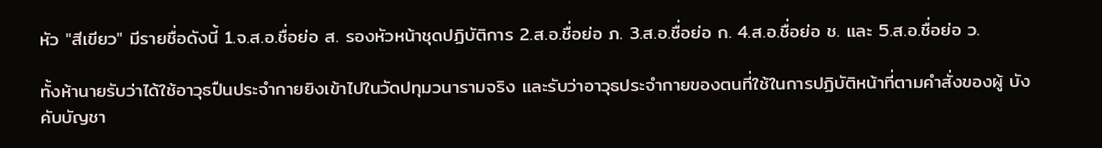หัว "สีเขียว" มีรายชื่อดังนี้ 1.จ.ส.อ.ชื่อย่อ ส. รองหัวหน้าชุดปฏิบัติการ 2.ส.อ.ชื่อย่อ ภ. 3.ส.อ.ชื่อย่อ ก. 4.ส.อ.ชื่อย่อ ช. และ 5.ส.อ.ชื่อย่อ ว.

ทั้งห้านายรับว่าได้ใช้อาวุธปืนประจำกายยิงเข้าไปในวัดปทุมวนารามจริง และรับว่าอาวุธประจำกายของตนที่ใช้ในการปฏิบัติหน้าที่ตามคำสั่งของผู้ บังคับบัญชา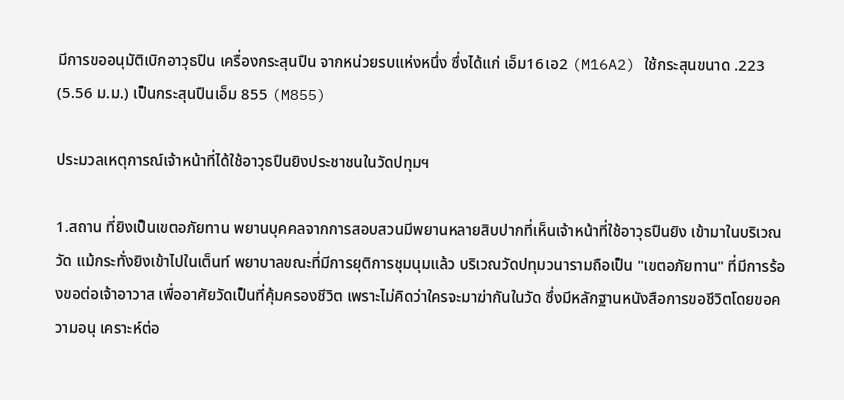มีการขออนุมัติเบิกอาวุธปืน เครื่องกระสุนปืน จากหน่วยรบแห่งหนึ่ง ซึ่งได้แก่ เอ็ม16เอ2 (M16A2) ใช้กระสุนขนาด .223 (5.56 ม.ม.) เป็นกระสุนปืนเอ็ม 855 (M855)

ประมวลเหตุการณ์เจ้าหน้าที่ได้ใช้อาวุธปืนยิงประชาชนในวัดปทุมฯ

1.สถาน ที่ยิงเป็นเขตอภัยทาน พยานบุคคลจากการสอบสวนมีพยานหลายสิบปากที่เห็นเจ้าหน้าที่ใช้อาวุธปืนยิง เข้ามาในบริเวณวัด แม้กระทั่งยิงเข้าไปในเต็นท์ พยาบาลขณะที่มีการยุติการชุมนุมแล้ว บริเวณวัดปทุมวนารามถือเป็น "เขตอภัยทาน" ที่มีการร้องขอต่อเจ้าอาวาส เพื่ออาศัยวัดเป็นที่คุ้มครองชีวิต เพราะไม่คิดว่าใครจะมาฆ่ากันในวัด ซึ่งมีหลักฐานหนังสือการขอชีวิตโดยขอความอนุ เคราะห์ต่อ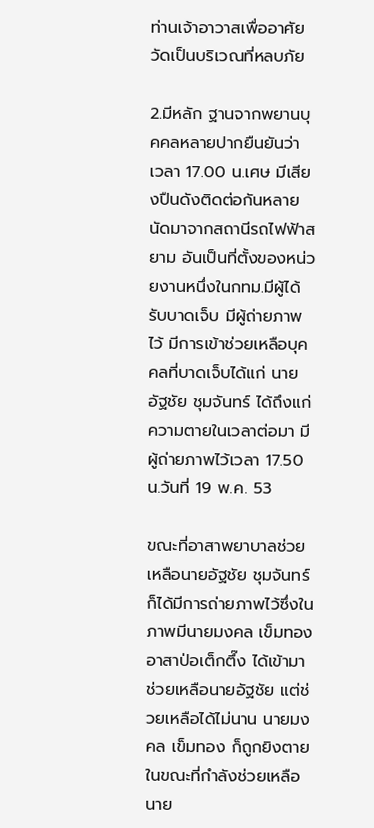ท่านเจ้าอาวาสเพื่ออาศัยวัดเป็นบริเวณที่หลบภัย

2.มีหลัก ฐานจากพยานบุคคลหลายปากยืนยันว่า เวลา 17.00 น.เศษ มีเสียงปืนดังติดต่อกันหลายนัดมาจากสถานีรถไฟฟ้าสยาม อันเป็นที่ตั้งของหน่วยงานหนึ่งในกทม.มีผู้ได้รับบาดเจ็บ มีผู้ถ่ายภาพไว้ มีการเข้าช่วยเหลือบุคคลที่บาดเจ็บได้แก่ นายอัฐชัย ชุมจันทร์ ได้ถึงแก่ความตายในเวลาต่อมา มีผู้ถ่ายภาพไว้เวลา 17.50 น.วันที่ 19 พ.ค. 53

ขณะที่อาสาพยาบาลช่วยเหลือนายอัฐชัย ชุมจันทร์ ก็ได้มีการถ่ายภาพไว้ซึ่งในภาพมีนายมงคล เข็มทอง อาสาป่อเต็กตึ๊ง ได้เข้ามาช่วยเหลือนายอัฐชัย แต่ช่วยเหลือได้ไม่นาน นายมงคล เข็มทอง ก็ถูกยิงตายในขณะที่กำลังช่วยเหลือนาย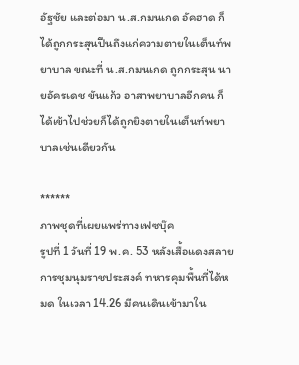อัฐชัย และต่อมา น.ส.กมนเกด อัคฮาด ก็ได้ถูกกระสุนปืนถึงแก่ความตายในเต็นท์พยาบาล ขณะที่ น.ส.กมนเกด ถูกกระสุน นายอัครเดช ขันแก้ว อาสาพยาบาลอีกคน ก็ได้เข้าไปช่วยก็ได้ถูกยิงตายในเต็นท์พยาบาลเช่นเดียวกัน

******
ภาพชุดที่เผยแพร่ทางเฟซบุ๊ค
รูปที่ 1 วันที่ 19 พ.ค. 53 หลังเสื้อแดงสลายการชุมนุมราชประสงค์ ทหารคุมพื้นที่ได้หมด ในเวลา 14.26 มีคนเดินเข้ามาใน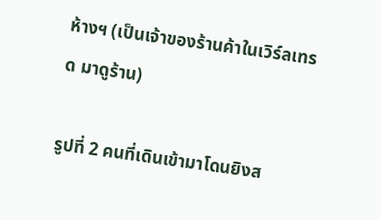ห้างฯ (เป็นเจ้าของร้านค้าในเวิร์ลเทรด มาดูร้าน)

รูปที่ 2 คนที่เดินเข้ามาโดนยิงส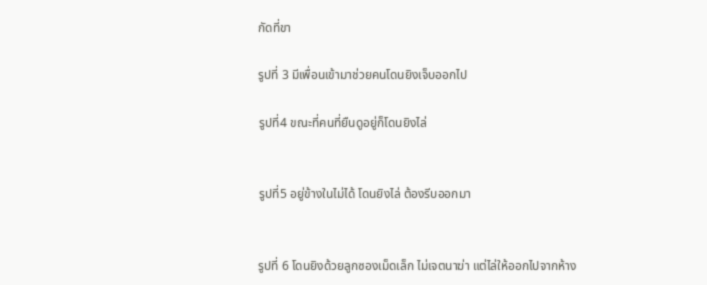กัดที่ขา

รูปที่ 3 มีเพื่อนเข้ามาช่วยคนโดนยิงเจ็บออกไป

รูปที่4 ขณะที่คนที่ยืนดูอยู่ก็โดนยิงไล่


รูปที่5 อยู่ข้างในไม่ได้ โดนยิงไล่ ต้องรีบออกมา


รูปที่ 6 โดนยิงด้วยลูกซองเม็ดเล็ก ไม่เจตนาฆ่า แต่ไล่ให้ออกไปจากห้าง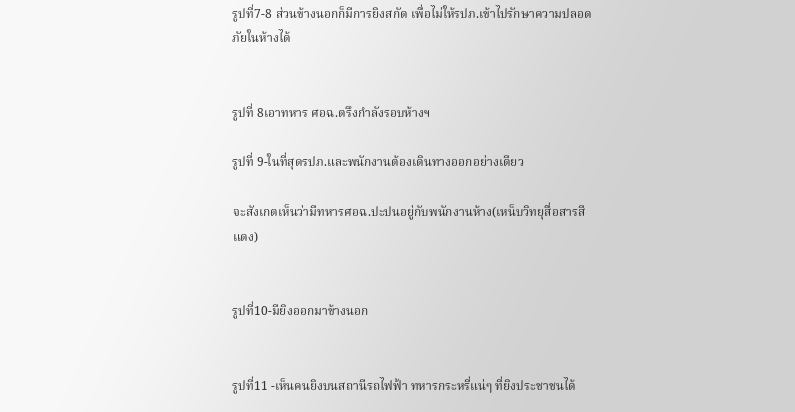รูปที่7-8 ส่วนข้างนอกก็มีการยิงสกัด เพื่อไม่ให้รปภ.เข้าไปรักษาความปลอดภัยในห้างได้


รูปที่ 8เอาทหาร ศอฉ.ตรึงกำลังรอบห้างฯ

รูปที่ 9-ในที่สุดรปภ.และพนักงานต้องเดินทางออกอย่างเดียว

จะสังเกตเห็นว่ามีทหารศอฉ.ปะปนอยู่กับพนักงานห้าง(เหน็บวิทยุสื่อสารสีแดง)


รูปที่10-มียิงออกมาข้างนอก


รูปที่11 -เห็นคนยิงบนสถานีรถไฟฟ้า ทหารกระหรี่แน่ๆ ที่ยิงประชาชนได้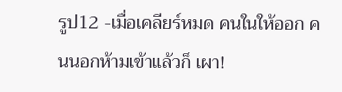รูป12 -เมื่อเคลียร์หมด คนในให้ออก คนนอกห้ามเข้าแล้วก็ เผา!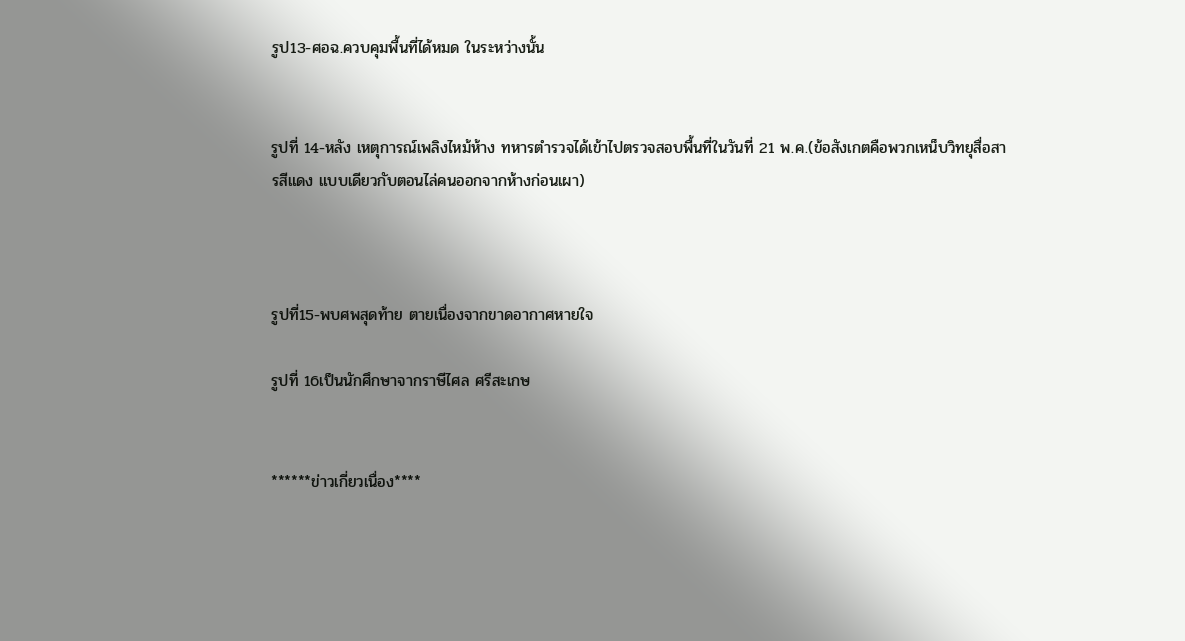รูป13-ศอฉ.ควบคุมพื้นที่ได้หมด ในระหว่างนั้น


รูปที่ 14-หลัง เหตุการณ์เพลิงไหม้ห้าง ทหารตำรวจได้เข้าไปตรวจสอบพื้นที่ในวันที่ 21 พ.ค.(ข้อสังเกตคือพวกเหน็บวิทยุสื่อสารสีแดง แบบเดียวกับตอนไล่คนออกจากห้างก่อนเผา)



รูปที่15-พบศพสุดท้าย ตายเนื่องจากขาดอากาศหายใจ

รูปที่ 16เป็นนักศึกษาจากราษีไศล ศรีสะเกษ


******ข่าวเกี่ยวเนื่อง****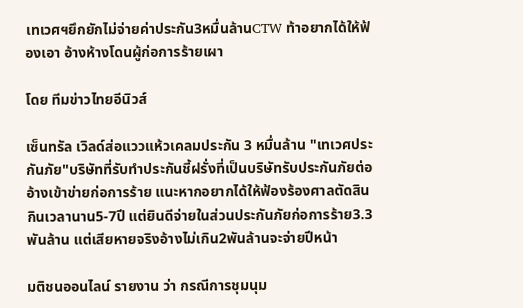เทเวศฯยึกยักไม่จ่ายค่าประกัน3หมื่นล้านCTW ท้าอยากได้ให้ฟ้องเอา อ้างห้างโดนผู้ก่อการร้ายเผา

โดย ทีมข่าวไทยอีนิวส์

เซ็นทรัล เวิลด์ส่อแววแห้วเคลมประกัน 3 หมื่นล้าน "เทเวศประกันภัย"บริษัทที่รับทำประกันชี้ฝรั่งที่เป็นบริษัทรับประกันภัยต่อ อ้างเข้าข่ายก่อการร้าย แนะหากอยากได้ให้ฟ้องร้องศาลตัดสิน กินเวลานาน5-7ปี แต่ยินดีจ่ายในส่วนประกันภัยก่อการร้าย3.3พันล้าน แต่เสียหายจริงอ้างไม่เกิน2พันล้านจะจ่ายปีหน้า

มติชนออนไลน์ รายงาน ว่า กรณีการชุมนุม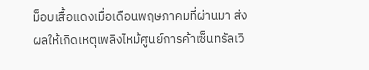ม็อบเสื้อแดงเมื่อเดือนพฤษภาคมที่ผ่านมา ส่งผลให้เกิดเหตุเพลิงไหม้ศูนย์การค้าเซ็นทรัลเวิ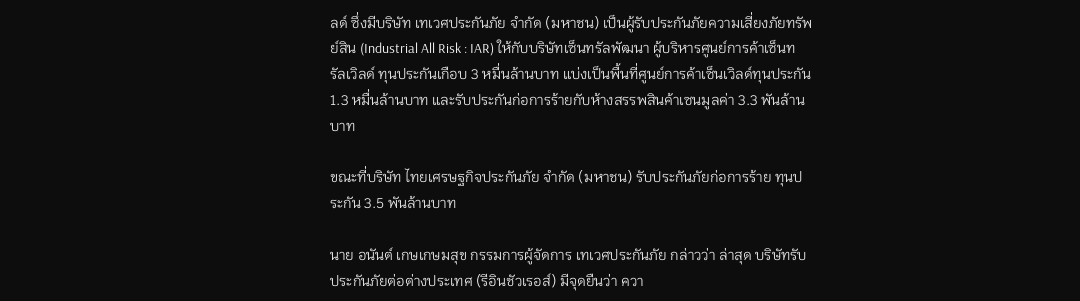ลด์ ซึ่งมีบริษัท เทเวศประกันภัย จำกัด (มหาชน) เป็นผู้รับประกันภัยความเสี่ยงภัยทรัพย์สิน (Industrial All Risk : IAR) ให้กับบริษัทเซ็นทรัลพัฒนา ผู้บริหารศูนย์การค้าเซ็นทรัลเวิลด์ ทุนประกันเกือบ 3 หมื่นล้านบาท แบ่งเป็นพื้นที่ศูนย์การค้าเซ็นเวิลด์ทุนประกัน 1.3 หมื่นล้านบาท และรับประกันก่อการร้ายกับห้างสรรพสินค้าเซนมูลค่า 3.3 พันล้านบาท

ขณะที่บริษัท ไทยเศรษฐกิจประกันภัย จำกัด (มหาชน) รับประกันภัยก่อการร้าย ทุนประกัน 3.5 พันล้านบาท

นาย อนันต์ เกษเกษมสุข กรรมการผู้จัดการ เทเวศประกันภัย กล่าวว่า ล่าสุด บริษัทรับประกันภัยต่อต่างประเทศ (รีอินชัวเรอส์) มีจุดยืนว่า ควา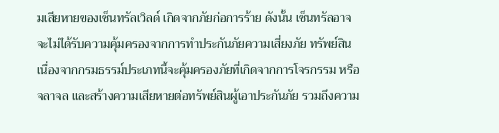มเสียหายของเซ็นทรัลเวิลด์ เกิดจากภัยก่อการร้าย ดังนั้น เซ็นทรัลอาจจะไม่ได้รับความคุ้มครองจากการทำประกันภัยความเสี่ยงภัย ทรัพย์สิน เนื่องจากกรมธรรม์ประเภทนี้จะคุ้มครองภัยที่เกิดจากการโจรกรรม หรือจลาจล และสร้างความเสียหายต่อทรัพย์สินผู้เอาประกันภัย รวมถึงความ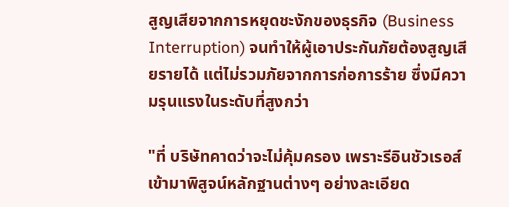สูญเสียจากการหยุดชะงักของธุรกิจ (Business Interruption) จนทำให้ผู้เอาประกันภัยต้องสูญเสียรายได้ แต่ไม่รวมภัยจากการก่อการร้าย ซึ่งมีความรุนแรงในระดับที่สูงกว่า

"ที่ บริษัทคาดว่าจะไม่คุ้มครอง เพราะรีอินชัวเรอส์เข้ามาพิสูจน์หลักฐานต่างๆ อย่างละเอียด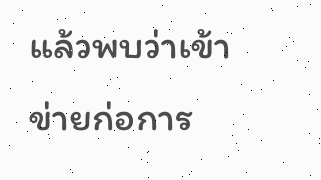แล้วพบว่าเข้าข่ายก่อการ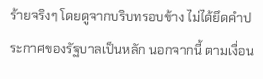ร้ายจริงๆ โดยดูจากบริบทรอบข้าง ไม่ได้ยึดคำประกาศของรัฐบาลเป็นหลัก นอกจากนี้ ตามเงื่อน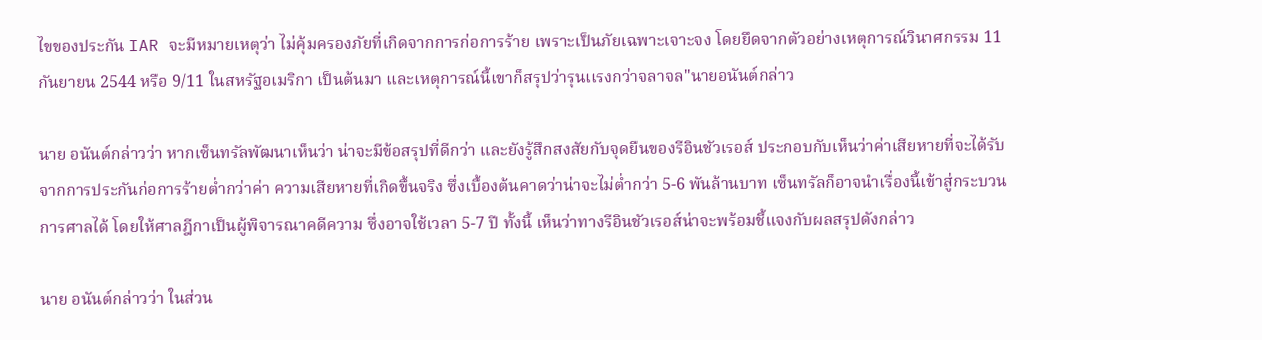ไขของประกัน IAR จะมีหมายเหตุว่า ไม่คุ้มครองภัยที่เกิดจากการก่อการร้าย เพราะเป็นภัยเฉพาะเจาะจง โดยยึดจากตัวอย่างเหตุการณ์วินาศกรรม 11 กันยายน 2544 หรือ 9/11 ในสหรัฐอเมริกา เป็นต้นมา และเหตุการณ์นี้เขาก็สรุปว่ารุนเเรงกว่าจลาจล"นายอนันต์กล่าว

นาย อนันต์กล่าวว่า หากเซ็นทรัลพัฒนาเห็นว่า น่าจะมีข้อสรุปที่ดีกว่า และยังรู้สึกสงสัยกับจุดยืนของรีอินชัวเรอส์ ประกอบกับเห็นว่าค่าเสียหายที่จะได้รับจากการประกันก่อการร้ายต่ำกว่าค่า ความเสียหายที่เกิดขึ้นจริง ซึ่งเบื้องต้นคาดว่าน่าจะไม่ต่ำกว่า 5-6 พันล้านบาท เซ็นทรัลก็อาจนำเรื่องนี้เข้าสู่กระบวนการศาลได้ โดยให้ศาลฎีกาเป็นผู้พิจารณาคดีความ ซึ่งอาจใช้เวลา 5-7 ปี ทั้งนี้ เห็นว่าทางรีอินชัวเรอส์น่าจะพร้อมชี้แจงกับผลสรุปดังกล่าว

นาย อนันต์กล่าวว่า ในส่วน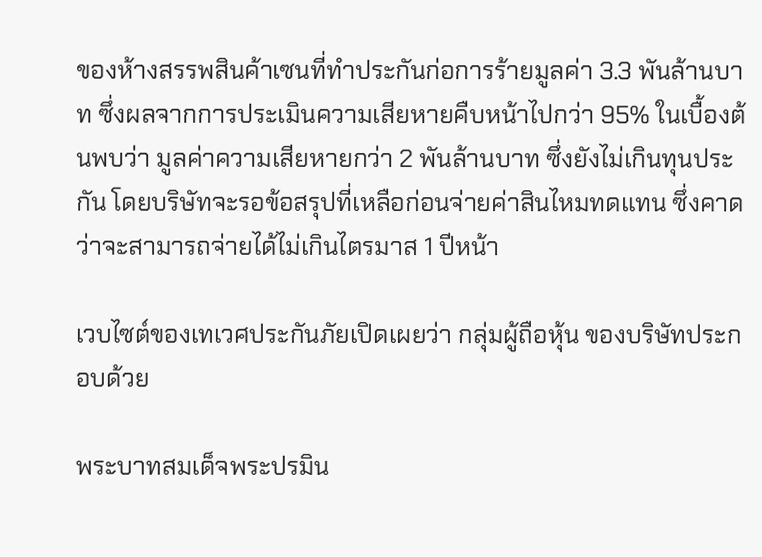ของห้างสรรพสินค้าเซนที่ทำประกันก่อการร้ายมูลค่า 3.3 พันล้านบาท ซึ่งผลจากการประเมินความเสียหายคืบหน้าไปกว่า 95% ในเบื้องต้นพบว่า มูลค่าความเสียหายกว่า 2 พันล้านบาท ซึ่งยังไม่เกินทุนประกัน โดยบริษัทจะรอข้อสรุปที่เหลือก่อนจ่ายค่าสินไหมทดแทน ซึ่งคาดว่าจะสามารถจ่ายได้ไม่เกินไตรมาส 1 ปีหน้า

เวบไซต์ของเทเวศประกันภัยเปิดเผยว่า กลุ่มผู้ถือหุ้น ของบริษัทประกอบด้วย

พระบาทสมเด็จพระปรมิน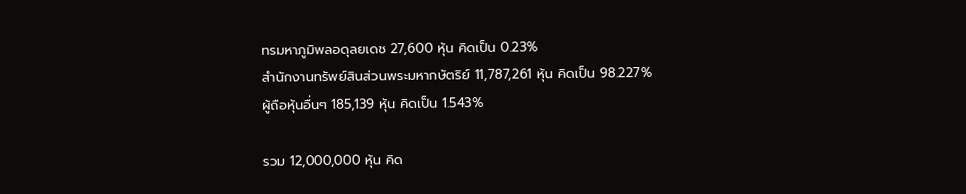ทรมหาภูมิพลอดุลยเดช 27,600 หุ้น คิดเป็น 0.23%
สำนักงานทรัพย์สินส่วนพระมหากษัตริย์ 11,787,261 หุ้น คิดเป็น 98.227%
ผู้ถือหุ้นอื่นๆ 185,139 หุ้น คิดเป็น 1.543%

รวม 12,000,000 หุ้น คิด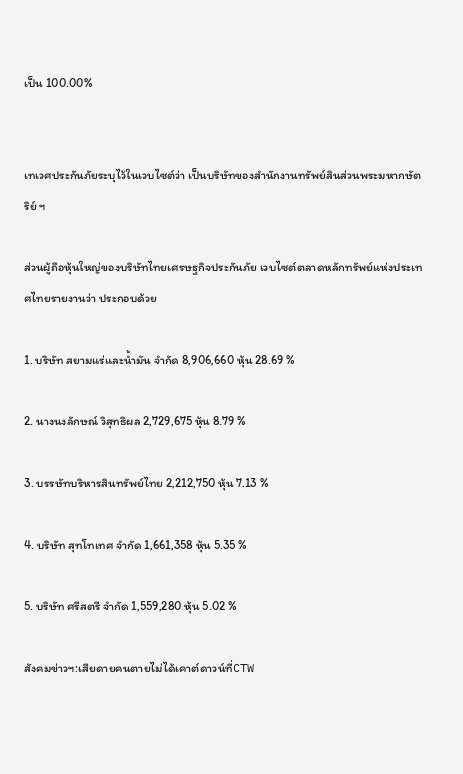เป็น 100.00%


เทเวศประกันภัยระบุไว้ในเวบไซต์ว่า เป็นบริษัทของสำนักงานทรัพย์สินส่วนพระมหากษัตริย์ ฯ

ส่วนผู้ถือหุ้นใหญ่ของบริษัทไทยเศรษฐกิจประกันภัย เวบไซต์ตลาดหลักทรัพย์แห่งประเทศไทยรายงานว่า ประกอบด้วย

1. บริษัท สยามแร่และน้ำมัน จำกัด 8,906,660 หุ้น 28.69 %

2. นางนงลักษณ์ วิสุทธิผล 2,729,675 หุ้น 8.79 %

3. บรรษัทบริหารสินทรัพย์ไทย 2,212,750 หุ้น 7.13 %

4. บริษัท สุทโทเทศ จำกัด 1,661,358 หุ้น 5.35 %

5. บริษัท ศรีสตรี จำกัด 1,559,280 หุ้น 5.02 %

สังคมข่าวฯ:เสียดายคนตายไม่ได้เคาต์ดาวน์ที่CTW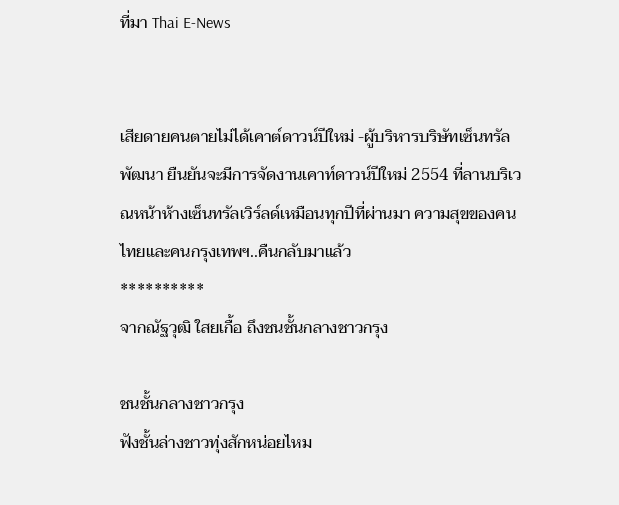ที่มา Thai E-News


เสียดายคนตายไม่ได้เคาต์ดาวน์ปีใหม่ -ผู้บริหารบริษัทเซ็นทรัลพัฒนา ยืนยันจะมีการจัดงานเคาท์ดาวน์ปีใหม่ 2554 ที่ลานบริเวณหน้าห้างเซ็นทรัลเวิร์ลด์เหมือนทุกปีที่ผ่านมา ความสุขของคนไทยและคนกรุงเทพฯ..คืนกลับมาแล้ว
**********
จากณัฐวุฒิ ใสยเกื้อ ถึงชนชั้นกลางชาวกรุง

ชนชั้นกลางชาวกรุง
ฟังชั้นล่างชาวทุ่งสักหน่อยไหม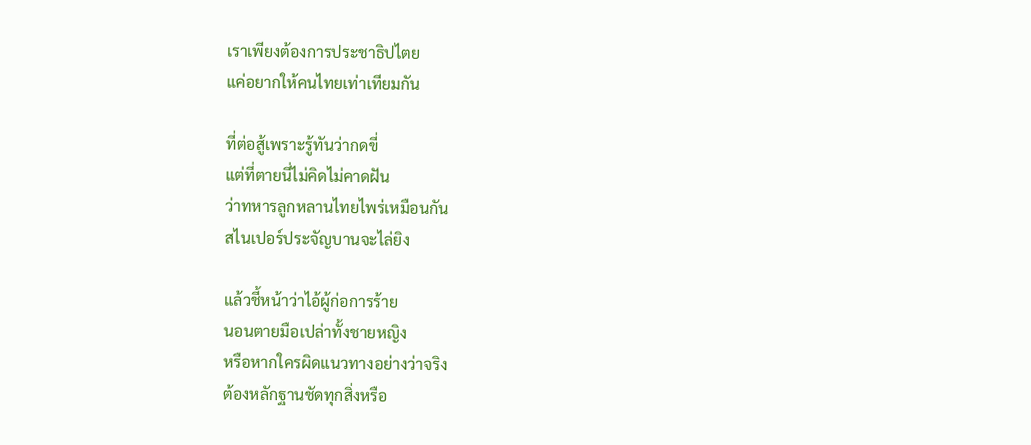เราเพียงต้องการประชาธิปไตย
แค่อยากให้คนไทยเท่าเทียมกัน

ที่ต่อสู้เพราะรู้ทันว่ากดขี่
แต่ที่ตายนี่ไม่คิดไม่คาดฝัน
ว่าทหารลูกหลานไทยไพร่เหมือนกัน
สไนเปอร์ประจัญบานจะไล่ยิง

แล้วชี้หน้าว่าไอ้ผู้ก่อการร้าย
นอนตายมือเปล่าทั้งชายหญิง
หรือหากใครผิดแนวทางอย่างว่าจริง
ต้องหลักฐานชัดทุกสิ่งหรือ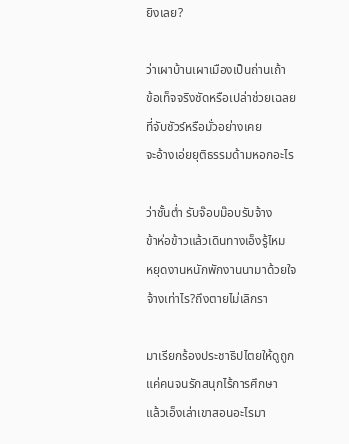ยิงเลย?

ว่าเผาบ้านเผาเมืองเป็นถ่านเถ้า
ข้อเท็จจริงชัดหรือเปล่าช่วยเฉลย
ที่จับชัวร์หรือมั่วอย่างเคย
จะอ้างเอ่ยยุติธรรมด้ามหอกอะไร

ว่าชั้นต่ำ รับจ๊อบม๊อบรับจ้าง
ข้าห่อข้าวแล้วเดินทางเอ็งรู้ไหม
หยุดงานหนักพักงานนามาด้วยใจ
จ้างเท่าไร?ถึงตายไม่เลิกรา

มาเรียกร้องประชาธิปไตยให้ดูถูก
แค่คนจนรักสนุกไร้การศึกษา
แล้วเอ็งเล่าเขาสอนอะไรมา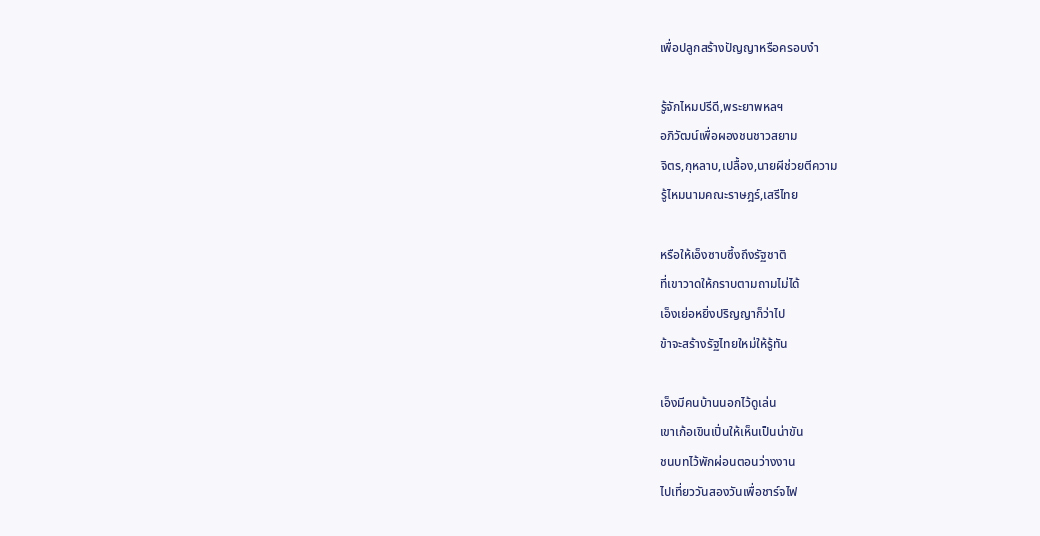เพื่อปลูกสร้างปัญญาหรือครอบงำ

รู้จักไหมปรีดี,พระยาพหลฯ
อภิวัฒน์เพื่อผองชนชาวสยาม
จิตร,กุหลาบ,เปลื้อง,นายผีช่วยตีความ
รู้ไหมนามคณะราษฎร์,เสรีไทย

หรือให้เอ็งซาบซึ้งถึงรัฐชาติ
ที่เขาวาดให้กราบตามถามไม่ได้
เอ็งเย่อหยิ่งปริญญาก็ว่าไป
ข้าจะสร้างรัฐไทยใหม่ให้รู้ทัน

เอ็งมีคนบ้านนอกไว้ดูเล่น
เขาเก้อเขินเปิ่นให้เห็นเป็นน่าขัน
ชนบทไว้พักผ่อนตอนว่างงาน
ไปเที่ยววันสองวันเพื่อชาร์จไฟ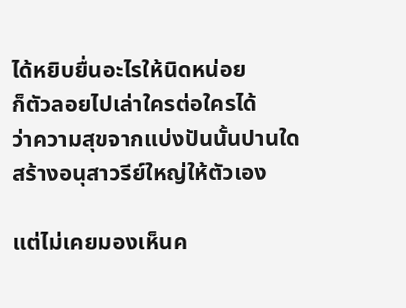ได้หยิบยื่นอะไรให้นิดหน่อย
ก็ตัวลอยไปเล่าใครต่อใครได้
ว่าความสุขจากแบ่งปันนั้นปานใด
สร้างอนุสาวรีย์ใหญ่ให้ตัวเอง

แต่ไม่เคยมองเห็นค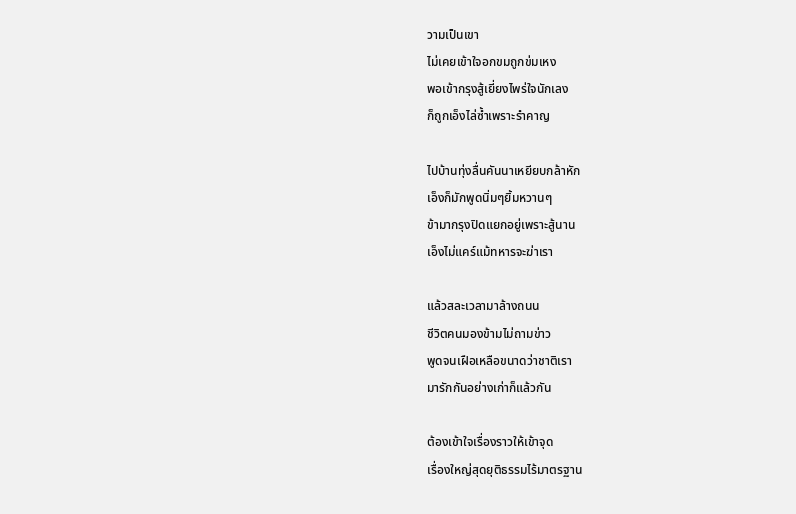วามเป็นเขา
ไม่เคยเข้าใจอกขมถูกข่มเหง
พอเข้ากรุงสู้เยี่ยงไพร่ใจนักเลง
ก็ถูกเอ็งไล่ซ้ำเพราะรำคาญ

ไปบ้านทุ่งลื่นคันนาเหยียบกล้าหัก
เอ็งก็มักพูดนิ่มๆยิ้มหวานๆ
ข้ามากรุงปิดแยกอยู่เพราะสู้นาน
เอ็งไม่แคร์แม้ทหารจะฆ่าเรา

แล้วสละเวลามาล้างถนน
ชีวิตคนมองข้ามไม่ถามข่าว
พูดจนเฝือเหลือขนาดว่าชาติเรา
มารักกันอย่างเก่าก็แล้วกัน

ต้องเข้าใจเรื่องราวให้เข้าจุด
เรื่องใหญ่สุดยุติธรรมไร้มาตรฐาน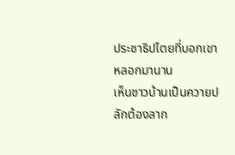ประชาธิปไตยที่บอกเขาหลอกมานาน
เห็นชาวบ้านเป็นควายปลักต้องลาก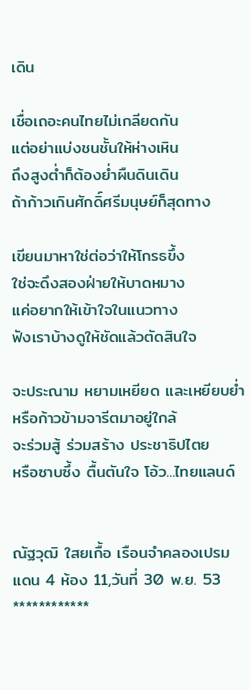เดิน

เชื่อเถอะคนไทยไม่เกลียดกัน
แต่อย่าแบ่งชนชั้นให้ห่างเหิน
ถึงสูงต่ำก็ต้องย่ำผืนดินเดิน
ถ้าก้าวเกินศักดิ์ศรีมนุษย์ก็สุดทาง

เขียนมาหาใช่ต่อว่าให้โกรธขึ้ง
ใช่จะดึงสองฝ่ายให้บาดหมาง
แค่อยากให้เข้าใจในแนวทาง
ฟังเราบ้างดูให้ชัดแล้วตัดสินใจ

จะประณาม หยามเหยียด และเหยียบย่ำ
หรือก้าวข้ามจารีตมาอยู่ใกล้
จะร่วมสู้ ร่วมสร้าง ประชาธิปไตย
หรือซาบซึ้ง ตื้นตันใจ โอ้ว...ไทยแลนด์


ณัฐวุฒิ ใสยเกื้อ เรือนจำคลองเปรม แดน 4 ห้อง 11,วันที่ 30 พ.ย. 53
************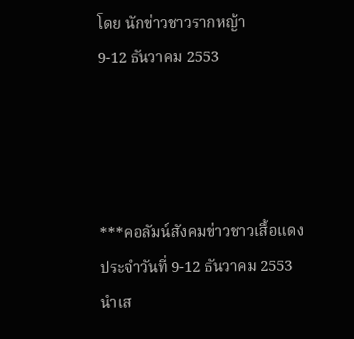โดย นักข่าวชาวรากหญ้า
9-12 ธันวาคม 2553




***คอลัมน์สังคมข่าวชาวเสื้อแดงประจำวันที่ 9-12 ธันวาคม 2553 นำเส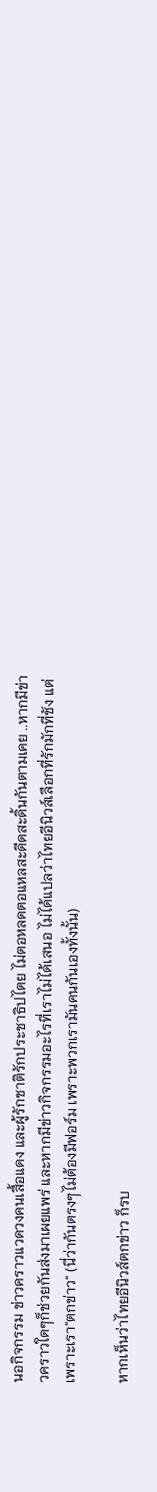นอกิจกรรม ข่าวคราวแวดวงคนเสื้อแดง และผู้รักชาติรักประชาธิปไตย ไม่ตอหลดตอแหลสะดีดสะดิ้นกันตามเคย ..หากมีข่าวคราวใดๆก็ช่วยกันส่งมาเผยแพร่ และหากมีข่าวกิจกรรมอะไรที่เราไม่ได้เสนอ ไม่ได้แปลว่าไทยอีนิวส์เลือกที่รักมักที่ชัง แต่เพราะเรา"ตกข่าว" (นี่ว่ากันตรงๆไม่ต้องมีฟอร์ม เพราะพวกเรามันคนกันเองทั้งนั้น)

หากเห็นว่าไทยอีนิวส์ตกข่าว ก็รบ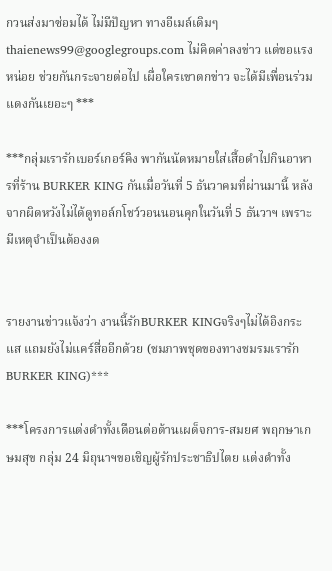กวนส่งมาซ่อมได้ ไม่มีปัญหา ทางอีเมล์เดิมๆ thaienews99@googlegroups.com ไม่คิดค่าลงข่าว แต่ขอแรงหน่อย ช่วยกันกระจายต่อไป เผื่อใครเขาตกข่าว จะได้มีเพื่อนร่วมแดงกันเยอะๆ ***

***กลุ่มเรารักเบอร์เกอร์คิง พากันนัดหมายใส่เสื้อดำไปกินอาหารที่ร้าน BURKER KING กันเมื่อวันที่ 5 ธันวาคมที่ผ่านมานี้ หลังจากผิดหวังไม่ได้ดูทอล์กโชว์วอนนอนคุกในวันที่ 5 ธันวาฯ เพราะมีเหตุจำเป็นต้องงด


รายงานข่าวแจ้งว่า งานนี้รักBURKER KINGจริงๆไม่ได้อิงกระแส แถมยังไม่แคร์สื่ออีกด้วย (ชมภาพชุดของทางชมรมเรารักBURKER KING)***

***โครงการแต่งดำทั้งเดือนต่อต้านเผด็จการ-สมยศ พฤกษาเกษมสุข กลุ่ม 24 มิถุนาฯขอเชิญผู้รักประชาธิปไตย แต่งดำทั้ง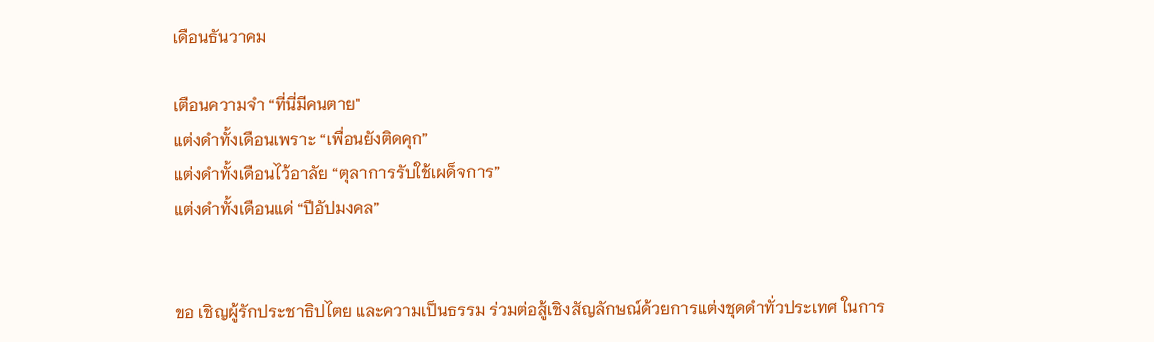เดือนธันวาคม

เตือนความจำ “ที่นี่มีคนตาย"
แต่งดำทั้งเดือนเพราะ “เพื่อนยังติดคุก”
แต่งดำทั้งเดือนไว้อาลัย “ตุลาการรับใช้เผด็จการ”
แต่งดำทั้งเดือนแด่ “ปีอัปมงคล”


ขอ เชิญผู้รักประชาธิปไตย และความเป็นธรรม ร่วมต่อสู้เชิงสัญลักษณ์ด้วยการแต่งชุดดำทั่วประเทศ ในการ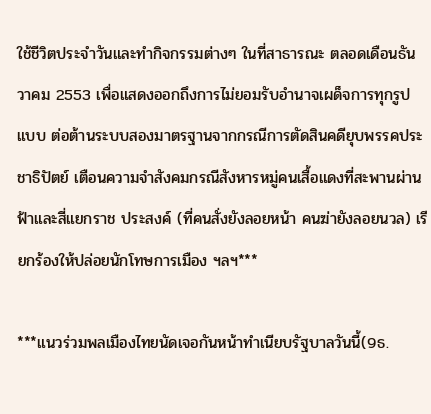ใช้ชีวิตประจำวันและทำกิจกรรมต่างๆ ในที่สาธารณะ ตลอดเดือนธันวาคม 2553 เพื่อแสดงออกถึงการไม่ยอมรับอำนาจเผด็จการทุกรูปแบบ ต่อต้านระบบสองมาตรฐานจากกรณีการตัดสินคดียุบพรรคประชาธิปัตย์ เตือนความจำสังคมกรณีสังหารหมู่คนเสื้อแดงที่สะพานผ่านฟ้าและสี่แยกราช ประสงค์ (ที่คนสั่งยังลอยหน้า คนฆ่ายังลอยนวล) เรียกร้องให้ปล่อยนักโทษการเมือง ฯลฯ***

***แนวร่วมพลเมืองไทยนัดเจอกันหน้าทำเนียบรัฐบาลวันนี้(9ธ.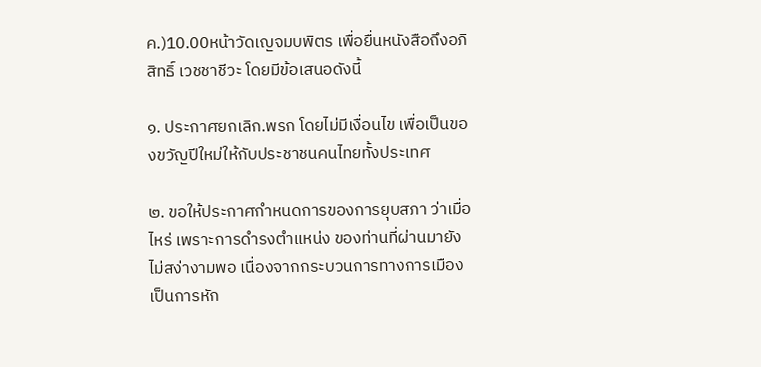ค.)10.00หน้าวัดเญจมบพิตร เพื่อยื่นหนังสือถึงอภิสิทธิ์ เวชชาชีวะ โดยมีข้อเสนอดังนี้

๑. ประกาศยกเลิก.พรก โดยไม่มีเงื่อนไข เพื่อเป็นของขวัญปีใหม่ให้กับประชาชนคนไทยทั้งประเทศ

๒. ขอให้ประกาศกำหนดการของการยุบสภา ว่าเมื่อไหร่ เพราะการดำรงตำแหน่ง ของท่านที่ผ่านมายังไม่สง่างามพอ เนื่องจากกระบวนการทางการเมือง เป็นการหัก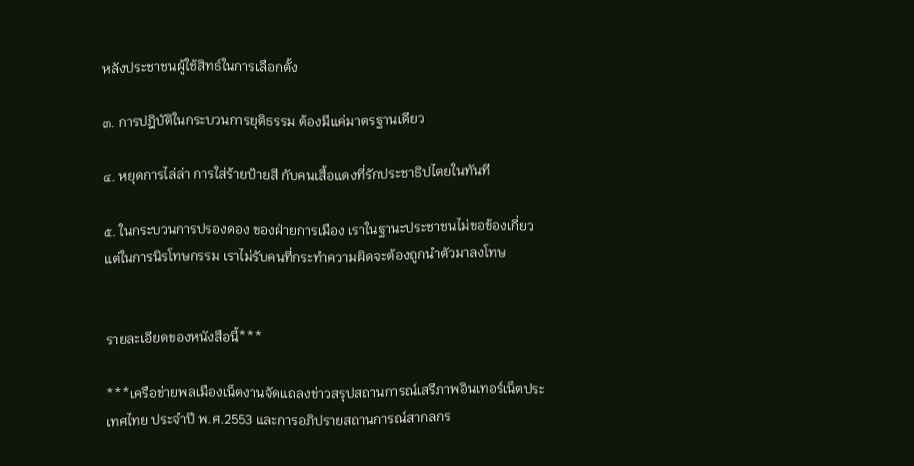หลังประชาชนผู้ใช้สิทธ์ในการเลือกตั้ง

๓. การปฎิบัติในกระบวนการยุติธรรม ต้องมีแค่มาตรฐานเดียว

๔. หยุดการไล่ล่า การใส่ร้ายป้ายสี กับคนเสื้อแดงที่รักประชาธิปไตยในทันที

๕. ในกระบวนการปรองดอง ของฝ่ายการเมือง เราในฐานะประชาชนไม่ขอข้องเกี่ยว แต่ในการนิรโทษกรรม เราไม่รับคนที่กระทำความผิดจะต้องถูกนำตัวมาลงโทษ


รายละเอียดของหนังสือนี้***

***เครือข่ายพลเมืองเน็ตงานจัดแถลงข่าวสรุปสถานการณ์เสรีภาพอินเทอร์เน็ตประเทศไทย ประจำปี พ.ศ.2553 และการอภิปรายสถานการณ์สากลกร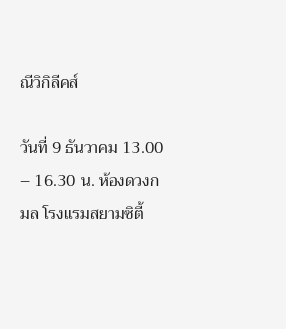ณีวิกิลีคส์

วันที่ 9 ธันวาคม 13.00 – 16.30 น. ห้องดวงกมล โรงแรมสยามซิตี้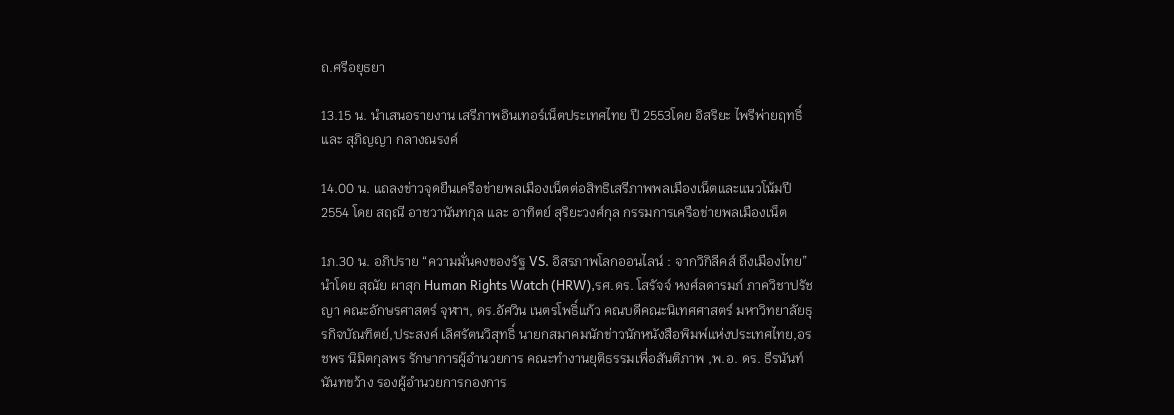ถ.ศรีอยุธยา

13.15 น. นำเสนอรายงาน เสรีภาพอินเทอร์เน็ตประเทศไทย ปี 2553โดย อิสริยะ ไพรีพ่ายฤทธิ์ และ สุภิญญา กลางณรงค์

14.00 น. แถลงข่าวจุดยืนเครือข่ายพลเมืองเน็ตต่อสิทธิเสรีภาพพลเมืองเน็ตและแนวโน้มปี 2554 โดย สฤณี อาชวานันทกุล และ อาทิตย์ สุริยะวงศ์กุล กรรมการเครือข่ายพลเมืองเน็ต

1ภ.30 น. อภิปราย “ความมั่นคงของรัฐ VS. อิสรภาพโลกออนไลน์ : จากวิกิลีคส์ ถึงเมืองไทย” นำโดย สุณัย ผาสุก Human Rights Watch (HRW),รศ.ดร. โสรัจจ์ หงศ์ลดารมภ์ ภาควิชาปรัชญา คณะอักษรศาสตร์ จุฬาฯ, ดร.อัศวิน เนตรโพธิ์แก้ว คณบดีคณะนิเทศศาสตร์ มหาวิทยาลัยธุรกิจบัณฑิตย์,ประสงค์ เลิศรัตนวิสุทธิ์ นายกสมาคมนักข่าวนักหนังสือพิมพ์แห่งประเทศไทย,อรชพร นิมิตกุลพร รักษาการผู้อำนวยการ คณะทำงานยุติธรรมเพื่อสันติภาพ ,พ.อ. ดร. ธีรนันท์ นันทขว้าง รองผู้อำนวยการกองการ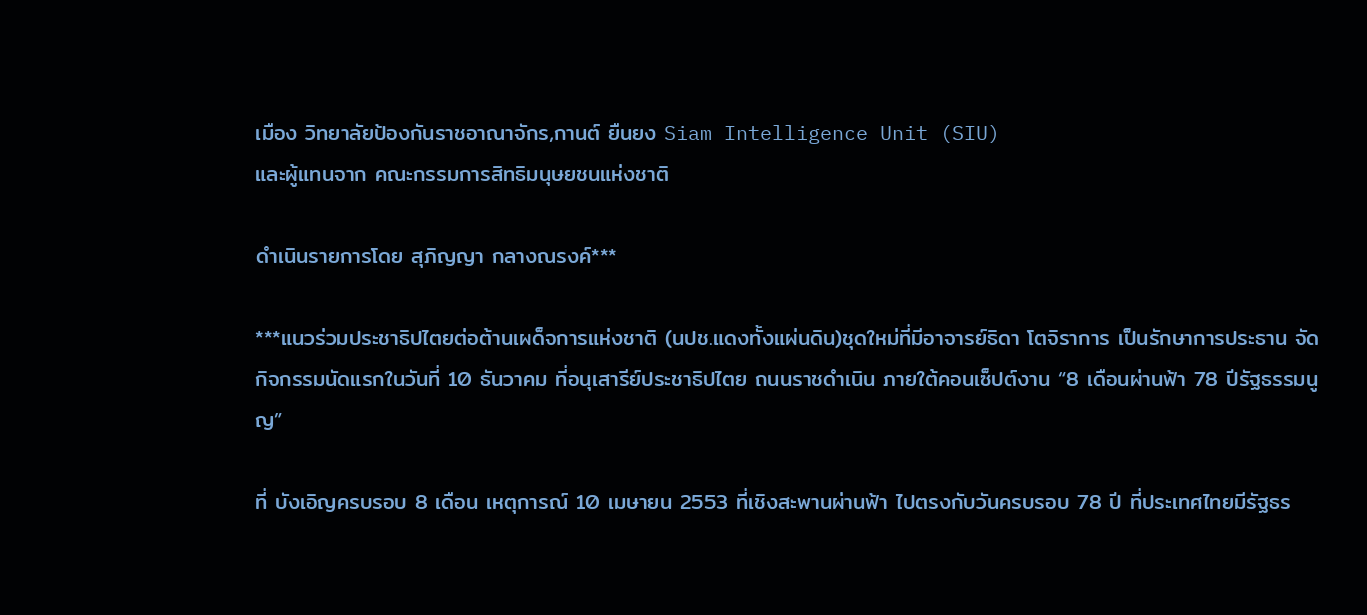เมือง วิทยาลัยป้องกันราชอาณาจักร,กานต์ ยืนยง Siam Intelligence Unit (SIU)
และผู้แทนจาก คณะกรรมการสิทธิมนุษยชนแห่งชาติ

ดำเนินรายการโดย สุภิญญา กลางณรงค์***

***แนวร่วมประชาธิปไตยต่อต้านเผด็จการแห่งชาติ (นปช.แดงทั้งแผ่นดิน)ชุดใหม่ที่มีอาจารย์ธิดา โตจิราการ เป็นรักษาการประธาน จัดกิจกรรมนัดแรกในวันที่ 10 ธันวาคม ที่อนุเสารีย์ประชาธิปไตย ถนนราชดำเนิน ภายใต้คอนเซ็ปต์งาน “8 เดือนผ่านฟ้า 78 ปีรัฐธรรมนูญ”

ที่ บังเอิญครบรอบ 8 เดือน เหตุการณ์ 10 เมษายน 2553 ที่เชิงสะพานผ่านฟ้า ไปตรงกับวันครบรอบ 78 ปี ที่ประเทศไทยมีรัฐธร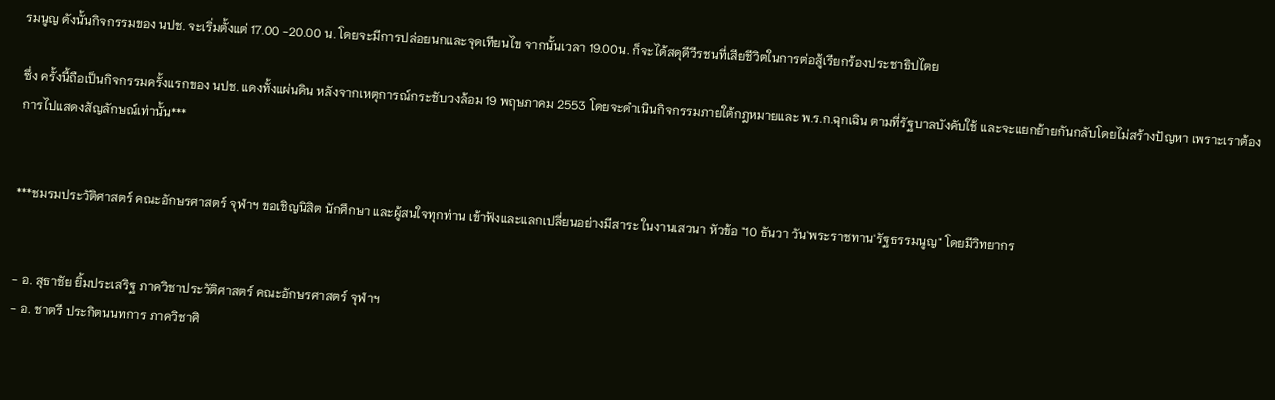รมนูญ ดังนั้นกิจกรรมของ นปช. จะเริ่มตั้งแต่ 17.00 -20.00 น. โดยจะมีการปล่อยนกและจุดเทียนไข จากนั้นเวลา 19.00น. ก็จะได้สดุดีวีรชนที่เสียชีวิตในการต่อสู้เรียกร้องประชาธิปไตย

ซึ่ง ครั้งนี้ถือเป็นกิจกรรมครั้งแรกของ นปช. แดงทั้งแผ่นดิน หลังจากเหตุการณ์กระชับวงล้อม 19 พฤษภาคม 2553 โดยจะดำเนินกิจกรรมภายใต้กฎหมายและ พ.ร.ก.ฉุกเฉิน ตามที่รัฐบาลบังคับใช้ และจะแยกย้ายกันกลับโดยไม่สร้างปัญหา เพราะเราต้องการไปแสดงสัญลักษณ์เท่านั้น***


***ชมรมประวัติศาสตร์ คณะอักษรศาสตร์ จุฬาฯ ขอเชิญนิสิต นักศึกษา และผู้สนใจทุกท่าน เข้าฟังและแลกเปลี่ยนอย่างมีสาระ ในงานเสวนา หัวข้อ "10 ธันวา วัน'พระราชทาน'รัฐธรรมนูญ" โดยมีวิทยากร


- อ. สุธาชัย ยิ้มประเสริฐ ภาควิชาประวัติศาสตร์ คณะอักษรศาสตร์ จุฬาฯ
- อ. ชาตรี ประกิตนนทการ ภาควิชาศิ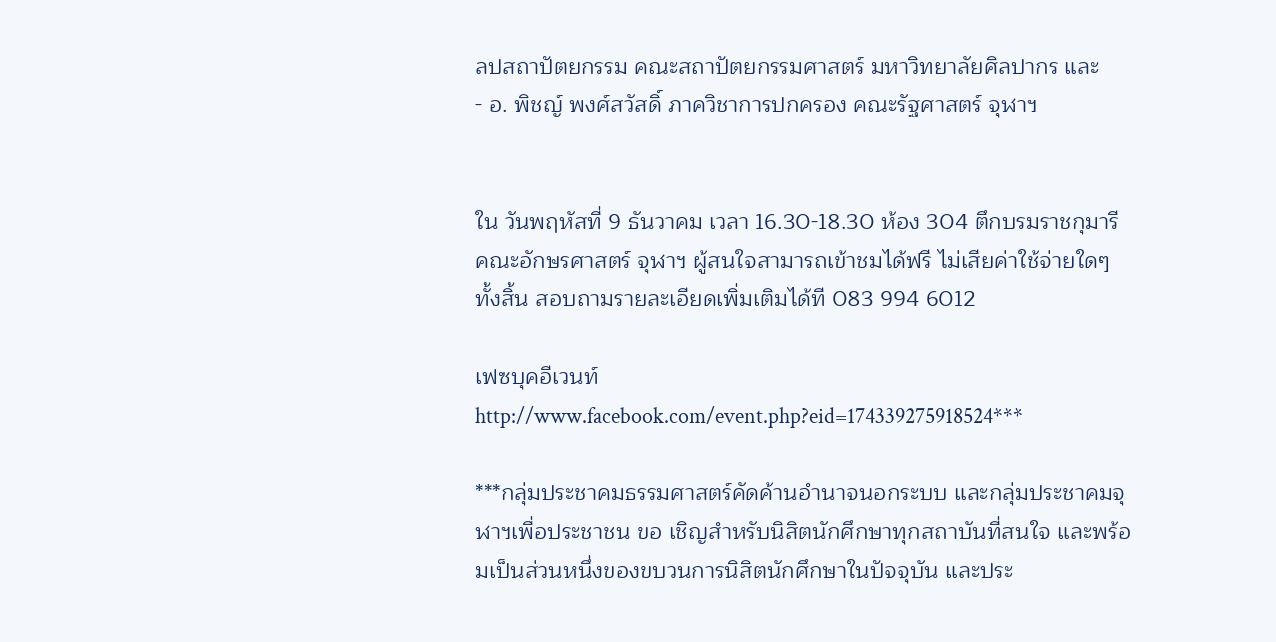ลปสถาปัตยกรรม คณะสถาปัตยกรรมศาสตร์ มหาวิทยาลัยศิลปากร และ
- อ. พิชญ์ พงศ์สวัสดิ์ ภาควิชาการปกครอง คณะรัฐศาสตร์ จุฬาฯ


ใน วันพฤหัสที่ 9 ธันวาคม เวลา 16.30-18.30 ห้อง 304 ตึกบรมราชกุมารี คณะอักษรศาสตร์ จุฬาฯ ผู้สนใจสามารถเข้าชมได้ฟรี ไม่เสียค่าใช้จ่ายใดๆทั้งสิ้น สอบถามรายละเอียดเพิ่มเติมได้ที 083 994 6012

เฟซบุคอีเวนท์ http://www.facebook.com/event.php?eid=174339275918524***

***กลุ่มประชาคมธรรมศาสตร์คัดค้านอำนาจนอกระบบ และกลุ่มประชาคมจุฬาฯเพื่อประชาชน ขอ เชิญสำหรับนิสิตนักศึกษาทุกสถาบันที่สนใจ และพร้อมเป็นส่วนหนึ่งของขบวนการนิสิตนักศึกษาในปัจจุบัน และประ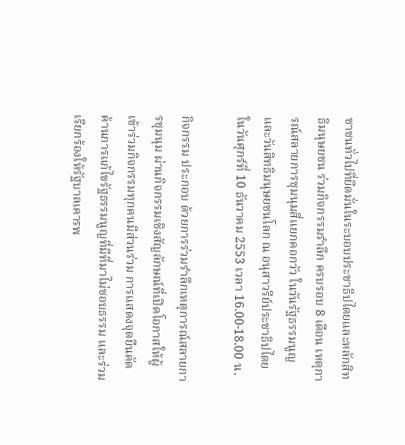ชาชนทั่วไปที่ยึดมั่นในระบอบประชาธิปไตยและหลักสิทธิมนุษยชน ร่วมกิจกรรมรำลึก ครบรอบ 8 เดือน เหตุการณ์สลายการชุมนุมสี่แยกคอกวัว ในวันรัฐธรรมนูญ และวันสิทธิมนุษยชนโลก ณ อนุสาวรีย์ประชาธิปไตย ในวันศุกร์ที่ 10 ธันวาคม 2553 เวลา 16.00-18.00 น.

กิจกรรม ประกอบ ด้วยการร่วมรำลึกเหตุการณ์สลายการชุมนุม ผ่านกิจกรรมเชิงสัญลักษณ์ที่เปิดโอกาสให้ผู้เข้าร่วมกิจกรรมทุกคนมีส่วนร่วม การแสดงจุดยืนคัดค้านการแก้ไขรัฐธรรมนูญที่มีที่มาไม่ชอบธรรม และร่วมเรียกร้องให้รัฐบาลเคารพ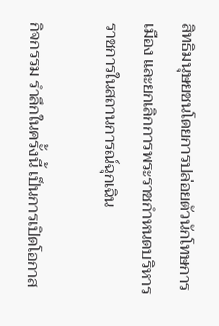สิทธิมนุษยชนโดยการปล่อยตัวนักโทษการเมือง และยกเลิกการพระราชกำหนดบริหารราชการในสถานการณ์ฉุกเฉิน

กิจกรรม รำลึกในครั้งนี้ เป็นการเปิดโอกาส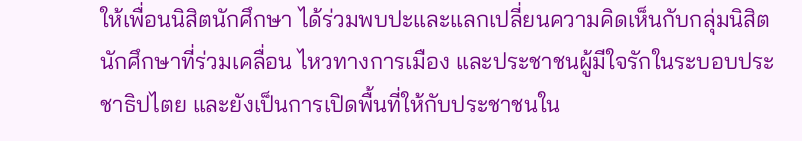ให้เพื่อนนิสิตนักศึกษา ได้ร่วมพบปะและแลกเปลี่ยนความคิดเห็นกับกลุ่มนิสิตนักศึกษาที่ร่วมเคลื่อน ไหวทางการเมือง และประชาชนผู้มีใจรักในระบอบประชาธิปไตย และยังเป็นการเปิดพื้นที่ให้กับประชาชนใน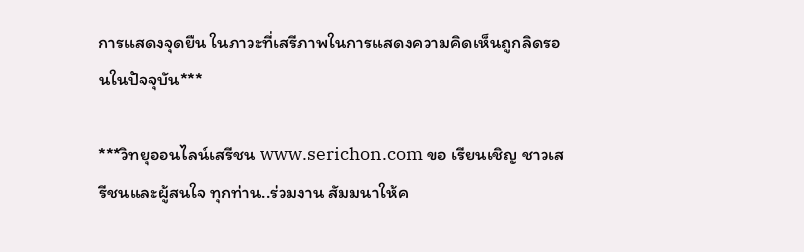การแสดงจุดยืน ในภาวะที่เสรีภาพในการแสดงความคิดเห็นถูกลิดรอนในปัจจุบัน***

***วิทยุออนไลน์เสรีชน www.serichon.com ขอ เรียนเชิญ ชาวเสรีชนและผู้สนใจ ทุกท่าน..ร่วมงาน สัมมนาให้ค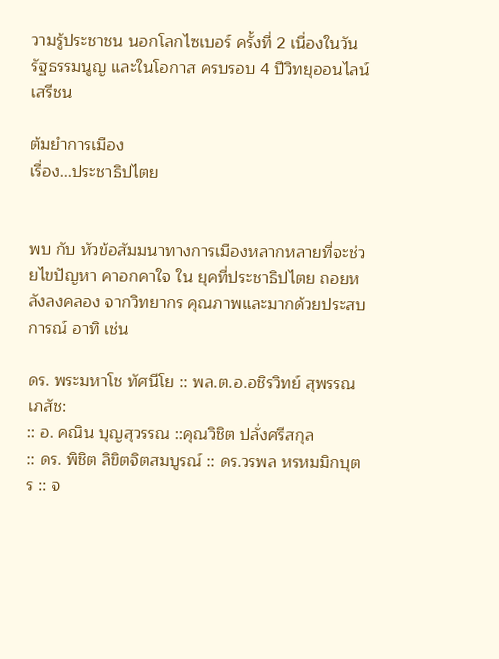วามรู้ประชาชน นอกโลกไซเบอร์ ครั้งที่ 2 เนื่องในวันรัฐธรรมนูญ และในโอกาส ครบรอบ 4 ปีวิทยุออนไลน์ เสรีชน

ต้มยำการเมือง
เรื่อง...ประชาธิปไตย


พบ กับ หัวข้อสัมมนาทางการเมืองหลากหลายที่จะช่วยไขปัญหา คาอกคาใจ ใน ยุคที่ประชาธิปไตย ถอยหลังลงคลอง จากวิทยากร คุณภาพและมากด้วยประสบการณ์ อาทิ เช่น

ดร. พระมหาโช ทัศนีโย :: พล.ต.อ.อชิรวิทย์ สุพรรณเภสัช:
:: อ. คณิน บุญสุวรรณ ::คุณวิชิต ปลั่งศรีสกุล
:: ดร. พิชิต ลิขิตจิตสมบูรณ์ :: ดร.วรพล หรหมมิกบุตร :: จ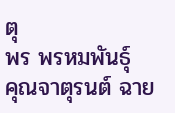ตุ
พร พรหมพันธุ์
คุณจาตุรนต์ ฉาย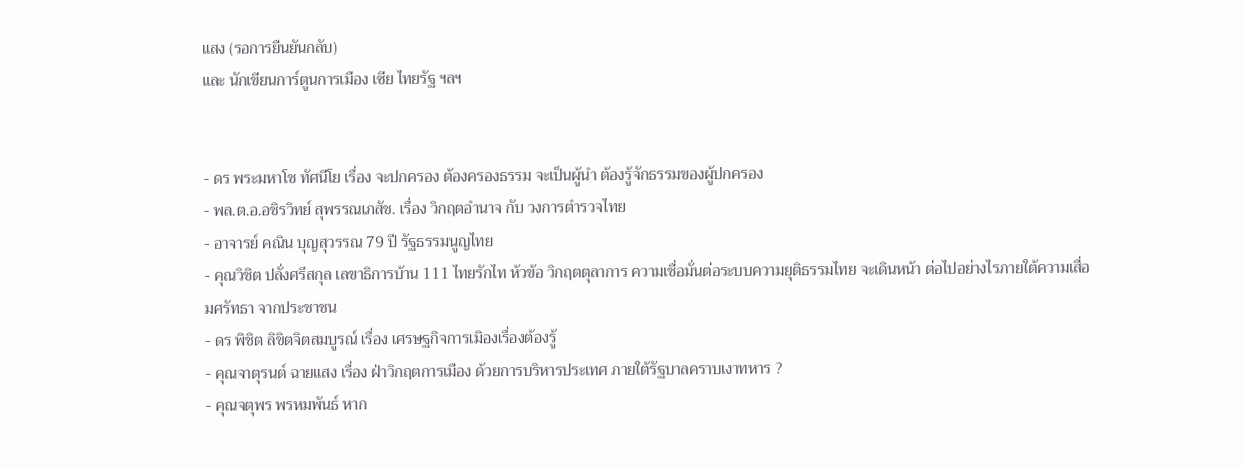แสง (รอการยืนยันกลับ)
และ นักเขียนการ์ตูนการเมือง เซีย ไทยรัฐ ฯลฯ


- ดร พระมหาโช ทัศนีโย เรื่อง จะปกครอง ต้องครองธรรม จะเป็นผู้นำ ต้องรู้จักธรรมของผู้ปกครอง
- พล.ต.อ.อชิรวิทย์ สุพรรณเภสัช. เรื่อง วิกฤตอำนาจ กับ วงการตำรวจไทย
- อาจารย์ คณิน บุญสุวรรณ 79 ปี รัฐธรรมนูญไทย
- คุณวิชิต ปลั่งศรีสกุล เลขาธิการบ้าน 111 ไทยรักไท ห้วข้อ วิกฤตตุลาการ ความเชื่อมั่นต่อระบบความยุติธรรมไทย จะเดินหน้า ต่อไปอย่างไรภายใต้ความเสื่อมศรัทธา จากประชาชน
- ดร พิชิต ลิขิตจิตสมบูรณ์ เรื่อง เศรษฐกิจการเมิองเรื่องต้องรู้
- คุณจาตุรนต์ ฉายแสง เรื่อง ฝ่าวิกฤตการเมือง ด้วยการบริหารประเทศ ภายใต้รัฐบาลคราบเงาทหาร ?
- คุณจตุพร พรหมพันธ์ หาก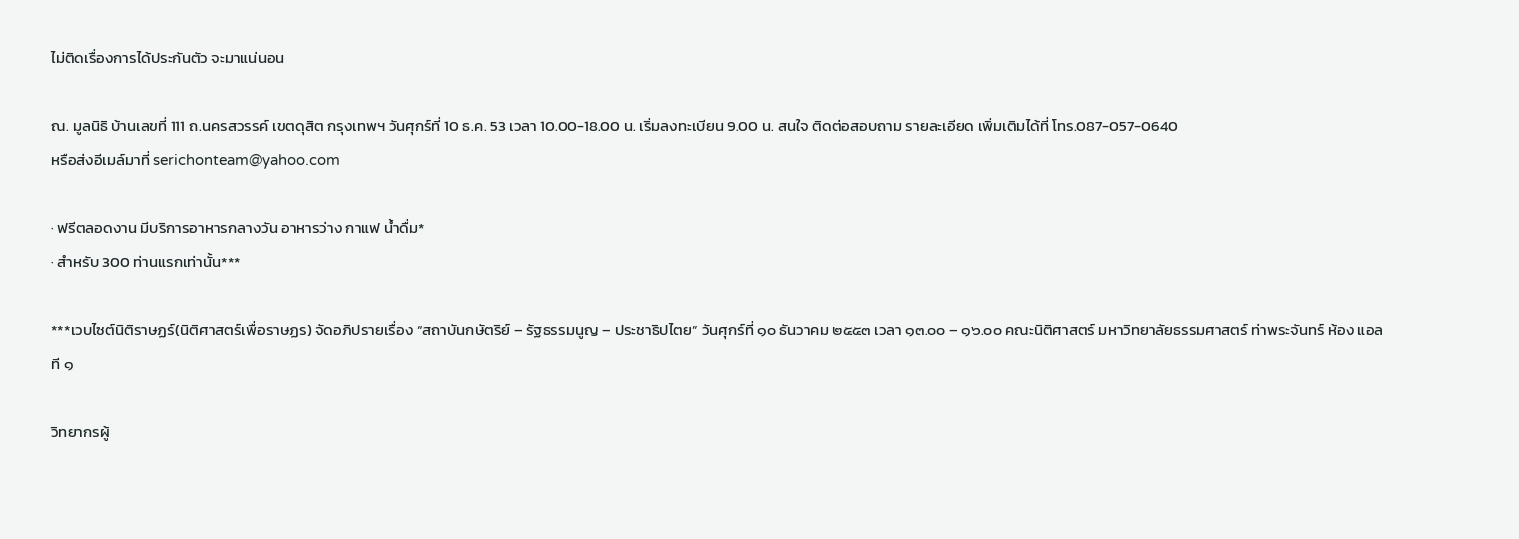ไม่ติดเรื่องการได้ประกันตัว จะมาแน่นอน

ณ. มูลนิธิ บ้านเลขที่ 111 ถ.นครสวรรค์ เขตดุสิต กรุงเทพฯ วันศุกร์ที่ 10 ธ.ค. 53 เวลา 10.00-18.00 น. เริ่มลงทะเบียน 9.00 น. สนใจ ติดต่อสอบถาม รายละเอียด เพิ่มเติมได้ที่ โทร.087-057-0640
หรือส่งอีเมล์มาที่ serichonteam@yahoo.com

· ฟรีตลอดงาน มีบริการอาหารกลางวัน อาหารว่าง กาแฟ น้ำดื่ม*
· สำหรับ 300 ท่านแรกเท่านั้น***

***เวบไซต์นิติราษฏร์(นิติศาสตร์เพื่อราษฏร) จัดอภิปรายเรื่อง “สถาบันกษัตริย์ – รัฐธรรมนูญ – ประชาธิปไตย” วันศุกร์ที่ ๑๐ ธันวาคม ๒๕๕๓ เวลา ๑๓.๐๐ – ๑๖.๐๐ คณะนิติศาสตร์ มหาวิทยาลัยธรรมศาสตร์ ท่าพระจันทร์ ห้อง แอลที ๑

วิทยากรผู้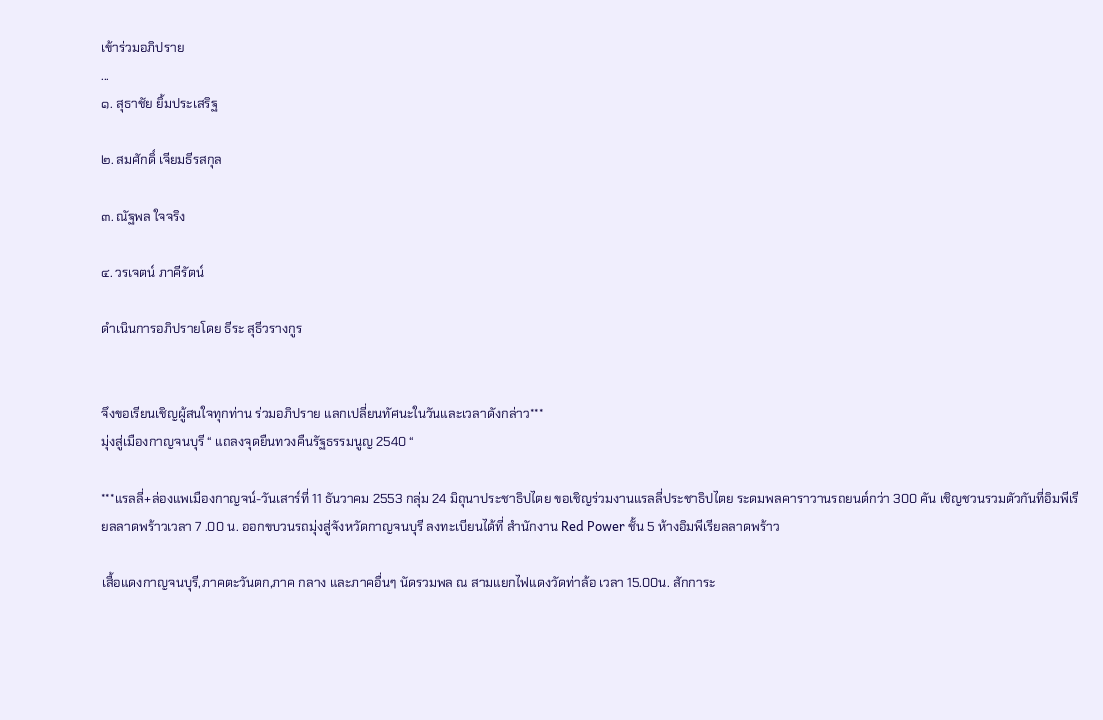เข้าร่วมอภิปราย
...
๑. สุธาชัย ยิ้มประเสริฐ

๒. สมศักดิ์ เจียมธีรสกุล

๓. ณัฐพล ใจจริง

๔. วรเจตน์ ภาคีรัตน์

ดำเนินการอภิปรายโดย ธีระ สุธีวรางกูร


จึงขอเรียนเชิญผู้สนใจทุกท่าน ร่วมอภิปราย แลกเปลี่ยนทัศนะในวันและเวลาดังกล่าว***
มุ่งสู่เมืองกาญจนบุรี “ แถลงจุดยืนทวงคืนรัฐธรรมนูญ 2540 “

***แรลลี่+ล่องแพเมืองกาญจน์-วันเสาร์ที่ 11 ธันวาคม 2553 กลุ่ม 24 มิถุนาประชาธิปไตย ขอเชิญร่วมงานแรลลี่ประชาธิปไตย ระดมพลคาราวานรถยนต์กว่า 300 คัน เชิญชวนรวมตัวกันที่อิมพีเรียลลาดพร้าวเวลา 7 .00 น. ออกขบวนรถมุ่งสู่จังหวัดกาญจนบุรี ลงทะเบียนได้ที่ สำนักงาน Red Power ชั้น 5 ห้างอิมพีเรียลลาดพร้าว

เสื้อแดงกาญจนบุรี,ภาคตะวันตก,ภาค กลาง และภาคอื่นๆ นัดรวมพล ณ สามแยกไฟแดงวัดท่าล้อ เวลา 15.00น. สักการะ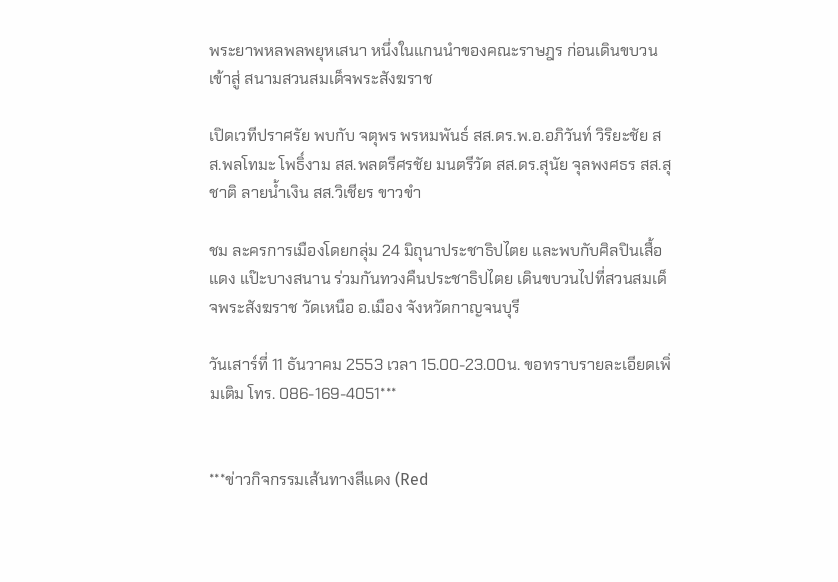พระยาพหลพลพยุหเสนา หนึ่งในแกนนำของคณะราษฎร ก่อนเดินขบวนเข้าสู่ สนามสวนสมเด็จพระสังฆราช

เปิดเวทีปราศรัย พบกับ จตุพร พรหมพันธ์ สส.ดร.พ.อ.อภิวันท์ วิริยะชัย สส.พลโทมะ โพธิ์งาม สส.พลตรีศรชัย มนตรีวัต สส.ดร.สุนัย จุลพงศธร สส.สุชาติ ลายน้ำเงิน สส.วิเชียร ขาวขำ

ชม ละครการเมืองโดยกลุ่ม 24 มิถุนาประชาธิปไตย และพบกับศิลปินเสื้อแดง แป๊ะบางสนาน ร่วมกันทวงคืนประชาธิปไตย เดินขบวนไปที่สวนสมเด็จพระสังฆราช วัดเหนือ อ.เมือง จังหวัดกาญจนบุรี

วันเสาร์ที่ 11 ธันวาคม 2553 เวลา 15.00-23.00น. ขอทราบรายละเอียดเพิ่มเติม โทร. 086-169-4051***


***ข่าวกิจกรรมเส้นทางสีแดง (Red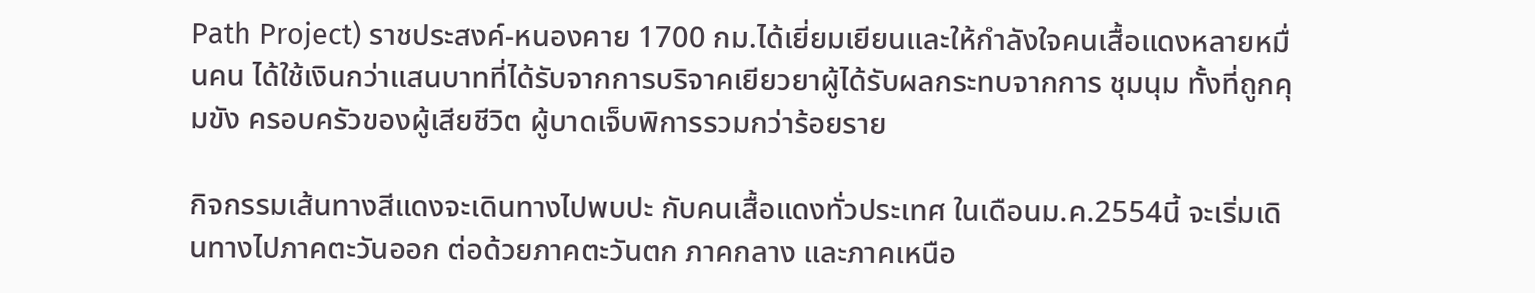Path Project) ราชประสงค์-หนองคาย 1700 กม.ได้เยี่ยมเยียนและให้กำลังใจคนเสื้อแดงหลายหมื่นคน ได้ใช้เงินกว่าแสนบาทที่ได้รับจากการบริจาคเยียวยาผู้ได้รับผลกระทบจากการ ชุมนุม ทั้งที่ถูกคุมขัง ครอบครัวของผู้เสียชีวิต ผู้บาดเจ็บพิการรวมกว่าร้อยราย

กิจกรรมเส้นทางสีแดงจะเดินทางไปพบปะ กับคนเสื้อแดงทั่วประเทศ ในเดือนม.ค.2554นี้ จะเริ่มเดินทางไปภาคตะวันออก ต่อด้วยภาคตะวันตก ภาคกลาง และภาคเหนือ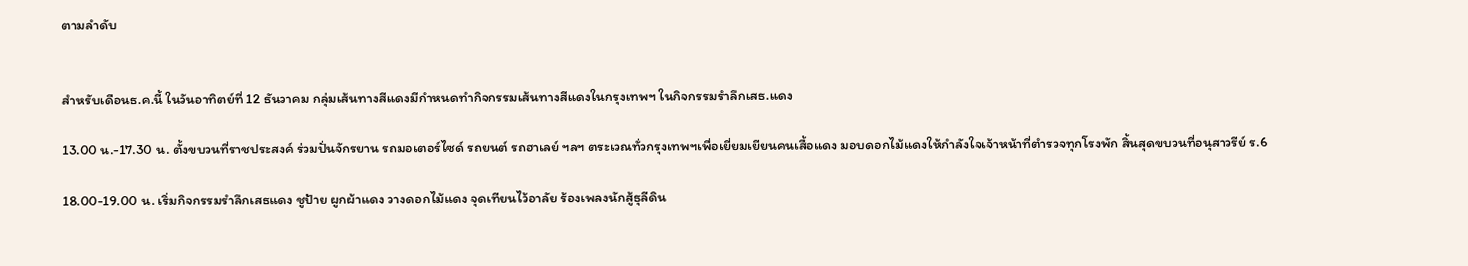ตามลำดับ


สำหรับเดือนธ.ค.นี้ ในวันอาทิตย์ที่ 12 ธันวาคม กลุ่มเส้นทางสีแดงมีกำหนดทำกิจกรรมเส้นทางสีแดงในกรุงเทพฯ ในกิจกรรมรำลึกเสธ.แดง

13.00 น.-17.30 น. ตั้งขบวนที่ราชประสงค์ ร่วมปั่นจักรยาน รถมอเตอร์ไซด์ รถยนต์ รถฮาเลย์ ฯลฯ ตระเวณทั่วกรุงเทพฯเพื่อเยี่ยมเยียนคนเสื้อแดง มอบดอกไม้แดงให้กำลังใจเจ้าหน้าที่ตำรวจทุกโรงพัก สิ้นสุดขบวนที่อนุสาวรีย์ ร.6

18.00-19.00 น. เริ่มกิจกรรมรำลึกเสธแดง ชูป้าย ผูกผ้าแดง วางดอกไม้แดง จุดเทียนไว้อาลัย ร้องเพลงนักสู้ธุลีดิน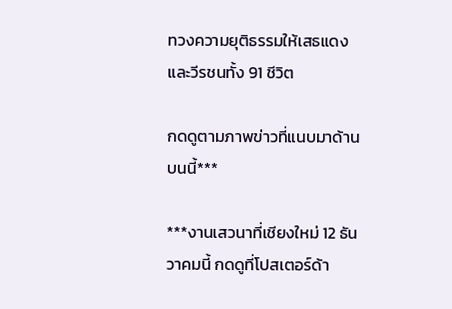ทวงความยุติธรรมให้เสธแดงและวีรชนทั้ง 91 ชีวิต

กดดูตามภาพข่าวที่แนบมาด้านบนนี้***

***งานเสวนาที่เชียงใหม่ 12 ธันวาคมนี้ กดดูที่โปสเตอร์ด้า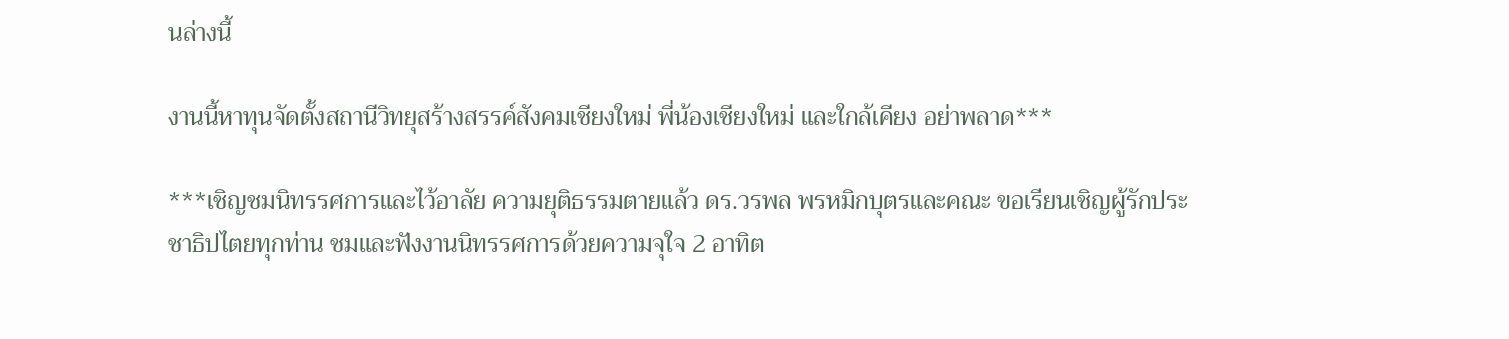นล่างนี้

งานนี้หาทุนจัดตั้งสถานีวิทยุสร้างสรรค์สังคมเชียงใหม่ พี่น้องเชียงใหม่ และใกล้เคียง อย่าพลาด***

***เชิญชมนิทรรศการและไว้อาลัย ความยุติธรรมตายแล้ว ดร.วรพล พรหมิกบุตรและคณะ ขอเรียนเชิญผู้รักประชาธิปไตยทุกท่าน ชมและฟังงานนิทรรศการด้วยความจุใจ 2 อาทิต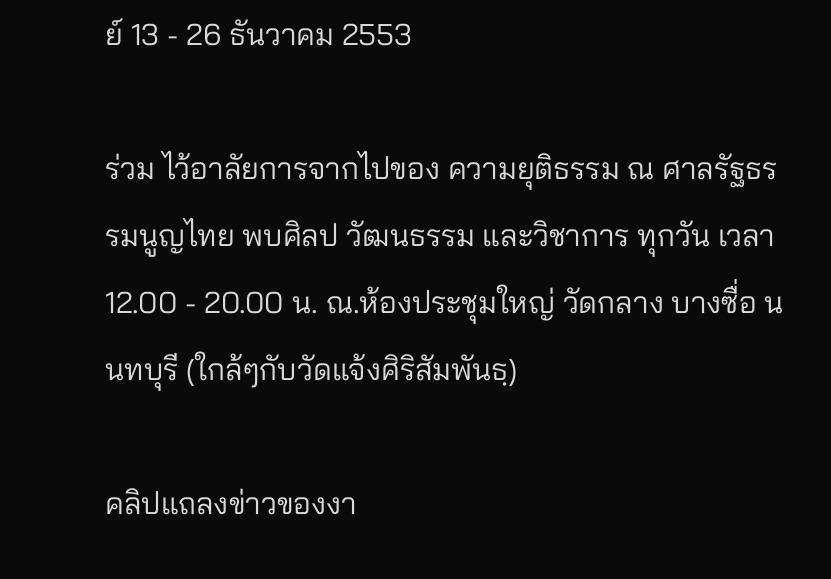ย์ 13 - 26 ธันวาคม 2553

ร่วม ไว้อาลัยการจากไปของ ความยุติธรรม ณ ศาลรัฐธรรมนูญไทย พบศิลป วัฒนธรรม และวิชาการ ทุกวัน เวลา 12.00 - 20.00 น. ณ.ห้องประชุมใหญ่ วัดกลาง บางซื่อ นนทบุรี (ใกล้ๆกับวัดแจ้งศิริสัมพันธฺ)

คลิปแถลงข่าวของงา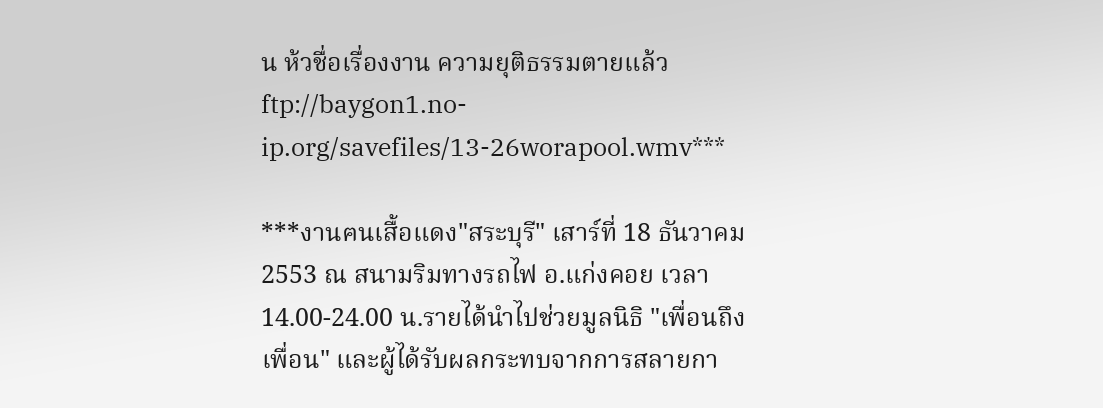น ห้วชื่อเรื่องงาน ความยุติธรรมตายแล้ว ftp://baygon1.no-ip.org/savefiles/13-26worapool.wmv***

***งานฅนเสื้อแดง"สระบุรี" เสาร์ที่ 18 ธันวาคม 2553 ณ สนามริมทางรถไฟ อ.แก่งคอย เวลา 14.00-24.00 น.รายได้นำไปช่วยมูลนิธิ "เพื่อนถึงเพื่อน" และผู้ได้รับผลกระทบจากการสลายกา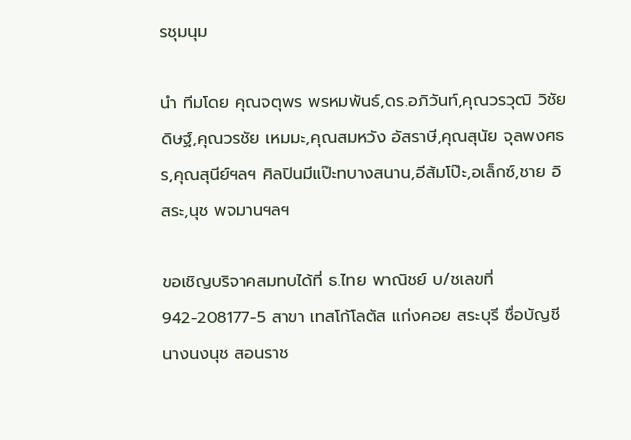รชุมนุม

นำ ทีมโดย คุณจตุพร พรหมพันธ์,ดร.อภิวันท์,คุณวรวุฒิ วิชัยดิษฐ์,คุณวรชัย เหมมะ,คุณสมหวัง อัสราษี,คุณสุนัย จุลพงศธร,คุณสุนีย์ฯลฯ ศิลปินมีแป๊ะทบางสนาน,อีส้มโป๊ะ,อเล็กซ์,ชาย อิสระ,นุช พจมานฯลฯ

ขอเชิญบริจาคสมทบได้ที่ ธ.ไทย พาณิชย์ บ/ชเลขที่ 942-208177-5 สาขา เทสโก้โลตัส แก่งคอย สระบุรี ชื่อบัญชี นางนงนุช สอนราช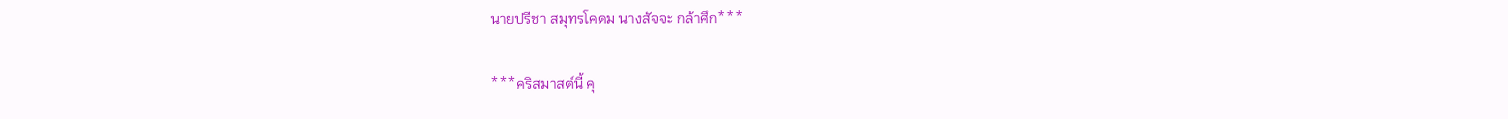นายปรีชา สมุทรโคดม นางสัจจะ กล้าศึก***

***คริสมาสต์นี้ คุ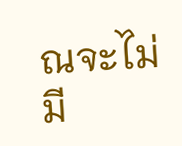ณจะไม่มี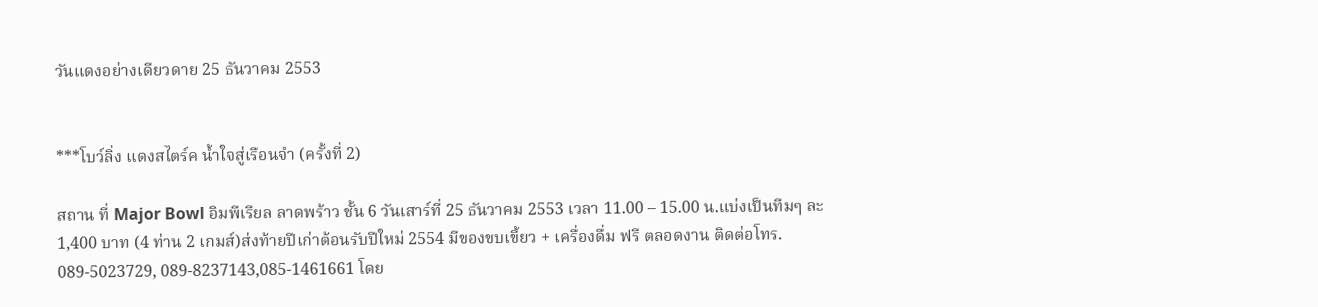วันแดงอย่างเดียวดาย 25 ธันวาคม 2553


***โบว์ลิ่ง แดงสไตร์ค น้ำใจสู่เรือนจำ (ครั้งที่ 2)

สถาน ที่ Major Bowl อิมพีเรียล ลาดพร้าว ชั้น 6 วันเสาร์ที่ 25 ธันวาคม 2553 เวลา 11.00 – 15.00 น.แบ่งเป็นทีมๆ ละ 1,400 บาท (4 ท่าน 2 เกมส์)ส่งท้ายปีเก่าต้อนรับปีใหม่ 2554 มีของขบเขี้ยว + เครื่องดื่ม ฟรี ตลอดงาน ติดต่อโทร. 089-5023729, 089-8237143,085-1461661 โดย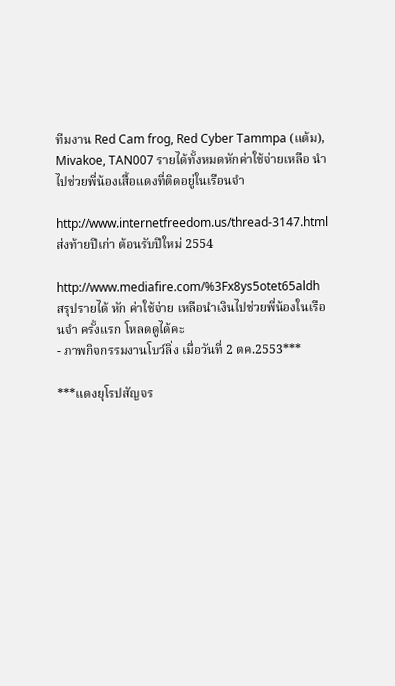ทีมงาน Red Cam frog, Red Cyber Tammpa (แต้ม), Mivakoe, TAN007 รายได้ทั้งหมดหักค่าใช้จ่ายเหลือ นำไปช่วยพี่น้องเสื้อแดงที่ติดอยู่ในเรือนจำ

http://www.internetfreedom.us/thread-3147.html ส่งท้ายปีเก่า ต้อนรับปีใหม่ 2554

http://www.mediafire.com/%3Fx8ys5otet65aldh สรุปรายได้ หัก ค่าใช้จ่าย เหลือนำเงินไปช่วยพี่น้องในเรือนจำ ครั้งแรก โหลดดูได้คะ
- ภาพกิจกรรมงานโบว์ลิ่ง เมื่อวันที่ 2 ตค.2553***

***แดงยุโรปสัญจร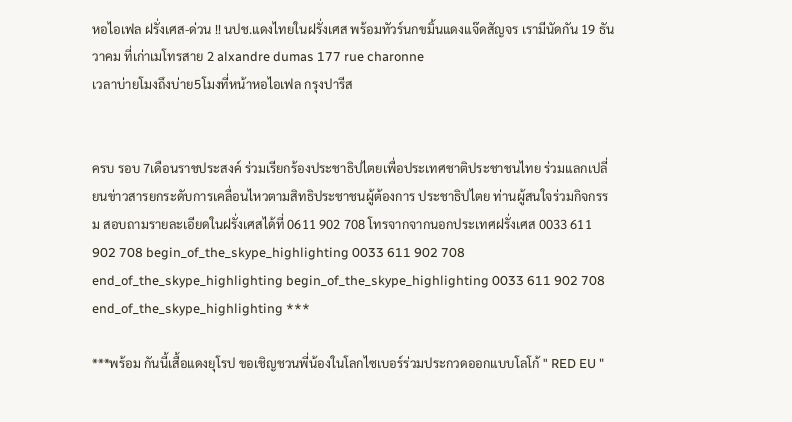หอไอเฟล ฝรั่งเศส-ด่วน !! นปช.แดงไทยในฝรั่งเศส พร้อมทัวร์นกขมิ้นแดงแจ๊ดสัญจร เรามีนัดกัน 19 ธันวาคม ที่เก่าเมโทรสาย 2 alxandre dumas 177 rue charonne
เวลาบ่ายโมงถึงบ่าย5โมงที่หน้าหอไอเฟล กรุงปารีส


ครบ รอบ 7เดือนราชประสงค์ ร่วมเรียกร้องประชาธิปไตยเพื่อประเทศชาติประชาชนไทย ร่วมแลกเปลี่ยนข่าวสารยกระดับการเคลื่อนไหวตามสิทธิประชาชนผู้ต้องการ ประชาธิปไตย ท่านผู้สนใจร่วมกิจกรรม สอบถามรายละเอียดในฝรั่งเศสได้ที่ 0611 902 708 โทรจากจากนอกประเทศฝรั่งเศส 0033 611 902 708 begin_of_the_skype_highlighting 0033 611 902 708 end_of_the_skype_highlighting begin_of_the_skype_highlighting 0033 611 902 708 end_of_the_skype_highlighting ***

***พร้อม กันนี้เสื้อแดงยุโรป ขอเชิญชวนพี่น้องในโลกไซเบอร์ร่วมประกวดออกแบบโลโก้ " RED EU "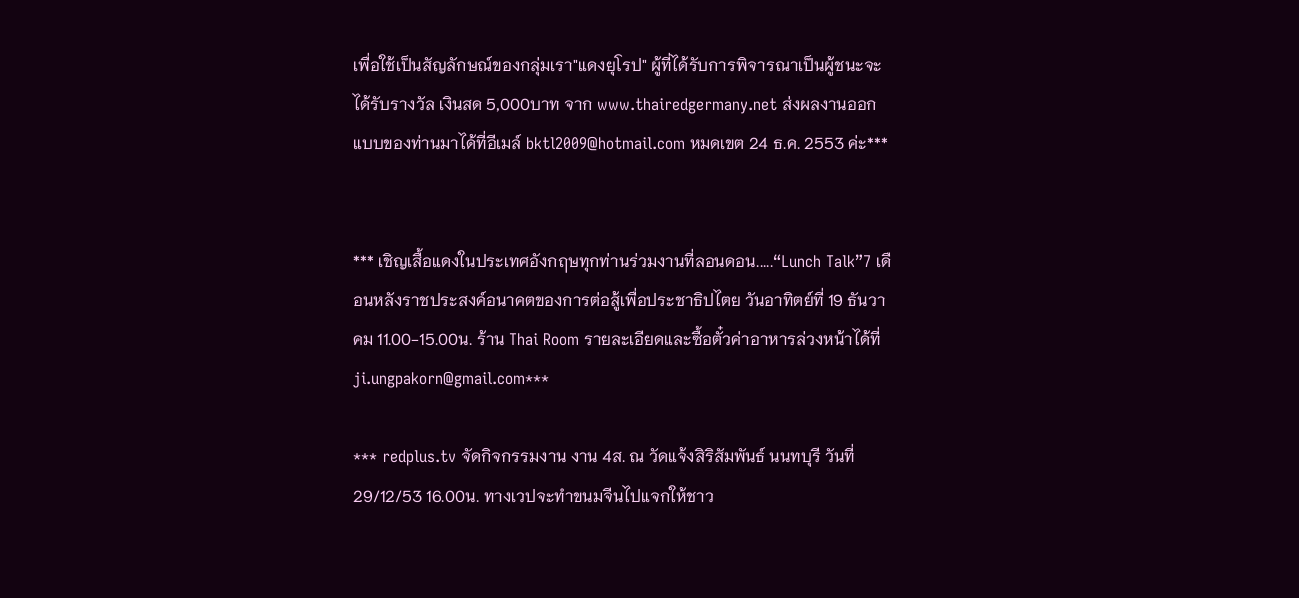เพื่อใช้เป็นสัญลักษณ์ของกลุ่มเรา"แดงยุโรป" ผู้ที่ได้รับการพิจารณาเป็นผู้ชนะจะได้รับรางวัล เงินสด 5,000บาท จาก www.thairedgermany.net ส่งผลงานออกแบบของท่านมาได้ที่อีเมล์ bktl2009@hotmail.com หมดเขต 24 ธ.ค. 2553 ค่ะ***


*** เชิญเสื้อแดงในประเทศอังกฤษทุกท่านร่วมงานที่ลอนดอน.....“Lunch Talk”7 เดือนหลังราชประสงค์อนาคตของการต่อสู้เพื่อประชาธิปไตย วันอาทิตย์ที่ 19 ธันวาคม 11.00-15.00น. ร้าน Thai Room รายละเอียดและซื้อตั๋วค่าอาหารล่วงหน้าได้ที่ ji.ungpakorn@gmail.com***

*** redplus.tv จัดกิจกรรมงาน งาน 4ส. ณ วัดแจ้งสิริสัมพันธ์ นนทบุรี วันที่ 29/12/53 16.00น. ทางเวปจะทำขนมจีนไปแจกให้ชาว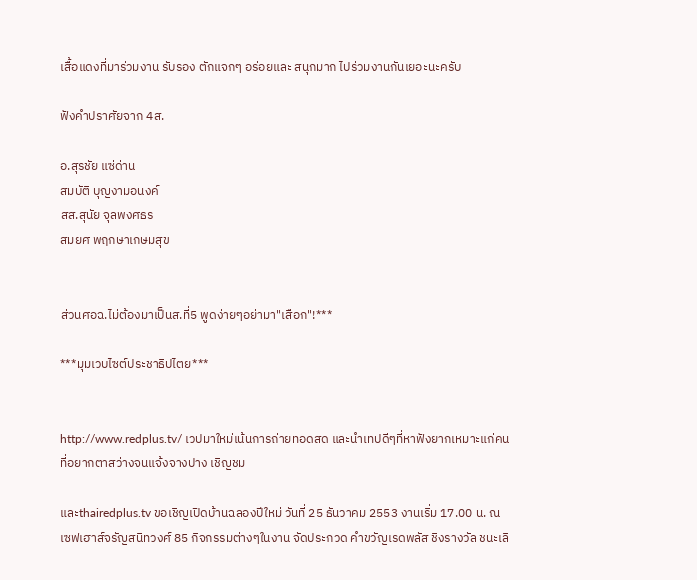เสื้อแดงที่มาร่วมงาน รับรอง ตักแจกๆ อร่อยและ สนุกมาก ไปร่วมงานกันเยอะนะครับ

ฟังคำปราศัยจาก 4ส.

อ.สุรชัย แซ่ด่าน
สมบัติ บุญงามอนงค์
สส.สุนัย จุลพงศธร
สมยศ พฤกษาเกษมสุข


ส่วนศอฉ.ไม่ต้องมาเป็นส.ที่5 พูดง่ายๆอย่ามา"เสือก"!***

***มุมเวบไซต์ประชาธิปไตย***


http://www.redplus.tv/ เวปมาใหม่เน้นการถ่ายทอดสด และนำเทปดีๆที่หาฟังยากเหมาะแก่คนที่อยากตาสว่างจนแจ้งจางปาง เชิญชม

และthairedplus.tv ขอเชิญเปิดบ้านฉลองปีใหม่ วันที่ 25 ธันวาคม 2553 งานเริ่ม 17.00 น. ณ เซฟเฮาส์จรัญสนิทวงศ์ 85 กิจกรรมต่างๆในงาน จัดประกวด คำขวัญเรดพลัส ชิงรางวัล ชนะเลิ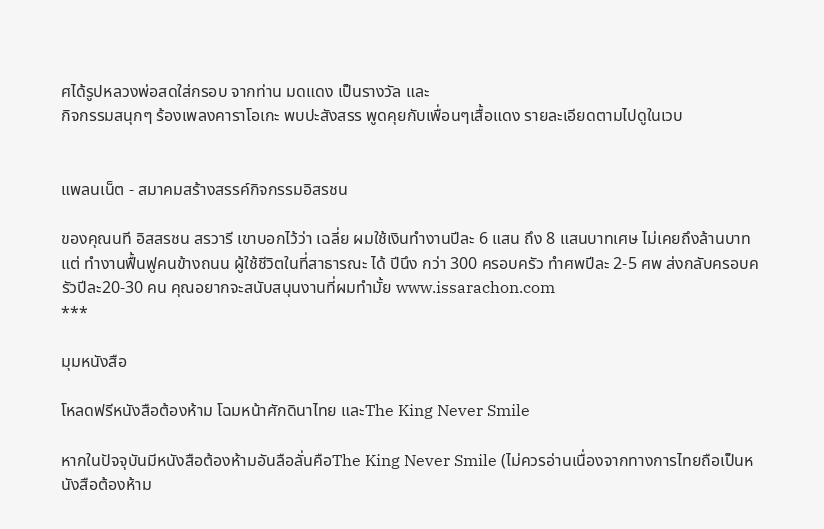ศได้รูปหลวงพ่อสดใส่กรอบ จากท่าน มดแดง เป็นรางวัล และ
กิจกรรมสนุกๆ ร้องเพลงคาราโอเกะ พบปะสังสรร พูดคุยกับเพื่อนๆเสื้อแดง รายละเอียดตามไปดูในเวบ


แพลนเน็ต - สมาคมสร้างสรรค์กิจกรรมอิสรชน

ของคุณนที อิสสรชน สรวารี เขาบอกไว้ว่า เฉลี่ย ผมใช้เงินทำงานปีละ 6 แสน ถึง 8 แสนบาทเศษ ไม่เคยถึงล้านบาท แต่ ทำงานฟื้นฟูคนข้างถนน ผู้ใช้ชีวิตในที่สาธารณะ ได้ ปีนึง กว่า 300 ครอบครัว ทำศพปีละ 2-5 ศพ ส่งกลับครอบครัวปีละ20-30 คน คุณอยากจะสนับสนุนงานที่ผมทำมั้ย www.issarachon.com
***

มุมหนังสือ

โหลดฟรีหนังสือต้องห้าม โฉมหน้าศักดินาไทย และThe King Never Smile

หากในปัจจุบันมีหนังสือต้องห้ามอันลือลั่นคือThe King Never Smile (ไม่ควรอ่านเนื่องจากทางการไทยถือเป็นหนังสือต้องห้าม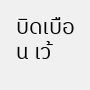บิดเบือน เว้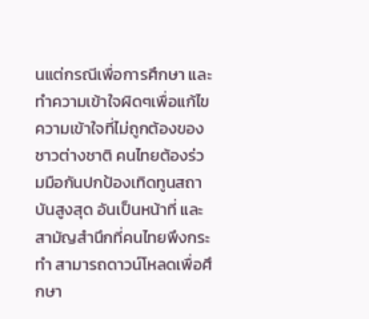นแต่กรณีเพื่อการศึกษา และทำความเข้าใจผิดๆเพื่อแก้ไขความเข้าใจที่ไม่ถูกต้องของชาวต่างชาติ คนไทยต้องร่วมมือกันปกป้องเทิดทูนสถาบันสูงสุด อันเป็นหน้าที่ และสามัญสำนึกที่คนไทยพึงกระทำ สามารถดาวน์โหลดเพื่อศึกษา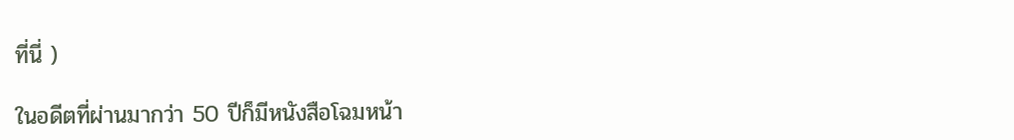ที่นี่ )

ในอดีตที่ผ่านมากว่า 50 ปีก็มีหนังสือโฉมหน้า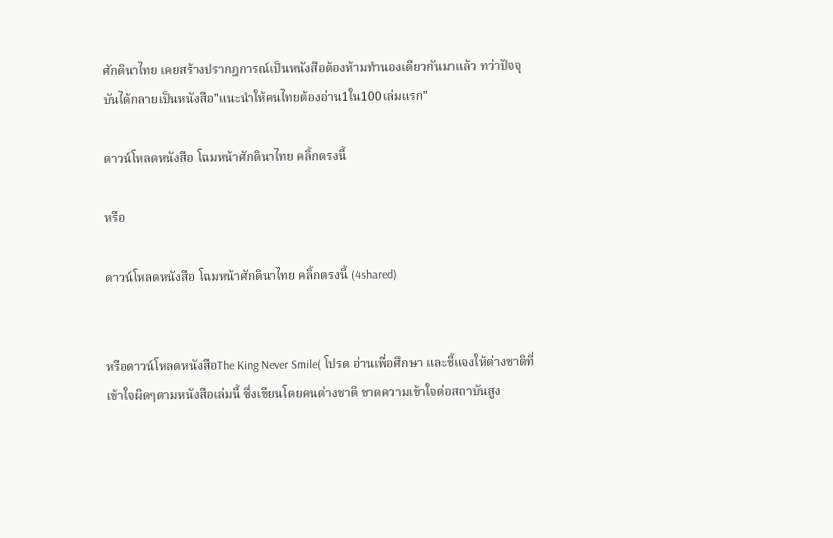ศักดินาไทย เคยสร้างปรากฎการณ์เป็นหนังสือต้องห้ามทำนองเดียวกันมาแล้ว ทว่าปัจจุบันได้กลายเป็นหนังสือ"แนะนำให้คนไทยต้องอ่าน1ใน100เล่มแรก"

ดาวน์โหลดหนังสือ โฉมหน้าศักดินาไทย คลิ้กตรงนี้

หรือ

ดาวน์โหลดหนังสือ โฉมหน้าศักดินาไทย คลิ้กตรงนี้ (4shared)


หรือดาวน์โหลดหนังสือThe King Never Smile( โปรด อ่านเพื่อศึกษา และชี้แจงให้ต่างชาติที่เข้าใจผิดๆตามหนังสือเล่มนี้ ซึ่งเขียนโดยคนต่างชาติ ขาดความเข้าใจต่อสถาบันสูง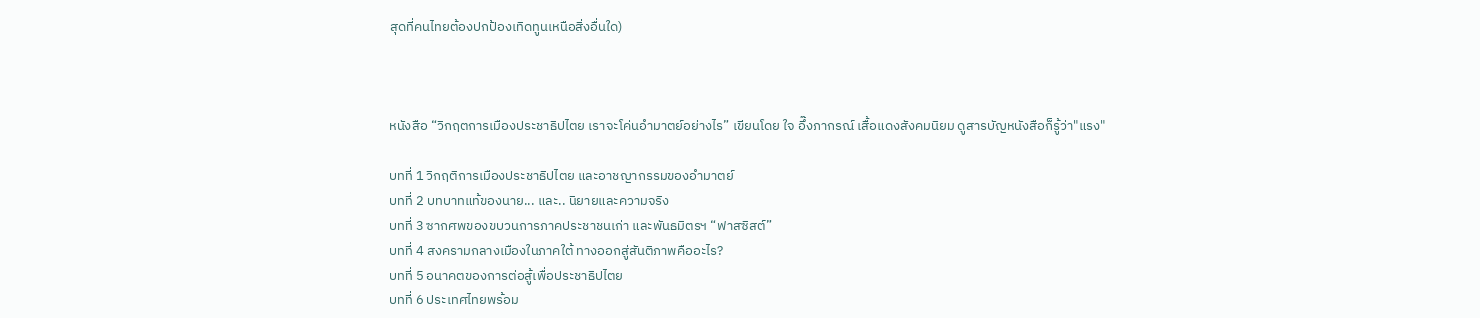สุดที่คนไทยต้องปกป้องเทิดทูนเหนือสิ่งอื่นใด)



หนังสือ “วิกฤตการเมืองประชาธิปไตย เราจะโค่นอำมาตย์อย่างไร” เขียนโดย ใจ อึ๊งภากรณ์ เสื้อแดงสังคมนิยม ดูสารบัญหนังสือก็รู้ว่า"แรง"

บทที่ 1 วิกฤติการเมืองประชาธิปไตย และอาชญากรรมของอำมาตย์
บทที่ 2 บทบาทแท้ของนาย... และ.. นิยายและความจริง
บทที่ 3 ซากศพของขบวนการภาคประชาชนเก่า และพันธมิตรฯ “ฟาสซิสต์”
บทที่ 4 สงครามกลางเมืองในภาคใต้ ทางออกสู่สันติภาพคืออะไร?
บทที่ 5 อนาคตของการต่อสู้เพื่อประชาธิปไตย
บทที่ 6 ประเทศไทยพร้อม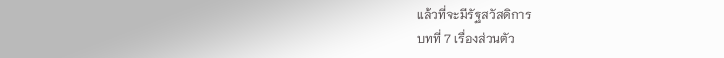แล้วที่จะมีรัฐสวัสดิการ
บทที่ 7 เรื่องส่วนตัว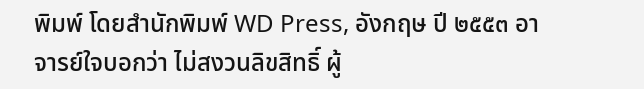พิมพ์ โดยสำนักพิมพ์ WD Press, อังกฤษ ปี ๒๕๕๓ อาจารย์ใจบอกว่า ไม่สงวนลิขสิทธิ์ ผู้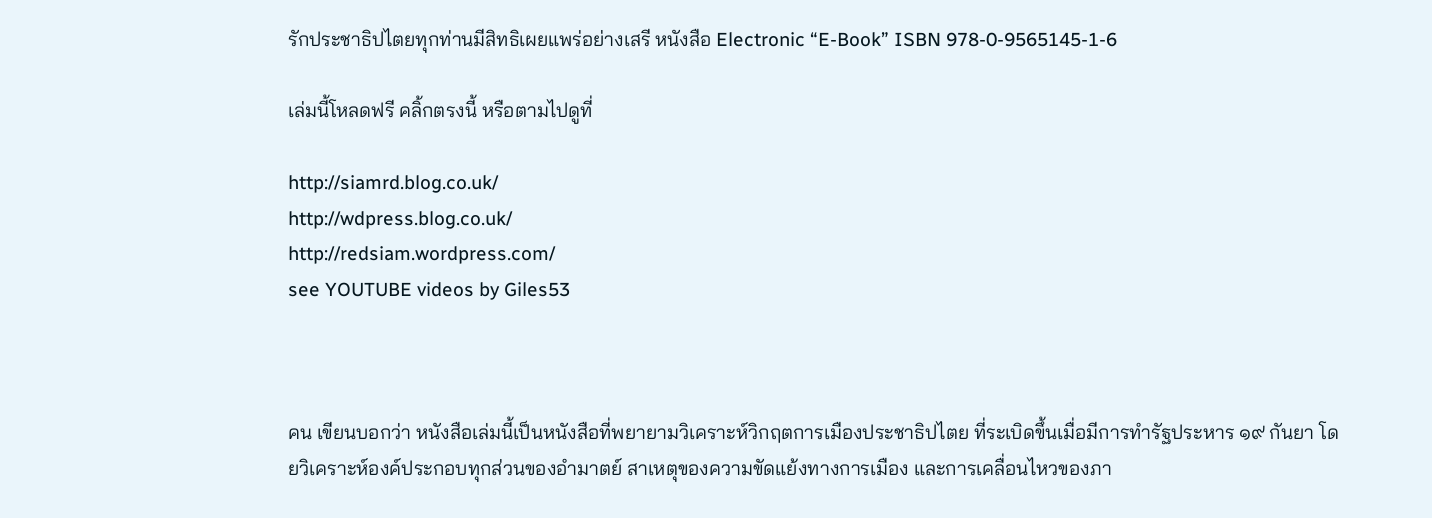รักประชาธิปไตยทุกท่านมีสิทธิเผยแพร่อย่างเสรี หนังสือ Electronic “E-Book” ISBN 978-0-9565145-1-6

เล่มนี้โหลดฟรี คลิ้กตรงนี้ หรือตามไปดูที่

http://siamrd.blog.co.uk/
http://wdpress.blog.co.uk/
http://redsiam.wordpress.com/
see YOUTUBE videos by Giles53



คน เขียนบอกว่า หนังสือเล่มนี้เป็นหนังสือที่พยายามวิเคราะห์วิกฤตการเมืองประชาธิปไตย ที่ระเบิดขึ้นเมื่อมีการทำรัฐประหาร ๑๙ กันยา โดยวิเคราะห์องค์ประกอบทุกส่วนของอำมาตย์ สาเหตุของความขัดแย้งทางการเมือง และการเคลื่อนไหวของภา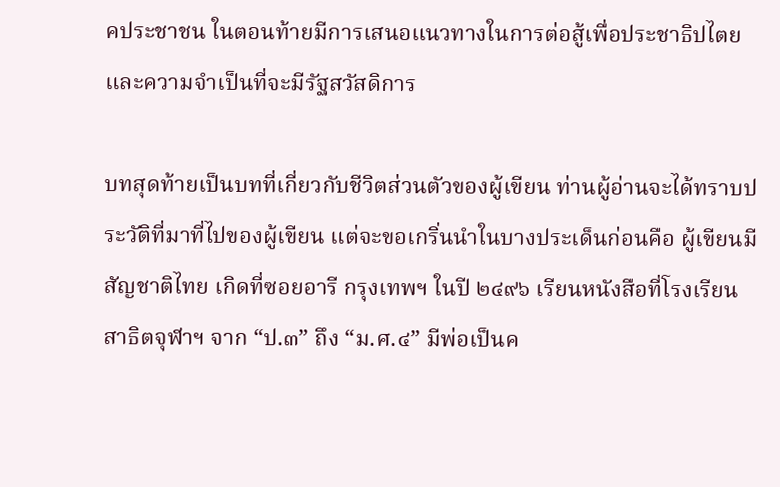คประชาชน ในตอนท้ายมีการเสนอแนวทางในการต่อสู้เพื่อประชาธิปไตย และความจำเป็นที่จะมีรัฐสวัสดิการ

บทสุดท้ายเป็นบทที่เกี่ยวกับชีวิตส่วนตัวของผู้เขียน ท่านผู้อ่านจะได้ทราบประวัติที่มาที่ไปของผู้เขียน แต่จะขอเกริ่นนำในบางประเด็นก่อนคือ ผู้เขียนมีสัญชาติไทย เกิดที่ซอยอารี กรุงเทพฯ ในปี ๒๔๙๖ เรียนหนังสือที่โรงเรียนสาธิตจุฬาฯ จาก “ป.๓” ถึง “ม.ศ.๔” มีพ่อเป็นค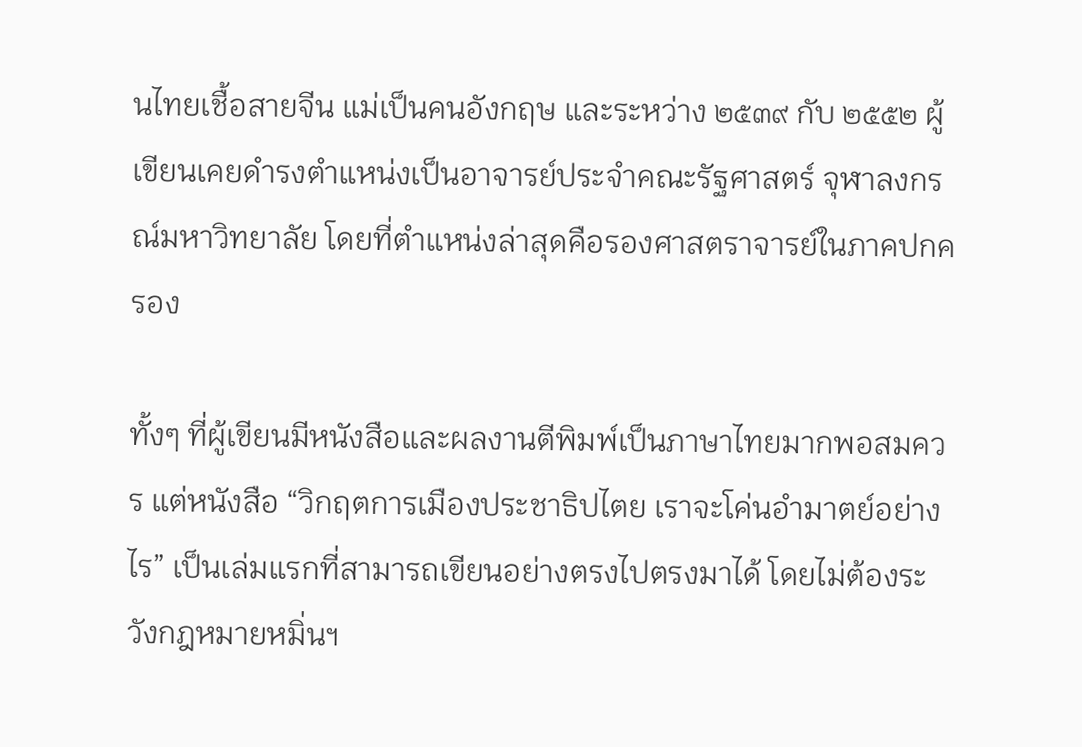นไทยเชื้อสายจีน แม่เป็นคนอังกฤษ และระหว่าง ๒๕๓๙ กับ ๒๕๕๒ ผู้เขียนเคยดำรงตำแหน่งเป็นอาจารย์ประจำคณะรัฐศาสตร์ จุฬาลงกรณ์มหาวิทยาลัย โดยที่ตำแหน่งล่าสุดคือรองศาสตราจารย์ในภาคปกครอง

ทั้งๆ ที่ผู้เขียนมีหนังสือและผลงานตีพิมพ์เป็นภาษาไทยมากพอสมควร แต่หนังสือ “วิกฤตการเมืองประชาธิปไตย เราจะโค่นอำมาตย์อย่างไร” เป็นเล่มแรกที่สามารถเขียนอย่างตรงไปตรงมาได้ โดยไม่ต้องระวังกฎหมายหมิ่นฯ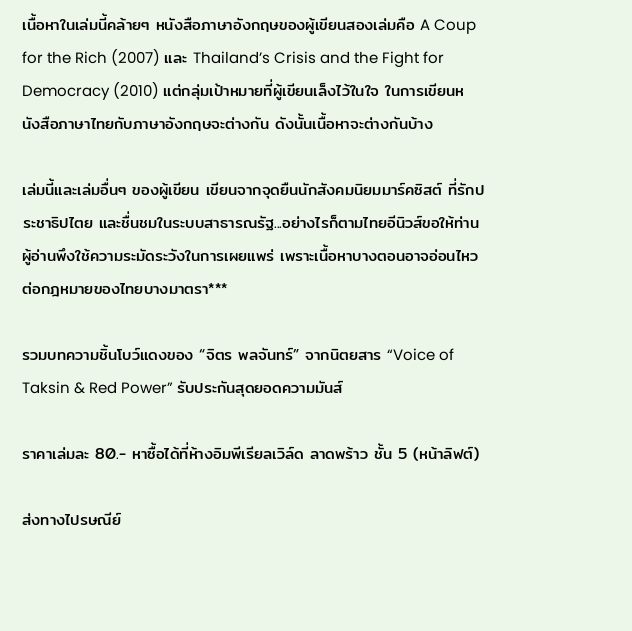เนื้อหาในเล่มนี้คล้ายๆ หนังสือภาษาอังกฤษของผู้เขียนสองเล่มคือ A Coup for the Rich (2007) และ Thailand’s Crisis and the Fight for Democracy (2010) แต่กลุ่มเป้าหมายที่ผู้เขียนเล็งไว้ในใจ ในการเขียนหนังสือภาษาไทยกับภาษาอังกฤษจะต่างกัน ดังนั้นเนื้อหาจะต่างกันบ้าง

เล่มนี้และเล่มอื่นๆ ของผู้เขียน เขียนจากจุดยืนนักสังคมนิยมมาร์คซิสต์ ที่รักประชาธิปไตย และชื่นชมในระบบสาธารณรัฐ...อย่างไรก็ตามไทยอีนิวส์ขอให้ท่านผู้อ่านพึงใช้ความระมัดระวังในการเผยแพร่ เพราะเนื้อหาบางตอนอาจอ่อนไหวต่อกฎหมายของไทยบางมาตรา***

รวมบทความชิ้นโบว์แดงของ “จิตร พลจันทร์” จากนิตยสาร “Voice of Taksin & Red Power” รับประกันสุดยอดความมันส์

ราคาเล่มละ 80.- หาซื้อได้ที่ห้างอิมพีเรียลเวิล์ด ลาดพร้าว ชั้น 5 (หน้าลิฟต์)

ส่งทางไปรษณีย์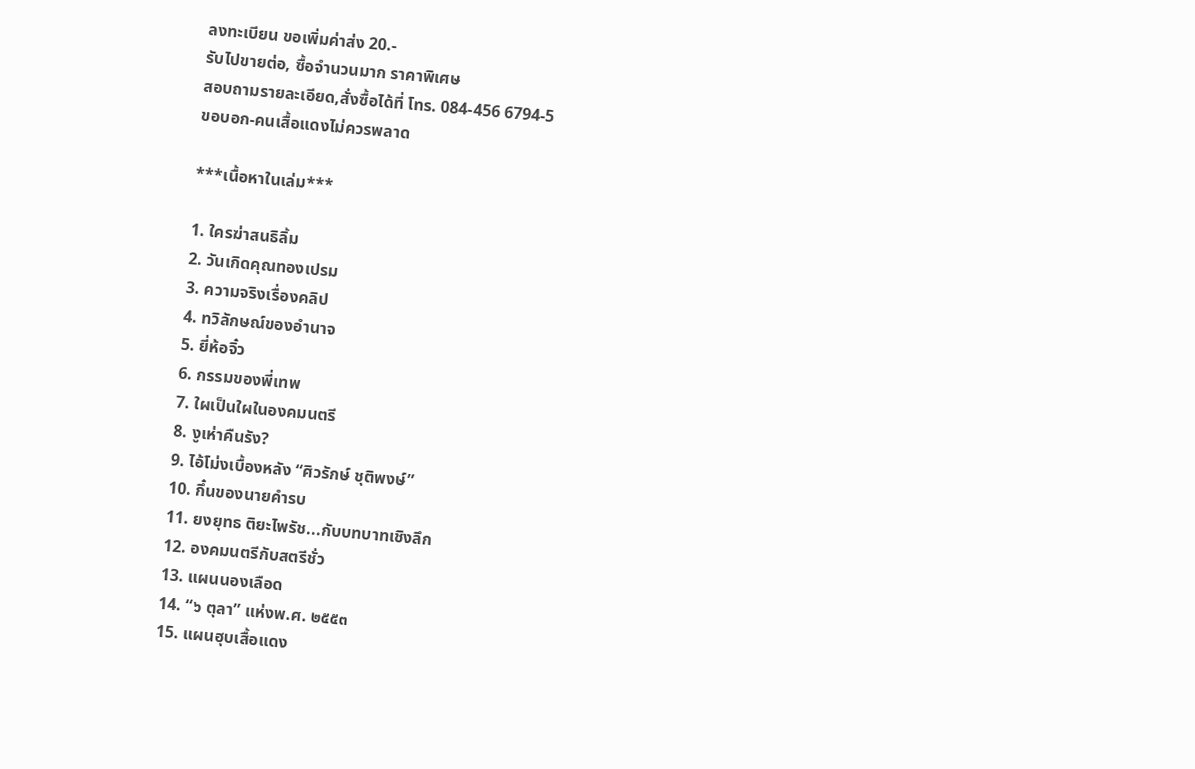ลงทะเบียน ขอเพิ่มค่าส่ง 20.-
รับไปขายต่อ, ซื้อจำนวนมาก ราคาพิเศษ
สอบถามรายละเอียด,สั่งซื้อได้ที่ โทร. 084-456 6794-5
ขอบอก-คนเสื้อแดงไม่ควรพลาด

***เนื้อหาในเล่ม***

1. ใครฆ่าสนธิลิ้ม
2. วันเกิดคุณทองเปรม
3. ความจริงเรื่องคลิป
4. ทวิลักษณ์ของอำนาจ
5. ยี่ห้อจิ๋ว
6. กรรมของพี่เทพ
7. ใผเป็นใผในองคมนตรี
8. งูเห่าคืนรัง?
9. ไอ้โม่งเบื้องหลัง “ศิวรักษ์ ชุติพงษ์”
10. กึ๋นของนายคำรบ
11. ยงยุทธ ติยะไพรัช...กับบทบาทเชิงลึก
12. องคมนตรีกับสตรีชั่ว
13. แผนนองเลือด
14. “๖ ตุลา” แห่งพ.ศ. ๒๕๕๓
15. แผนฮุบเสื้อแดง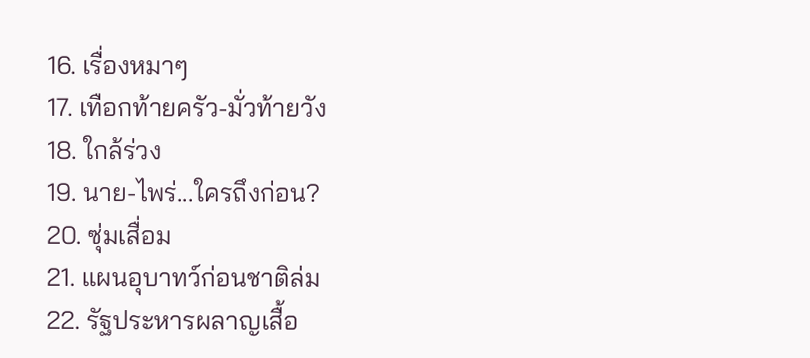16. เรื่องหมาๆ
17. เทือกท้ายครัว-มั่วท้ายวัง
18. ใกล้ร่วง
19. นาย-ไพร่...ใครถึงก่อน?
20. ซุ่มเสื่อม
21. แผนอุบาทว์ก่อนชาติล่ม
22. รัฐประหารผลาญเสื้อ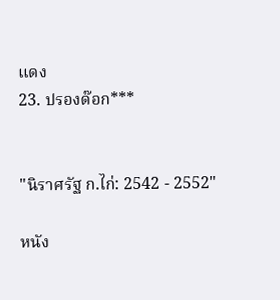แดง
23. ปรองด๊อก***


"นิราศรัฐ ก.ไก่: 2542 - 2552"

หนัง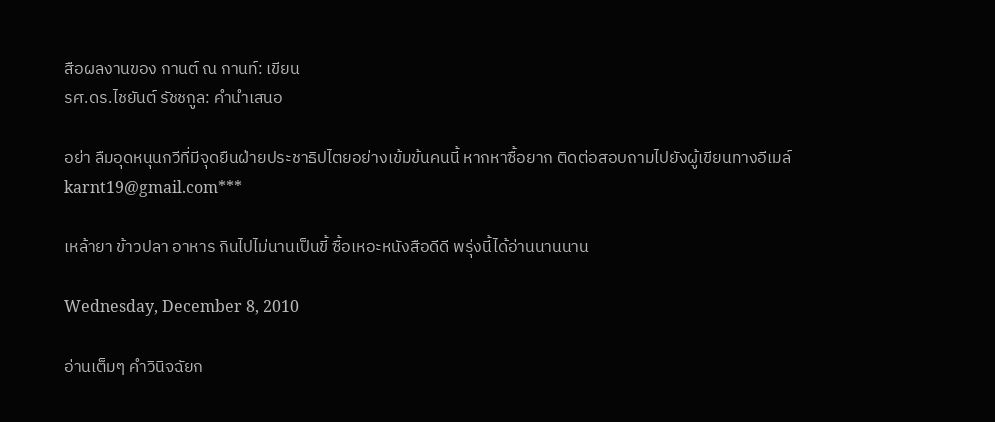สือผลงานของ กานต์ ณ กานท์: เขียน
รศ.ดร.ไชยันต์ รัชชกูล: คำนำเสนอ

อย่า ลืมอุดหนุนกวีที่มีจุดยืนฝ่ายประชาธิปไตยอย่างเข้มข้นคนนี้ หากหาซื้อยาก ติดต่อสอบถามไปยังผู้เขียนทางอีเมล์ karnt19@gmail.com***

เหล้ายา ข้าวปลา อาหาร กินไปไม่นานเป็นขี้ ซื้อเหอะหนังสือดีดี พรุ่งนี้ได้อ่านนานนาน

Wednesday, December 8, 2010

อ่านเต็มๆ คำวินิจฉัยก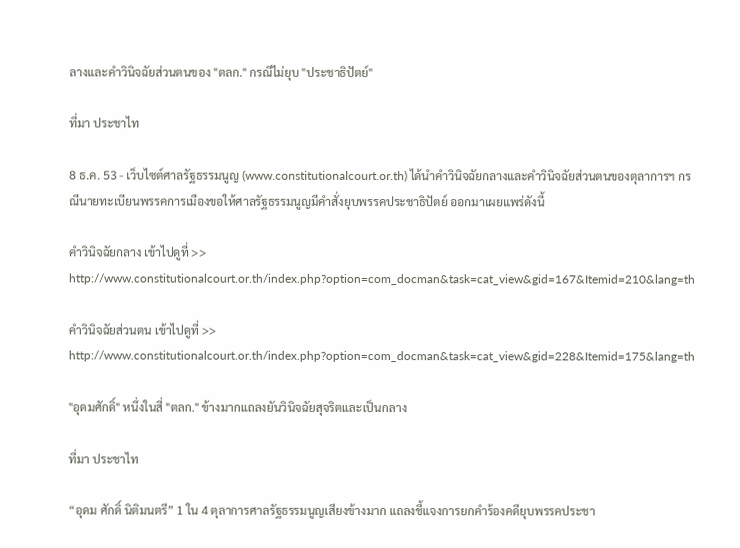ลางและคำวินิจฉัยส่วนตนของ "ตลก." กรณีไม่ยุบ "ประชาธิปัตย์"

ที่มา ประชาไท

8 ธ.ค. 53 - เว็บไซต์ศาลรัฐธรรมนูญ (www.constitutionalcourt.or.th) ได้นำคำวินิจฉัยกลางและคำวินิจฉัยส่วนตนของตุลาการฯ กรณีนายทะเบียนพรรคการเมืองขอให้ศาลรัฐธรรมนูญมีคำสั่งยุบพรรคประชาธิปัตย์ ออกมาเผยแพร่ดังนี้

คำวินิจฉัยกลาง เข้าไปดูที่ >> http://www.constitutionalcourt.or.th/index.php?option=com_docman&task=cat_view&gid=167&Itemid=210&lang=th

คำวินิจฉัยส่วนตน เข้าไปดูที่ >> http://www.constitutionalcourt.or.th/index.php?option=com_docman&task=cat_view&gid=228&Itemid=175&lang=th

"อุดมศักดิ์" หนึ่งในสี่ "ตลก." ข้างมากแถลงยันวินิจฉัยสุจริตและเป็นกลาง

ที่มา ประชาไท

“อุดม ศักดิ์ นิติมนตรี” 1 ใน 4 ตุลาการศาลรัฐธรรมนูญเสียงข้างมาก แถลงชี้แจงการยกคำร้องคดียุบพรรคประชา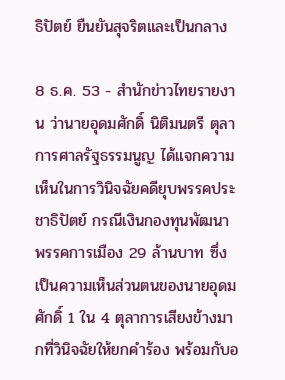ธิปัตย์ ยืนยันสุจริตและเป็นกลาง

8 ธ.ค. 53 - สำนักข่าวไทยรายงาน ว่านายอุดมศักดิ์ นิติมนตรี ตุลาการศาลรัฐธรรมนูญ ได้แจกความเห็นในการวินิจฉัยคดียุบพรรคประชาธิปัตย์ กรณีเงินกองทุนพัฒนาพรรคการเมือง 29 ล้านบาท ซึ่งเป็นความเห็นส่วนตนของนายอุดมศักดิ์ 1 ใน 4 ตุลาการเสียงข้างมากที่วินิจฉัยให้ยกคำร้อง พร้อมกับอ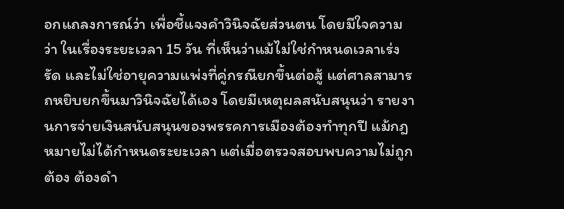อกแถลงการณ์ว่า เพื่อชี้แจงคำวินิจฉัยส่วนตน โดยมีใจความว่า ในเรื่องระยะเวลา 15 วัน ที่เห็นว่าแม้ไม่ใช่กำหนดเวลาเร่งรัด และไม่ใช่อายุความแพ่งที่คู่กรณียกขึ้นต่อสู้ แต่ศาลสามารถหยิบยกขึ้นมาวินิจฉัยได้เอง โดยมีเหตุผลสนับสนุนว่า รายงานการจ่ายเงินสนับสนุนของพรรคการเมืองต้องทำทุกปี แม้กฎหมายไม่ได้กำหนดระยะเวลา แต่เมื่อตรวจสอบพบความไม่ถูกต้อง ต้องดำ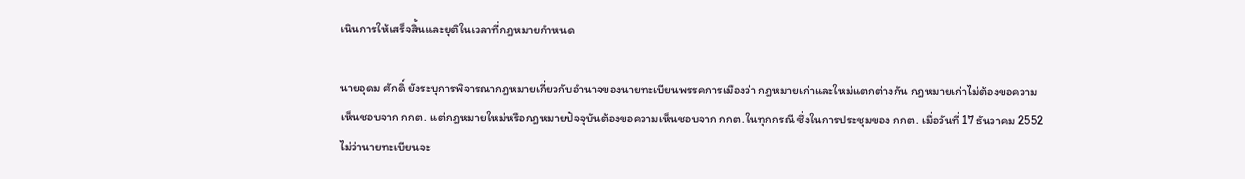เนินการให้เสร็จสิ้นและยุติในเวลาที่กฎหมายกำหนด

นายอุดม ศักดิ์ ยังระบุการพิจารณากฎหมายเกี่ยวกับอำนาจของนายทะเบียนพรรคการเมืองว่า กฎหมายเก่าและใหม่แตกต่างกัน กฎหมายเก่าไม่ต้องขอความเห็นชอบจาก กกต. แต่กฎหมายใหม่หรือกฎหมายปัจจุบันต้องขอความเห็นชอบจาก กกต.ในทุกกรณี ซึ่งในการประชุมของ กกต. เมื่อวันที่ 17 ธันวาคม 2552 ไม่ว่านายทะเบียนจะ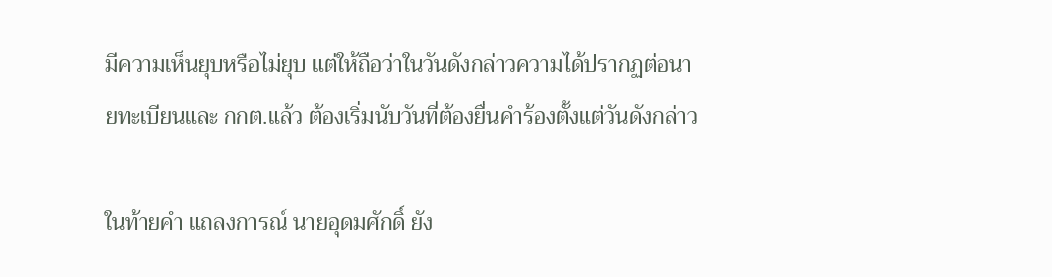มีความเห็นยุบหรือไม่ยุบ แต่ให้ถือว่าในวันดังกล่าวความได้ปรากฏต่อนายทะเบียนและ กกต.แล้ว ต้องเริ่มนับวันที่ต้องยื่นคำร้องตั้งแต่วันดังกล่าว

ในท้ายคำ แถลงการณ์ นายอุดมศักดิ์ ยัง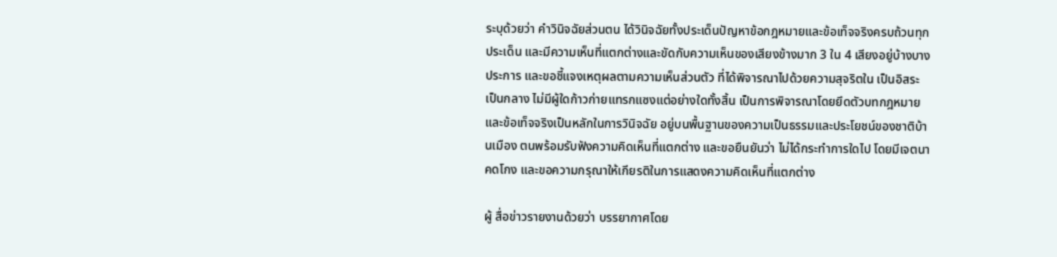ระบุด้วยว่า คำวินิจฉัยส่วนตน ได้วินิจฉัยทั้งประเด็นปัญหาข้อกฎหมายและข้อเท็จจริงครบถ้วนทุกประเด็น และมีความเห็นที่แตกต่างและขัดกับความเห็นของเสียงข้างมาก 3 ใน 4 เสียงอยู่บ้างบางประการ และขอชี้แจงเหตุผลตามความเห็นส่วนตัว ที่ได้พิจารณาไปด้วยความสุจริตใน เป็นอิสระ เป็นกลาง ไม่มีผู้ใดก้าวก่ายแทรกแซงแต่อย่างใดทั้งสิ้น เป็นการพิจารณาโดยยึดตัวบทกฎหมายและข้อเท็จจริงเป็นหลักในการวินิจฉัย อยู่บนพื้นฐานของความเป็นธรรมและประโยชน์ของชาติบ้านเมือง ตนพร้อมรับฟังความคิดเห็นที่แตกต่าง และขอยืนยันว่า ไม่ได้กระทำการใดไป โดยมีเจตนาคดโกง และขอความกรุณาให้เกียรติในการแสดงความคิดเห็นที่แตกต่าง

ผู้ สื่อข่าวรายงานด้วยว่า บรรยากาศโดย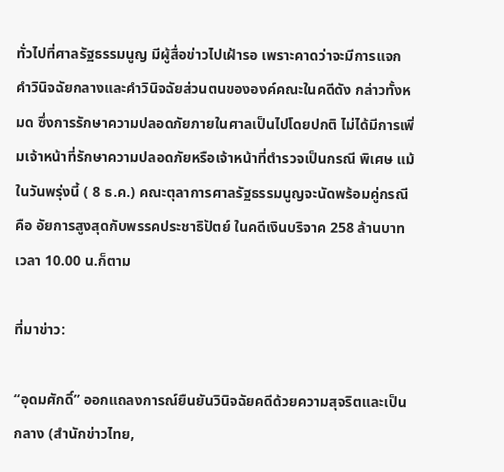ทั่วไปที่ศาลรัฐธรรมนูญ มีผู้สื่อข่าวไปเฝ้ารอ เพราะคาดว่าจะมีการแจกคำวินิจฉัยกลางและคำวินิจฉัยส่วนตนขององค์คณะในคดีดัง กล่าวทั้งหมด ซึ่งการรักษาความปลอดภัยภายในศาลเป็นไปโดยปกติ ไม่ได้มีการเพิ่มเจ้าหน้าที่รักษาความปลอดภัยหรือเจ้าหน้าที่ตำรวจเป็นกรณี พิเศษ แม้ในวันพรุ่งนี้ ( 8 ธ.ค.) คณะตุลาการศาลรัฐธรรมนูญจะนัดพร้อมคู่กรณี คือ อัยการสูงสุดกับพรรคประชาธิปัตย์ ในคดีเงินบริจาค 258 ล้านบาท เวลา 10.00 น.ก็ตาม

ที่มาข่าว:

“อุดมศักดิ์” ออกแถลงการณ์ยืนยันวินิจฉัยคดีด้วยความสุจริตและเป็นกลาง (สำนักข่าวไทย,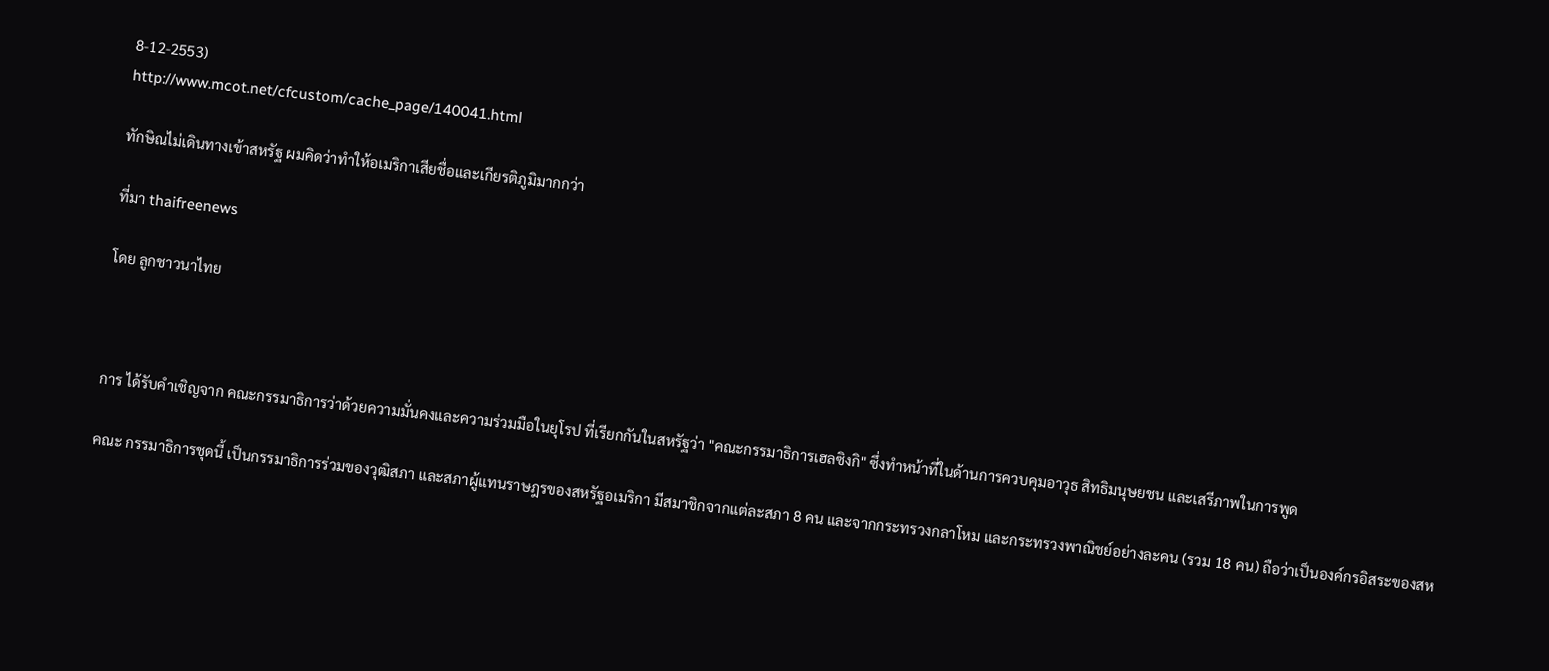8-12-2553)
http://www.mcot.net/cfcustom/cache_page/140041.html

ทักษิณไม่เดินทางเข้าสหรัฐ ผมคิดว่าทำให้อเมริกาเสียชื่อและเกียรติภูมิมากกว่า

ที่มา thaifreenews

โดย ลูกชาวนาไทย



การ ได้รับคำเชิญจาก คณะกรรมาธิการว่าด้วยความมั่นคงและความร่วมมือในยุโรป ที่เรียกกันในสหรัฐว่า "คณะกรรมาธิการเฮลซิงกิ" ซึ่งทำหน้าที่ในด้านการควบคุมอาวุธ สิทธิมนุษยชน และเสรีภาพในการพูด

คณะ กรรมาธิการชุดนี้ เป็นกรรมาธิการร่วมของวุฒิสภา และสภาผู้แทนราษฎรของสหรัฐอเมริกา มีสมาชิกจากแต่ละสภา 8 คน และจากกระทรวงกลาโหม และกระทรวงพาณิชย์อย่างละคน (รวม 18 คน) ถือว่าเป็นองค์กรอิสระของสห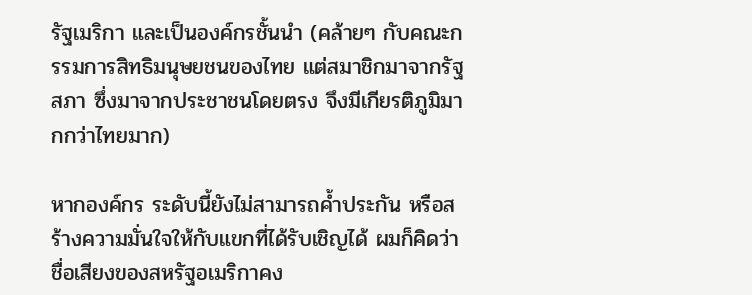รัฐเมริกา และเป็นองค์กรชั้นนำ (คล้ายๆ กับคณะกรรมการสิทธิมนุษยชนของไทย แต่สมาชิกมาจากรัฐสภา ซึ่งมาจากประชาชนโดยตรง จึงมีเกียรติภูมิมากกว่าไทยมาก)

หากองค์กร ระดับนี้ยังไม่สามารถค้ำประกัน หรือสร้างความมั่นใจให้กับแขกที่ได้รับเชิญได้ ผมก็คิดว่าชื่อเสียงของสหรัฐอเมริกาคง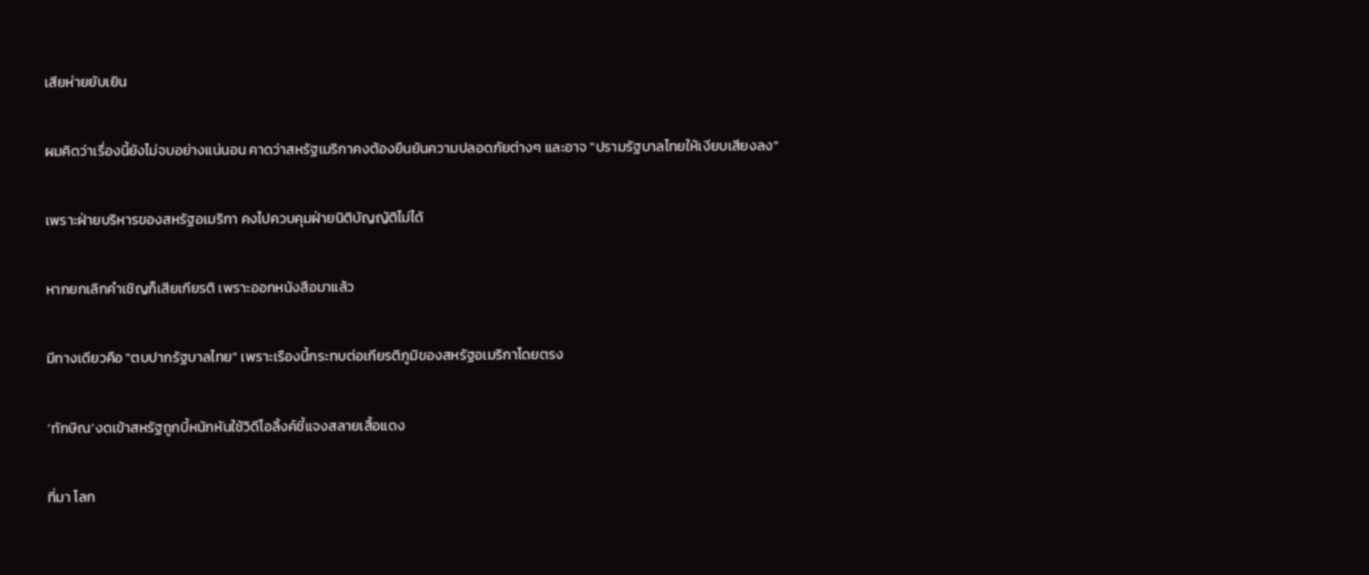เสียห่ายยับเยิน

ผมคิดว่าเรื่องนี้ยังไม่จบอย่างแน่นอน คาดว่าสหรัฐเมริกาคงต้องยืนยันความปลอดภัยต่างๆ และอาจ "ปรามรัฐบาลไทยให้เงียบเสียงลง"

เพราะฝ่ายบริหารของสหรัฐอเมริกา คงไปควบคุมฝ่ายนิติบัญญัติไม่ได้

หากยกเลิกคำเชิญก็เสียเกียรติ เพราะออกหนังสือมาแล้ว

มีทางเดียวคือ "ตบปากรัฐบาลไทย" เพราะเรืองนี้กระทบต่อเกียรติภูมิของสหรัฐอเมริกาโดยตรง

‘ทักษิณ’งดเข้าสหรัฐถูกบี้หนักหันใช้วิดีโอลิ้งค์ชี้แจงสลายเสื้อแดง

ที่มา โลก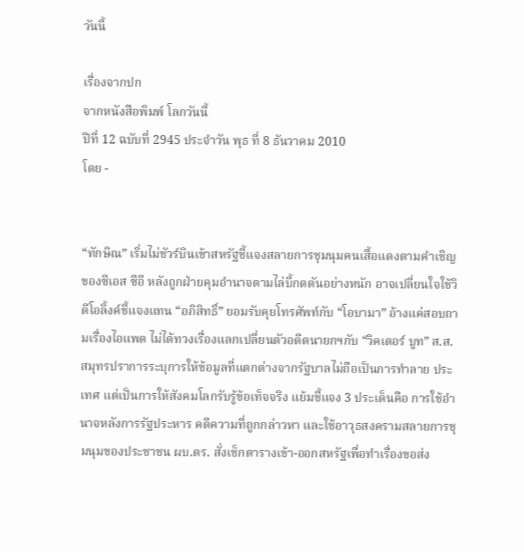วันนี้

เรื่องจากปก
จากหนังสือพิมพ์ โลกวันนี้
ปีที่ 12 ฉบับที่ 2945 ประจำวัน พุธ ที่ 8 ธันวาคม 2010
โดย -


“ทักษิณ” เริ่มไม่ชัวร์บินเข้าสหรัฐชี้แจงสลายการชุมนุมคนเสื้อแดงตามคำเชิญของซีเอส ซีอี หลังถูกฝ่ายคุมอำนาจตามไล่บี้กดดันอย่างหนัก อาจเปลี่ยนใจใช้วิดีโอลิ้งค์ชี้แจงแทน “อภิสิทธิ์” ยอมรับคุยโทรศัพท์กับ “โอบามา” อ้างแค่สอบถามเรื่องไอแพด ไม่ได้ทวงเรื่องแลกเปลี่ยนตัวอดีตนายกฯกับ “วิคเตอร์ บูท” ส.ส.สมุทรปราการระบุการให้ข้อมูลที่แตกต่างจากรัฐบาลไม่ถือเป็นการทำลาย ประเทศ แต่เป็นการให้สังคมโลกรับรู้ข้อเท็จจริง แย้มชี้แจง 3 ประเด็นคือ การใช้อำนาจหลังการรัฐประหาร คดีความที่ถูกกล่าวหา และใช้อาวุธสงครามสลายการชุมนุมของประชาชน ผบ.ตร. สั่งเช็กตารางเข้า-ออกสหรัฐเพื่อทำเรื่องขอส่ง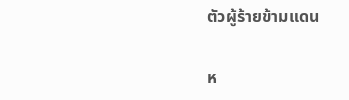ตัวผู้ร้ายข้ามแดน

ห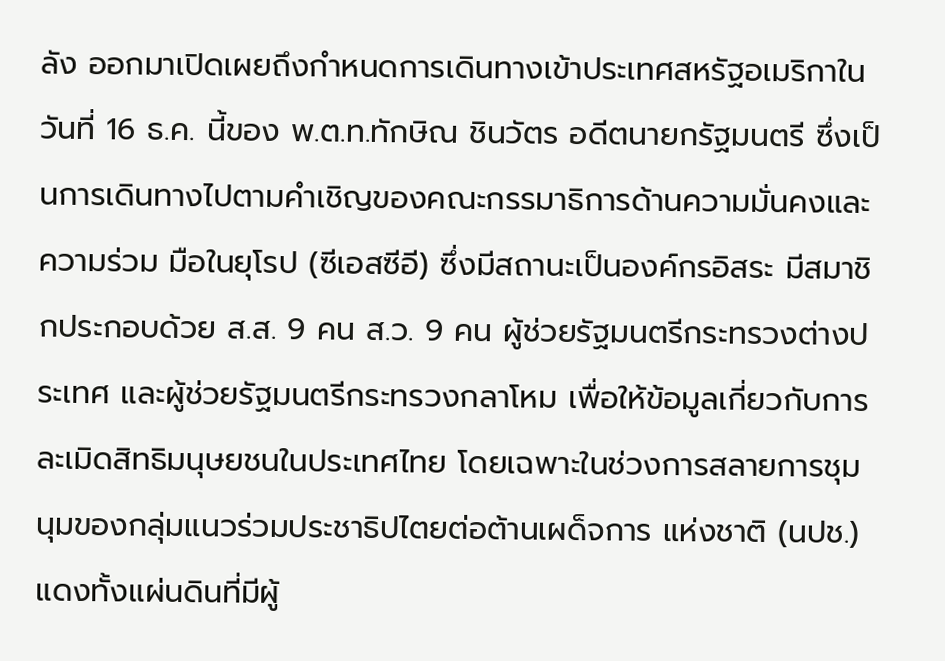ลัง ออกมาเปิดเผยถึงกำหนดการเดินทางเข้าประเทศสหรัฐอเมริกาในวันที่ 16 ธ.ค. นี้ของ พ.ต.ท.ทักษิณ ชินวัตร อดีตนายกรัฐมนตรี ซึ่งเป็นการเดินทางไปตามคำเชิญของคณะกรรมาธิการด้านความมั่นคงและความร่วม มือในยุโรป (ซีเอสซีอี) ซึ่งมีสถานะเป็นองค์กรอิสระ มีสมาชิกประกอบด้วย ส.ส. 9 คน ส.ว. 9 คน ผู้ช่วยรัฐมนตรีกระทรวงต่างประเทศ และผู้ช่วยรัฐมนตรีกระทรวงกลาโหม เพื่อให้ข้อมูลเกี่ยวกับการละเมิดสิทธิมนุษยชนในประเทศไทย โดยเฉพาะในช่วงการสลายการชุมนุมของกลุ่มแนวร่วมประชาธิปไตยต่อต้านเผด็จการ แห่งชาติ (นปช.) แดงทั้งแผ่นดินที่มีผู้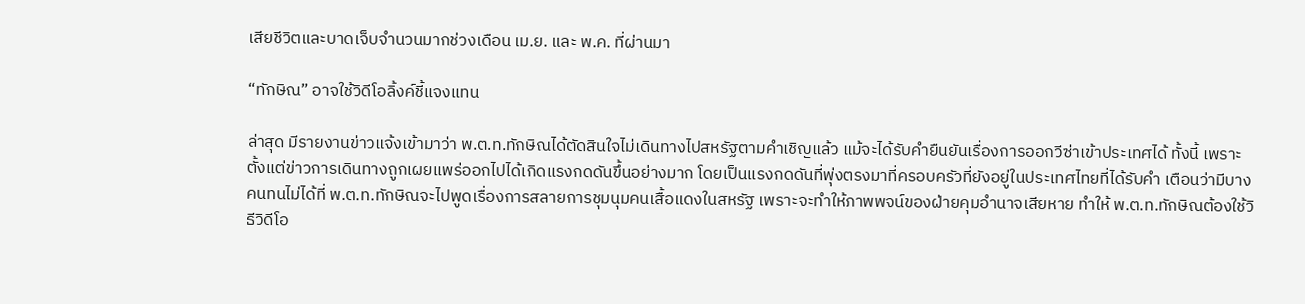เสียชีวิตและบาดเจ็บจำนวนมากช่วงเดือน เม.ย. และ พ.ค. ที่ผ่านมา

“ทักษิณ” อาจใช้วิดีโอลิ้งค์ชี้แจงแทน

ล่าสุด มีรายงานข่าวแจ้งเข้ามาว่า พ.ต.ท.ทักษิณได้ตัดสินใจไม่เดินทางไปสหรัฐตามคำเชิญแล้ว แม้จะได้รับคำยืนยันเรื่องการออกวีซ่าเข้าประเทศได้ ทั้งนี้ เพราะตั้งแต่ข่าวการเดินทางถูกเผยแพร่ออกไปได้เกิดแรงกดดันขึ้นอย่างมาก โดยเป็นแรงกดดันที่พุ่งตรงมาที่ครอบครัวที่ยังอยู่ในประเทศไทยที่ได้รับคำ เตือนว่ามีบางคนทนไม่ได้ที่ พ.ต.ท.ทักษิณจะไปพูดเรื่องการสลายการชุมนุมคนเสื้อแดงในสหรัฐ เพราะจะทำให้ภาพพจน์ของฝ่ายคุมอำนาจเสียหาย ทำให้ พ.ต.ท.ทักษิณต้องใช้วิธีวิดีโอ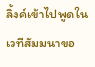ลิ้งค์เข้าไปพูดในเวทีสัมมนาขอ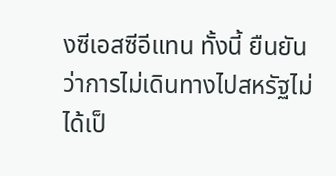งซีเอสซีอีแทน ทั้งนี้ ยืนยันว่าการไม่เดินทางไปสหรัฐไม่ได้เป็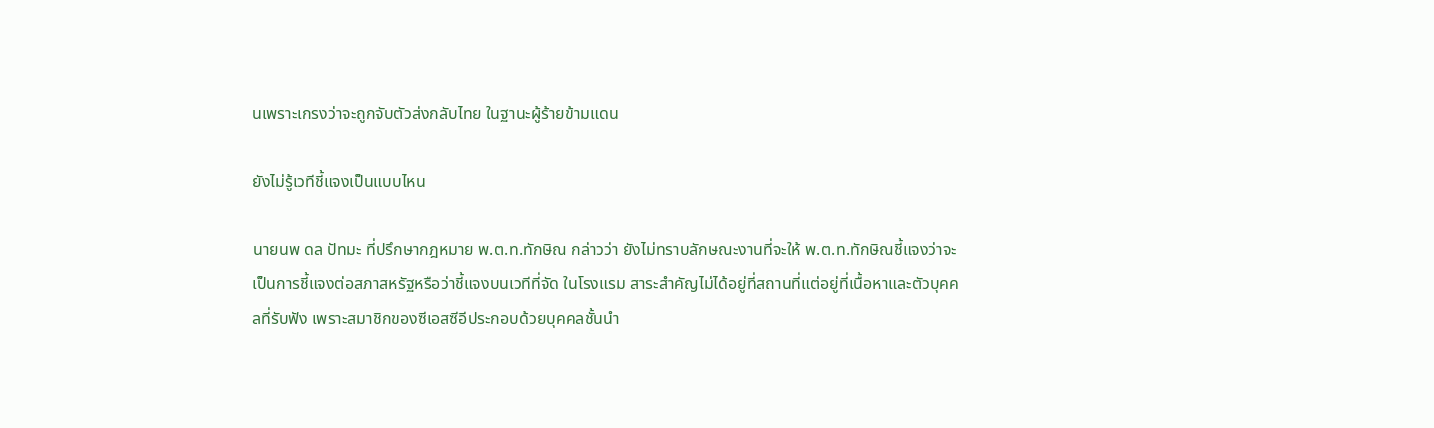นเพราะเกรงว่าจะถูกจับตัวส่งกลับไทย ในฐานะผู้ร้ายข้ามแดน

ยังไม่รู้เวทีชี้แจงเป็นแบบไหน

นายนพ ดล ปัทมะ ที่ปรึกษากฎหมาย พ.ต.ท.ทักษิณ กล่าวว่า ยังไม่ทราบลักษณะงานที่จะให้ พ.ต.ท.ทักษิณชี้แจงว่าจะเป็นการชี้แจงต่อสภาสหรัฐหรือว่าชี้แจงบนเวทีที่จัด ในโรงแรม สาระสำคัญไม่ได้อยู่ที่สถานที่แต่อยู่ที่เนื้อหาและตัวบุคคลที่รับฟัง เพราะสมาชิกของซีเอสซีอีประกอบด้วยบุคคลชั้นนำ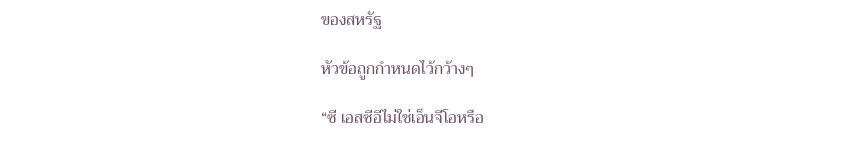ของสหรัฐ

หัวข้อถูกกำหนดไว้กว้างๆ

“ซี เอสซีอีไม่ใช่เอ็นจีโอหรือ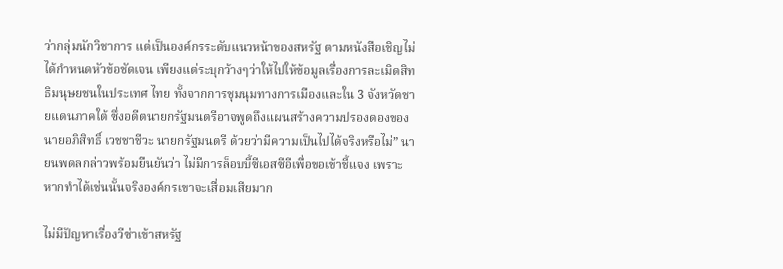ว่ากลุ่มนักวิชาการ แต่เป็นองค์กรระดับแนวหน้าของสหรัฐ ตามหนังสือเชิญไม่ได้กำหนดหัวข้อชัดเจน เพียงแต่ระบุกว้างๆว่าให้ไปให้ข้อมูลเรื่องการละเมิดสิทธิมนุษยชนในประเทศ ไทย ทั้งจากการชุมนุมทางการเมืองและใน 3 จังหวัดชายแดนภาคใต้ ซึ่งอดีตนายกรัฐมนตรีอาจพูดถึงแผนสร้างความปรองดองของนายอภิสิทธิ์ เวชชาชีวะ นายกรัฐมนตรี ด้วยว่ามีความเป็นไปได้จริงหรือไม่” นายนพดลกล่าวพร้อมยืนยันว่า ไม่มีการล็อบบี้ซีเอสซีอีเพื่อขอเข้าชี้แจง เพราะหากทำได้เช่นนั้นจริงองค์กรเขาจะเสื่อมเสียมาก

ไม่มีปัญหาเรื่องวีซ่าเข้าสหรัฐ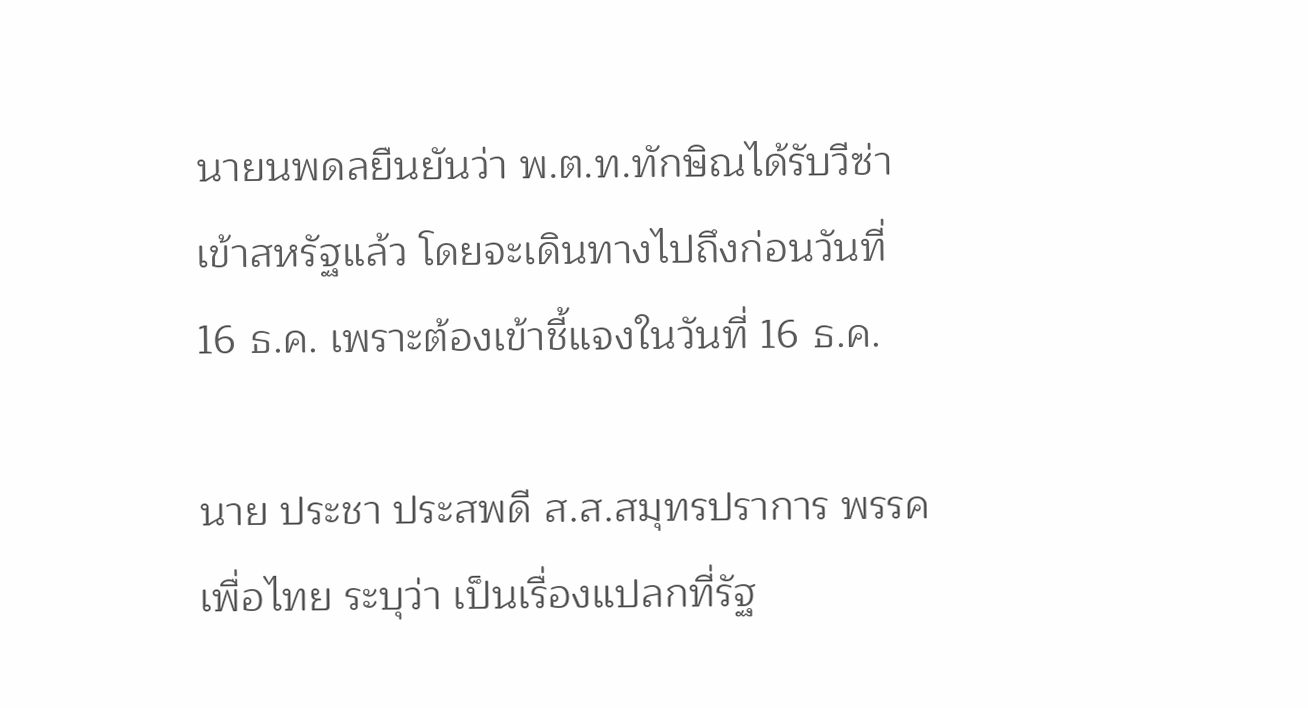นายนพดลยืนยันว่า พ.ต.ท.ทักษิณได้รับวีซ่าเข้าสหรัฐแล้ว โดยจะเดินทางไปถึงก่อนวันที่ 16 ธ.ค. เพราะต้องเข้าชี้แจงในวันที่ 16 ธ.ค.

นาย ประชา ประสพดี ส.ส.สมุทรปราการ พรรคเพื่อไทย ระบุว่า เป็นเรื่องแปลกที่รัฐ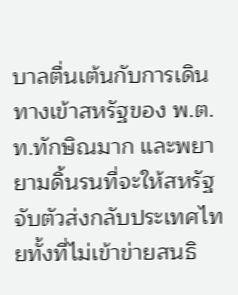บาลตื่นเต้นกับการเดินทางเข้าสหรัฐของ พ.ต.ท.ทักษิณมาก และพยายามดิ้นรนที่จะให้สหรัฐจับตัวส่งกลับประเทศไทยทั้งที่ไม่เข้าข่ายสนธิ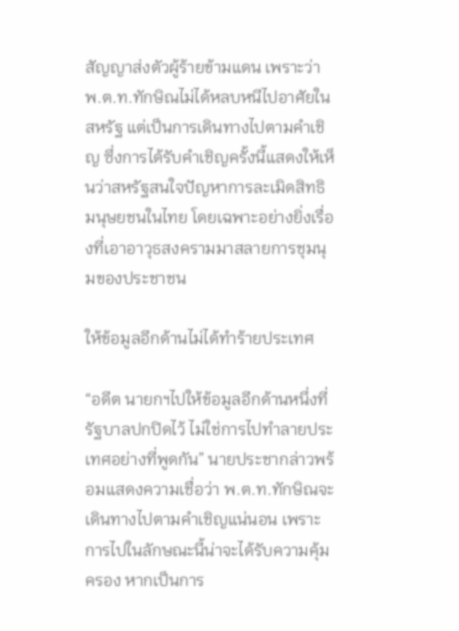สัญญาส่งตัวผู้ร้ายข้ามแดน เพราะว่า พ.ต.ท.ทักษิณไม่ได้หลบหนีไปอาศัยในสหรัฐ แต่เป็นการเดินทางไปตามคำเชิญ ซึ่งการได้รับคำเชิญครั้งนี้แสดงให้เห็นว่าสหรัฐสนใจปัญหาการละเมิดสิทธิ มนุษยชนในไทย โดยเฉพาะอย่างยิ่งเรื่องที่เอาอาวุธสงครามมาสลายการชุมนุมของประชาชน

ให้ข้อมูลอีกด้านไม่ได้ทำร้ายประเทศ

“อดีต นายกฯไปให้ข้อมูลอีกด้านหนึ่งที่รัฐบาลปกปิดไว้ ไม่ใช่การไปทำลายประเทศอย่างที่พูดกัน” นายประชากล่าวพร้อมแสดงความเชื่อว่า พ.ต.ท.ทักษิณจะเดินทางไปตามคำเชิญแน่นอน เพราะการไปในลักษณะนี้น่าจะได้รับความคุ้มครอง หากเป็นการ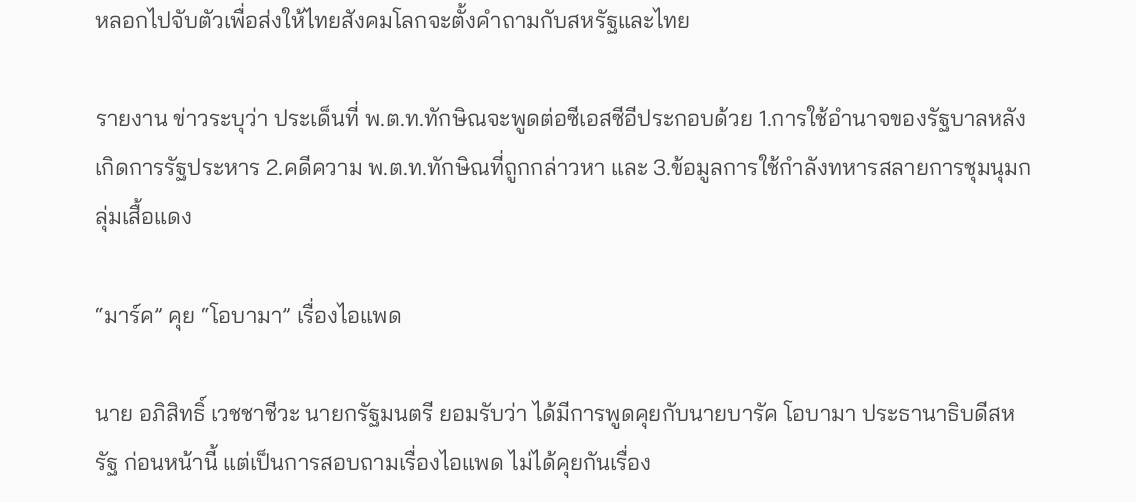หลอกไปจับตัวเพื่อส่งให้ไทยสังคมโลกจะตั้งคำถามกับสหรัฐและไทย

รายงาน ข่าวระบุว่า ประเด็นที่ พ.ต.ท.ทักษิณจะพูดต่อซีเอสซีอีประกอบด้วย 1.การใช้อำนาจของรัฐบาลหลังเกิดการรัฐประหาร 2.คดีความ พ.ต.ท.ทักษิณที่ถูกกล่าวหา และ 3.ข้อมูลการใช้กำลังทหารสลายการชุมนุมกลุ่มเสื้อแดง

“มาร์ค” คุย “โอบามา” เรื่องไอแพด

นาย อภิสิทธิ์ เวชชาชีวะ นายกรัฐมนตรี ยอมรับว่า ได้มีการพูดคุยกับนายบารัค โอบามา ประธานาธิบดีสหรัฐ ก่อนหน้านี้ แต่เป็นการสอบถามเรื่องไอแพด ไม่ได้คุยกันเรื่อง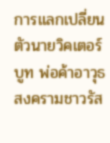การแลกเปลี่ยนตัวนายวิคเตอร์ บูท พ่อค้าอาวุธสงครามชาวรัส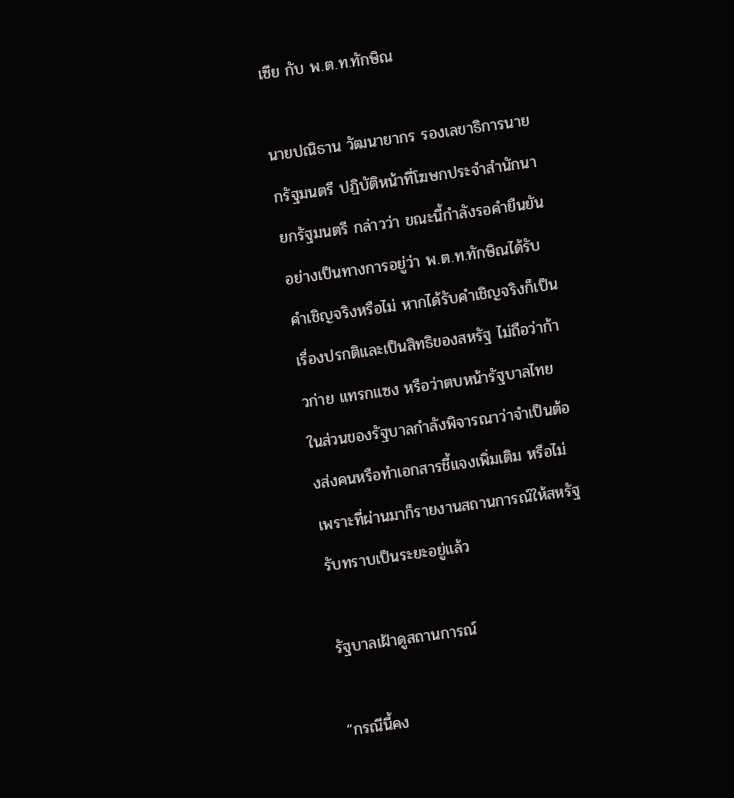เซีย กับ พ.ต.ท.ทักษิณ

นายปณิธาน วัฒนายากร รองเลขาธิการนายกรัฐมนตรี ปฏิบัติหน้าที่โฆษกประจำสำนักนายกรัฐมนตรี กล่าวว่า ขณะนี้กำลังรอคำยืนยันอย่างเป็นทางการอยู่ว่า พ.ต.ท.ทักษิณได้รับคำเชิญจริงหรือไม่ หากได้รับคำเชิญจริงก็เป็นเรื่องปรกติและเป็นสิทธิของสหรัฐ ไม่ถือว่าก้าวก่าย แทรกแซง หรือว่าตบหน้ารัฐบาลไทย ในส่วนของรัฐบาลกำลังพิจารณาว่าจำเป็นต้องส่งคนหรือทำเอกสารชี้แจงเพิ่มเติม หรือไม่ เพราะที่ผ่านมาก็รายงานสถานการณ์ให้สหรัฐรับทราบเป็นระยะอยู่แล้ว

รัฐบาลเฝ้าดูสถานการณ์

“กรณีนี้คง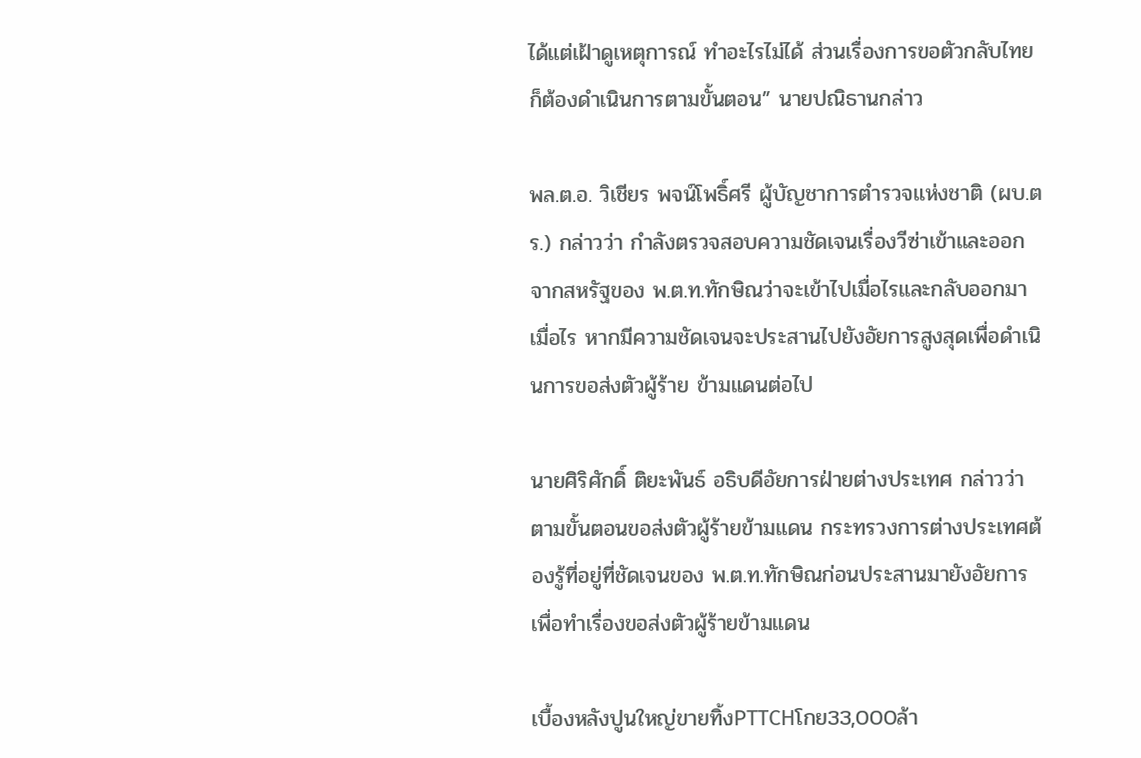ได้แต่เฝ้าดูเหตุการณ์ ทำอะไรไม่ได้ ส่วนเรื่องการขอตัวกลับไทยก็ต้องดำเนินการตามขั้นตอน” นายปณิธานกล่าว

พล.ต.อ. วิเชียร พจน์โพธิ์ศรี ผู้บัญชาการตำรวจแห่งชาติ (ผบ.ตร.) กล่าวว่า กำลังตรวจสอบความชัดเจนเรื่องวีซ่าเข้าและออกจากสหรัฐของ พ.ต.ท.ทักษิณว่าจะเข้าไปเมื่อไรและกลับออกมาเมื่อไร หากมีความชัดเจนจะประสานไปยังอัยการสูงสุดเพื่อดำเนินการขอส่งตัวผู้ร้าย ข้ามแดนต่อไป

นายศิริศักดิ์ ติยะพันธ์ อธิบดีอัยการฝ่ายต่างประเทศ กล่าวว่า ตามขั้นตอนขอส่งตัวผู้ร้ายข้ามแดน กระทรวงการต่างประเทศต้องรู้ที่อยู่ที่ชัดเจนของ พ.ต.ท.ทักษิณก่อนประสานมายังอัยการเพื่อทำเรื่องขอส่งตัวผู้ร้ายข้ามแดน

เบื้องหลังปูนใหญ่ขายทิ้งPTTCHโกย33,000ล้า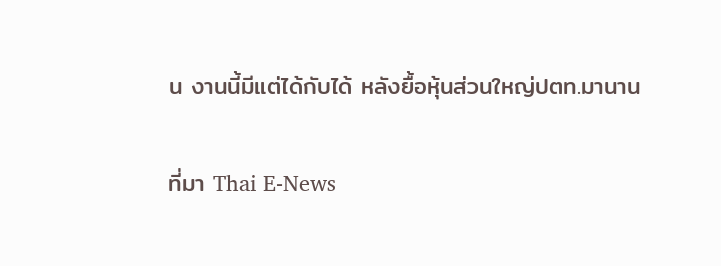น งานนี้มีแต่ได้กับได้ หลังยื้อหุ้นส่วนใหญ่ปตท.มานาน

ที่มา Thai E-News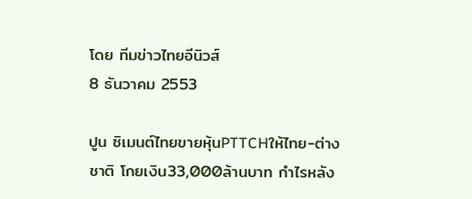โดย ทีมข่าวไทยอีนิวส์
8 ธันวาคม 2553

ปูน ซิเมนต์ไทยขายหุ้นPTTCHให้ไทย-ต่างชาติ โกยเงิน33,000ล้านบาท กำไรหลัง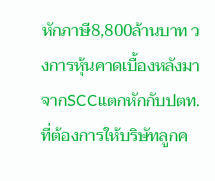หักภาษี8,800ล้านบาท วงการหุ้นคาดเบื้องหลังมาจากSCCแตกหักกับปตท.ที่ต้องการให้บริษัทลูกค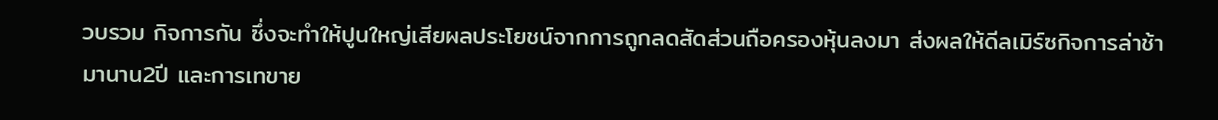วบรวม กิจการกัน ซึ่งจะทำให้ปูนใหญ่เสียผลประโยชน์จากการถูกลดสัดส่วนถือครองหุ้นลงมา ส่งผลให้ดีลเมิร์ซกิจการล่าช้ามานาน2ปี และการเทขาย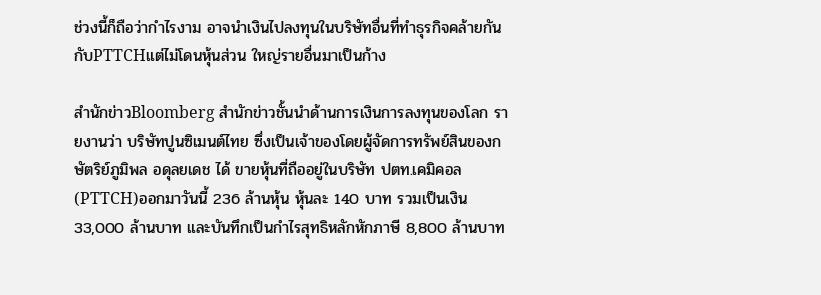ช่วงนี้ก็ถือว่ากำไรงาม อาจนำเงินไปลงทุนในบริษัทอื่นที่ทำธุรกิจคล้ายกันกับPTTCHแต่ไม่โดนหุ้นส่วน ใหญ่รายอื่นมาเป็นก้าง

สำนักข่าวBloomberg สำนักข่าวชั้นนำด้านการเงินการลงทุนของโลก รายงานว่า บริษัทปูนซิเมนต์ไทย ซึ่งเป็นเจ้าของโดยผู้จัดการทรัพย์สินของกษัตริย์ภูมิพล อดุลยเดช ได้ ขายหุ้นที่ถืออยู่ในบริษัท ปตท.เคมิคอล(PTTCH)ออกมาวันนี้ 236 ล้านหุ้น หุ้นละ 140 บาท รวมเป็นเงิน 33,000 ล้านบาท และบันทึกเป็นกำไรสุทธิหลักหักภาษี 8,800 ล้านบาท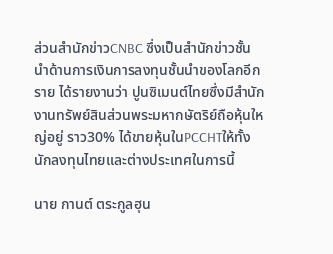ส่วนสำนักข่าวCNBC ซึ่งเป็นสำนักข่าวชั้นนำด้านการเงินการลงทุนชั้นนำของโลกอีกราย ได้รายงานว่า ปูนซิเมนต์ไทยซึ่งมีสำนักงานทรัพย์สินส่วนพระมหากษัตริย์ถือหุ้นใหญ่อยู่ ราว30% ได้ขายหุ้นในPCCHTให้ทั้งนักลงทุนไทยและต่างประเทศในการนี้

นาย กานต์ ตระกูลฮุน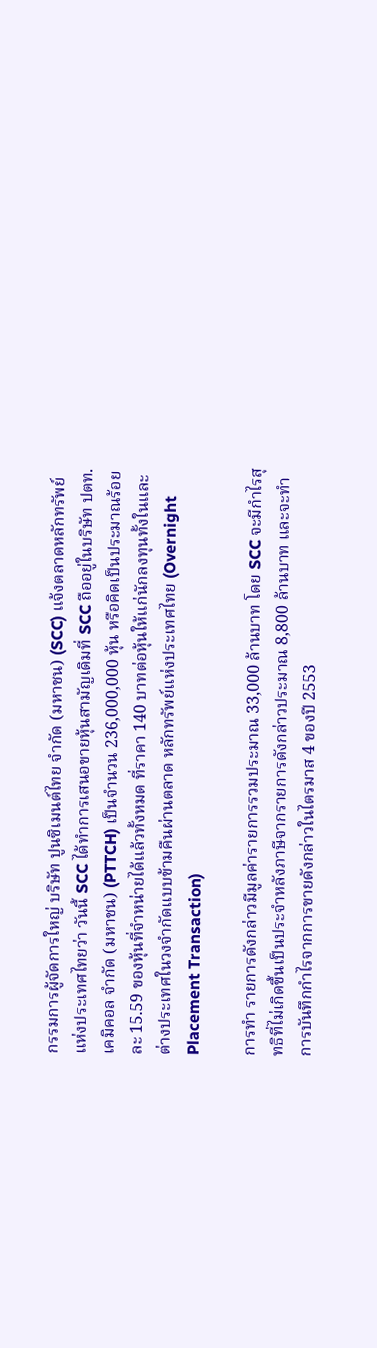กรรมการผู้จัดการใหญ่ บริษัท ปูนซิเมนต์ไทย จำกัด (มหาชน) (SCC) แจ้งตลาดหลักทรัพย์แห่งประเทศไทยว่า วันนี้ SCC ได้ทำการเสนอขายหุ้นสามัญเดิมที่ SCC ถืออยู่ในบริษัท ปตท. เคมิคอล จำกัด (มหาชน) (PTTCH) เป็นจำนวน 236,000,000 หุ้น หรือคิดเป็นประมาณร้อยละ 15.59 ของหุ้นที่จำหน่ายได้แล้วทั้งหมด ที่ราคา 140 บาทต่อหุ้นให้แก่นักลงทุนทั้งในและต่างประเทศในวงจำกัดแบบข้ามคืนผ่านตลาด หลักทรัพย์แห่งประเทศไทย (Overnight Placement Transaction)

การทำ รายการดังกล่าวมีมูลค่ารายการรวมประมาณ 33,000 ล้านบาท โดย SCC จะมีกำไรสุทธิที่ไม่เกิดขึ้นเป็นประจำหลังภาษีจากรายการดังกล่าวประมาณ 8,800 ล้านบาท และจะทำการบันทึกกำไรจากการขายดังกล่าวในไตรมาส 4 ของปี 2553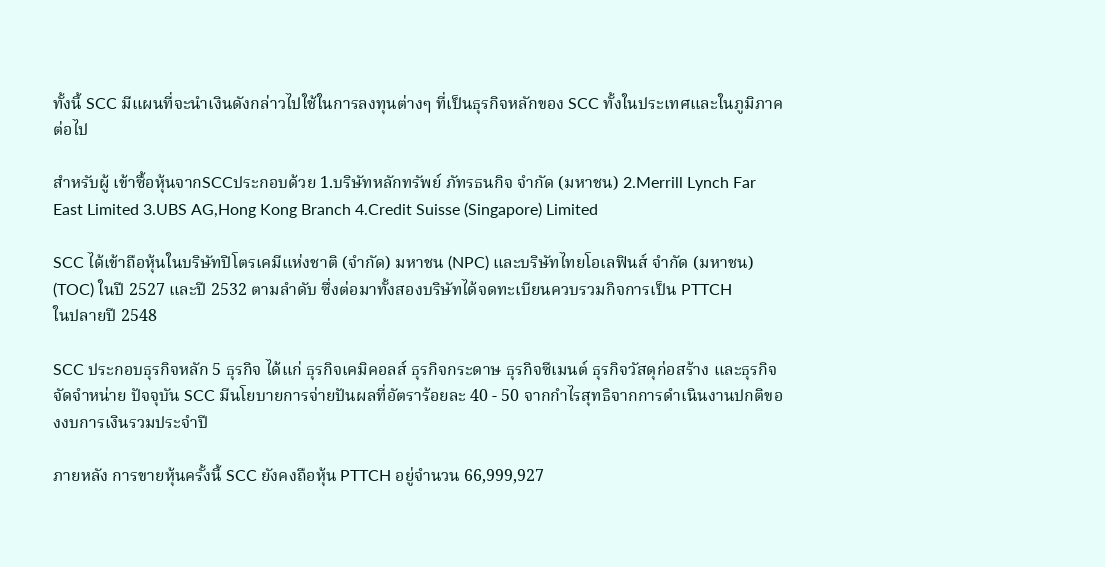ทั้งนี้ SCC มีแผนที่จะนำเงินดังกล่าวไปใช้ในการลงทุนต่างๆ ที่เป็นธุรกิจหลักของ SCC ทั้งในประเทศและในภูมิภาคต่อไป

สำหรับผู้ เข้าซื้อหุ้นจากSCCประกอบด้วย 1.บริษัทหลักทรัพย์ ภัทรธนกิจ จำกัด (มหาชน) 2.Merrill Lynch Far East Limited 3.UBS AG,Hong Kong Branch 4.Credit Suisse (Singapore) Limited

SCC ได้เข้าถือหุ้นในบริษัทปิโตรเคมีแห่งชาติ (จำกัด) มหาชน (NPC) และบริษัทไทยโอเลฟินส์ จำกัด (มหาชน)
(TOC) ในปี 2527 และปี 2532 ตามลำดับ ซึ่งต่อมาทั้งสองบริษัทได้จดทะเบียนควบรวมกิจการเป็น PTTCH
ในปลายปี 2548

SCC ประกอบธุรกิจหลัก 5 ธุรกิจ ได้แก่ ธุรกิจเคมิคอลส์ ธุรกิจกระดาษ ธุรกิจซีเมนต์ ธุรกิจวัสดุก่อสร้าง และธุรกิจจัดจำหน่าย ปัจจุบัน SCC มีนโยบายการจ่ายปันผลที่อัตราร้อยละ 40 - 50 จากกำไรสุทธิจากการดำเนินงานปกติของงบการเงินรวมประจำปี

ภายหลัง การขายหุ้นครั้งนี้ SCC ยังคงถือหุ้น PTTCH อยู่จำนวน 66,999,927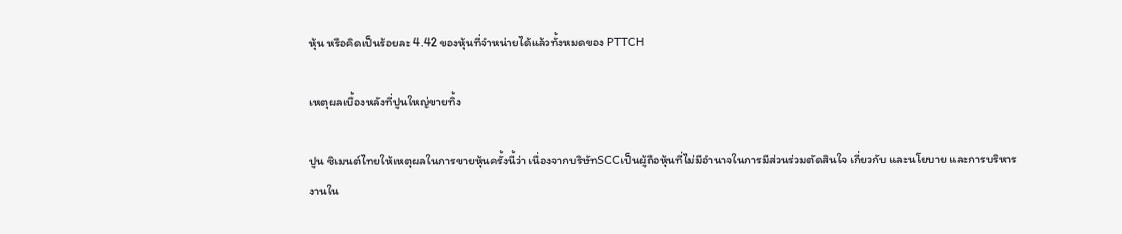หุ้น หรือคิดเป็นร้อยละ 4.42 ของหุ้นที่จำหน่ายได้แล้วทั้งหมดของ PTTCH

เหตุผลเบื้องหลังที่ปูนใหญ่ขายทิ้ง

ปูน ซิเมนต์ไทยให้เหตุผลในการขายหุ้นครั้งนี้ว่า เนื่องจากบริษัทSCCเป็นผู้ถือหุ้นที่ไม่มีอำนาจในการมีส่วนร่วมตัดสินใจ เกี่ยวกับ และนโยบาย และการบริหารงานใน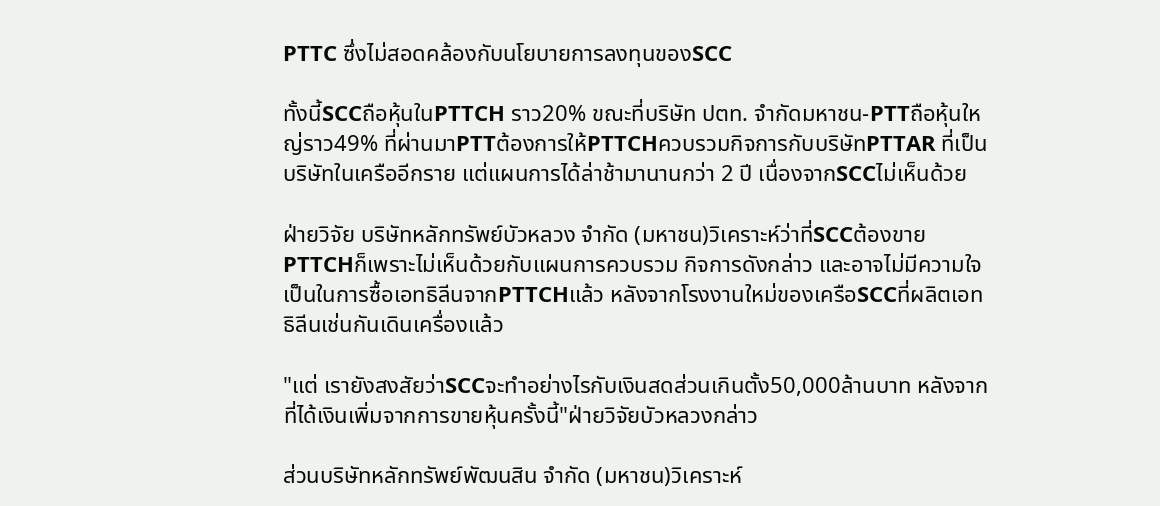PTTC ซึ่งไม่สอดคล้องกับนโยบายการลงทุนของSCC

ทั้งนี้SCCถือหุ้นในPTTCH ราว20% ขณะที่บริษัท ปตท. จำกัดมหาชน-PTTถือหุ้นใหญ่ราว49% ที่ผ่านมาPTTต้องการให้PTTCHควบรวมกิจการกับบริษัทPTTAR ที่เป็นบริษัทในเครืออีกราย แต่แผนการได้ล่าช้ามานานกว่า 2 ปี เนื่องจากSCCไม่เห็นด้วย

ฝ่ายวิจัย บริษัทหลักทรัพย์บัวหลวง จำกัด (มหาชน)วิเคราะห์ว่าที่SCCต้องขายPTTCHก็เพราะไม่เห็นด้วยกับแผนการควบรวม กิจการดังกล่าว และอาจไม่มีความใจเป็นในการซื้อเอทธิลีนจากPTTCHแล้ว หลังจากโรงงานใหม่ของเครือSCCที่ผลิตเอทธิลีนเช่นกันเดินเครื่องแล้ว

"แต่ เรายังสงสัยว่าSCCจะทำอย่างไรกับเงินสดส่วนเกินตั้ง50,000ล้านบาท หลังจากที่ได้เงินเพิ่มจากการขายหุ้นครั้งนี้"ฝ่ายวิจัยบัวหลวงกล่าว

ส่วนบริษัทหลักทรัพย์พัฒนสิน จำกัด (มหาชน)วิเคราะห์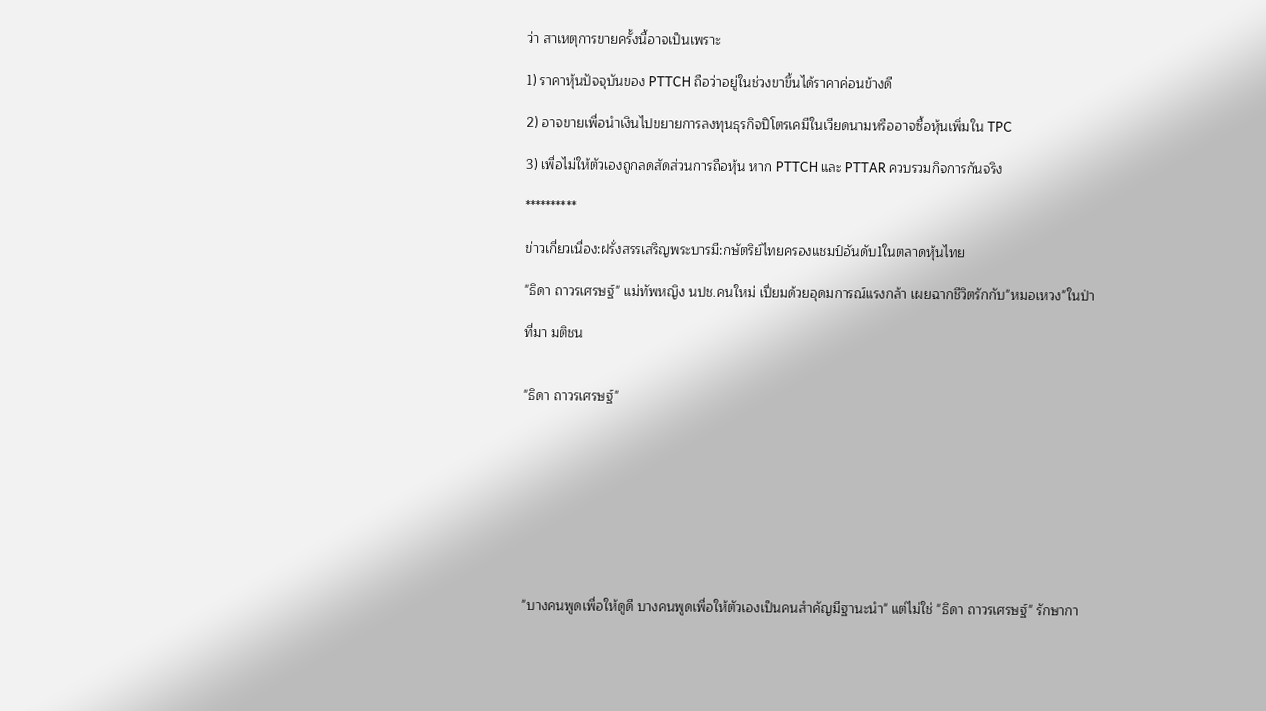ว่า สาเหตุการขายครั้งนี้อาจเป็นเพราะ

1) ราคาหุ้นปัจจุบันของ PTTCH ถือว่าอยู่ในช่วงขาขึ้นได้ราคาค่อนข้างดี

2) อาจขายเพื่อนำเงินไปขยายการลงทุนธุรกิจปิโตรเคมีในเวียดนามหรืออาจซื้อหุ้นเพิ่มใน TPC

3) เพื่อไม่ให้ตัวเองถูกลดสัดส่วนการถือหุ้น หาก PTTCH และ PTTAR ควบรวมกิจการกันจริง

**********

ข่าวเกี่ยวเนื่อง:ฝรั่งสรรเสริญพระบารมี:กษัตริย์ไทยครองแชมป์อันดับ1ในตลาดหุ้นไทย

"ธิดา ถาวรเศรษฐ์" แม่ทัพหญิง นปช.คนใหม่ เปี่ยมด้วยอุดมการณ์แรงกล้า เผยฉากชีวิตรักกับ"หมอเหวง"ในป่า

ที่มา มติชน


"ธิดา ถาวรเศรษฐ์"









"บางคนพูดเพื่อให้ดูดี บางคนพูดเพื่อให้ตัวเองเป็นคนสำคัญมีฐานะนำ" แต่ไม่ใช่ "ธิดา ถาวรเศรษฐ์" รักษากา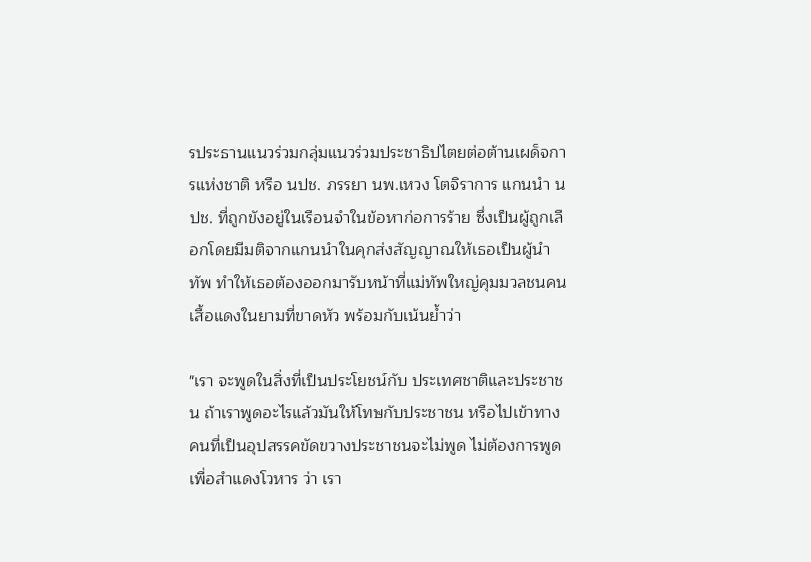รประธานแนวร่วมกลุ่มแนวร่วมประชาธิปไตยต่อต้านเผด็จการแห่งชาติ หรือ นปช. ภรรยา นพ.เหวง โตจิราการ แกนนำ นปช. ที่ถูกขังอยู่ในเรือนจำในข้อหาก่อการร้าย ซึ่งเป็นผู้ถูกเลือกโดยมีมติจากแกนนำในคุกส่งสัญญาณให้เธอเป็นผู้นำทัพ ทำให้เธอต้องออกมารับหน้าที่แม่ทัพใหญ่คุมมวลชนคนเสื้อแดงในยามที่ขาดหัว พร้อมกับเน้นย้ำว่า

"เรา จะพูดในสิ่งที่เป็นประโยชน์กับ ประเทศชาติและประชาชน ถ้าเราพูดอะไรแล้วมันให้โทษกับประชาชน หรือไปเข้าทางคนที่เป็นอุปสรรคขัดขวางประชาชนจะไม่พูด ไม่ต้องการพูดเพื่อสำแดงโวหาร ว่า เรา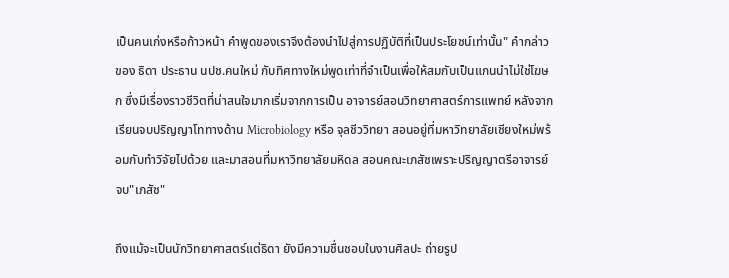เป็นคนเก่งหรือก้าวหน้า คำพูดของเราจึงต้องนำไปสู่การปฏิบัติที่เป็นประโยชน์เท่านั้น" คำกล่าวของ ธิดา ประธาน นปช.คนใหม่ กับทิศทางใหม่พูดเท่าที่จำเป็นเพื่อให้สมกับเป็นแกนนำไม่ใช่โฆษก ซึ่งมีเรื่องราวชีวิตที่น่าสนใจมากเริ่มจากการเป็น อาจารย์สอนวิทยาศาสตร์การแพทย์ หลังจากเรียนจบปริญญาโททางด้าน Microbiology หรือ จุลชีววิทยา สอนอยู่ที่มหาวิทยาลัยเชียงใหม่พร้อมกับทำวิจัยไปด้วย และมาสอนที่มหาวิทยาลัยมหิดล สอนคณะเภสัชเพราะปริญญาตรีอาจารย์จบ"เภสัช"

ถึงแม้จะเป็นนักวิทยาศาสตร์แต่ธิดา ยังมีความชื่นชอบในงานศิลปะ ถ่ายรูป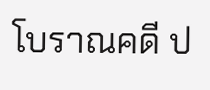โบราณคดี ป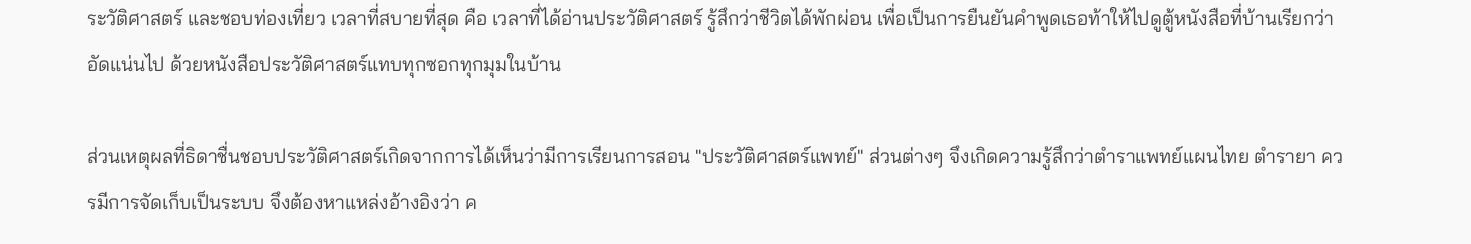ระวัติศาสตร์ และชอบท่องเที่ยว เวลาที่สบายที่สุด คือ เวลาที่ได้อ่านประวัติศาสตร์ รู้สึกว่าชีวิตได้พักผ่อน เพื่อเป็นการยืนยันคำพูดเธอท้าให้ไปดูตู้หนังสือที่บ้านเรียกว่าอัดแน่นไป ด้วยหนังสือประวัติศาสตร์แทบทุกซอกทุกมุมในบ้าน

ส่วนเหตุผลที่ธิดาชื่นชอบประวัติศาสตร์เกิดจากการได้เห็นว่ามีการเรียนการสอน "ประวัติศาสตร์แพทย์" ส่วนต่างๆ จึงเกิดความรู้สึกว่าตำราแพทย์แผนไทย ตำรายา ควรมีการจัดเก็บเป็นระบบ จึงต้องหาแหล่งอ้างอิงว่า ค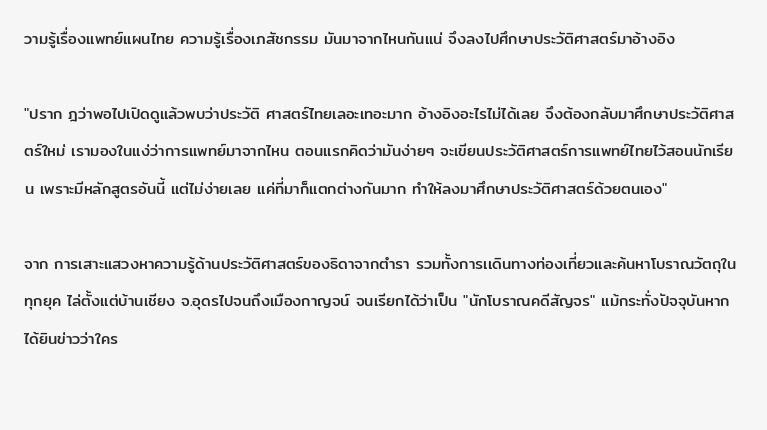วามรู้เรื่องแพทย์แผนไทย ความรู้เรื่องเภสัชกรรม มันมาจากไหนกันแน่ จึงลงไปศึกษาประวัติศาสตร์มาอ้างอิง

"ปราก ฎว่าพอไปเปิดดูแล้วพบว่าประวัติ ศาสตร์ไทยเลอะเทอะมาก อ้างอิงอะไรไม่ได้เลย จึงต้องกลับมาศึกษาประวัติศาสตร์ใหม่ เรามองในแง่ว่าการแพทย์มาจากไหน ตอนแรกคิดว่ามันง่ายๆ จะเขียนประวัติศาสตร์การแพทย์ไทยไว้สอนนักเรียน เพราะมีหลักสูตรอันนี้ แต่ไม่ง่ายเลย แค่ที่มาก็แตกต่างกันมาก ทำให้ลงมาศึกษาประวัติศาสตร์ด้วยตนเอง"

จาก การเสาะแสวงหาความรู้ด้านประวัติศาสตร์ของธิดาจากตำรา รวมทั้งการเเดินทางท่องเที่ยวและค้นหาโบราณวัตถุในทุกยุค ไล่ตั้งแต่บ้านเชียง จ.อุดรไปจนถึงเมืองกาญจน์ จนเรียกได้ว่าเป็น "นักโบราณคดีสัญจร" แม้กระทั่งปัจจุบันหากได้ยินข่าวว่าใคร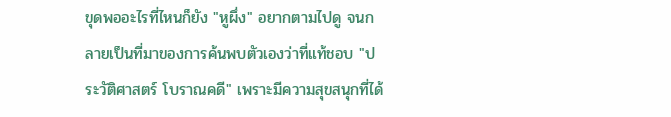ขุดพออะไรที่ไหนก็ยัง "หูผึ่ง" อยากตามไปดู จนกลายเป็นที่มาของการค้นพบตัวเองว่าที่แท้ชอบ "ประวัติศาสตร์ โบราณคดี" เพราะมีความสุขสนุกที่ได้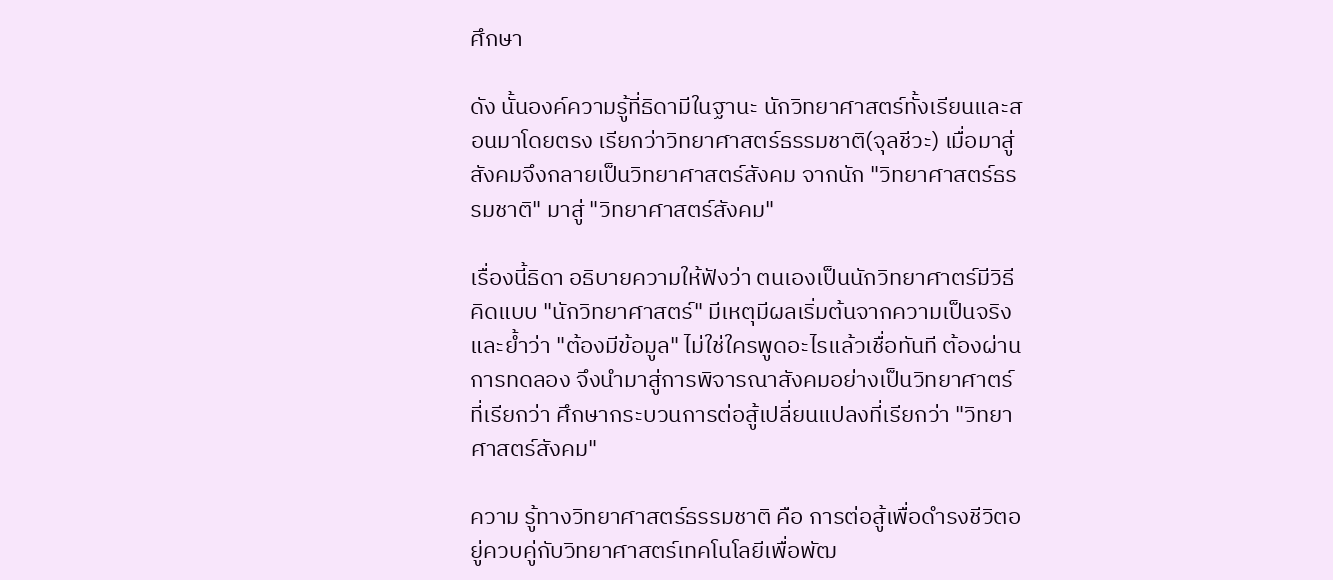ศึกษา

ดัง นั้นองค์ความรู้ที่ธิดามีในฐานะ นักวิทยาศาสตร์ทั้งเรียนและสอนมาโดยตรง เรียกว่าวิทยาศาสตร์ธรรมชาติ(จุลชีวะ) เมื่อมาสู่สังคมจึงกลายเป็นวิทยาศาสตร์สังคม จากนัก "วิทยาศาสตร์ธรรมชาติ" มาสู่ "วิทยาศาสตร์สังคม"

เรื่องนี้ธิดา อธิบายความให้ฟังว่า ตนเองเป็นนักวิทยาศาตร์มีวิธีคิดแบบ "นักวิทยาศาสตร์" มีเหตุมีผลเริ่มต้นจากความเป็นจริงและย้ำว่า "ต้องมีข้อมูล" ไม่ใช่ใครพูดอะไรแล้วเชื่อทันที ต้องผ่านการทดลอง จึงนำมาสู่การพิจารณาสังคมอย่างเป็นวิทยาศาตร์ ที่เรียกว่า ศึกษากระบวนการต่อสู้เปลี่ยนแปลงที่เรียกว่า "วิทยาศาสตร์สังคม"

ความ รู้ทางวิทยาศาสตร์ธรรมชาติ คือ การต่อสู้เพื่อดำรงชีวิตอยู่ควบคู่กับวิทยาศาสตร์เทคโนโลยีเพื่อพัฒ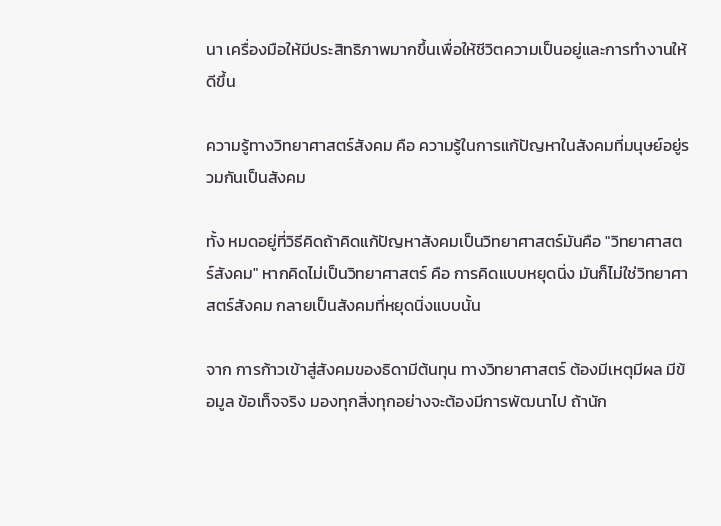นา เครื่องมือให้มีประสิทธิภาพมากขึ้นเพื่อให้ชีวิตความเป็นอยู่และการทำงานให้ ดีขึ้น

ความรู้ทางวิทยาศาสตร์สังคม คือ ความรู้ในการแก้ปัญหาในสังคมที่มนุษย์อยู่รวมกันเป็นสังคม

ทั้ง หมดอยู่ที่วิธีคิดถ้าคิดแก้ปัญหาสังคมเป็นวิทยาศาสตร์มันคือ "วิทยาศาสตร์สังคม" หากคิดไม่เป็นวิทยาศาสตร์ คือ การคิดแบบหยุดนิ่ง มันก็ไม่ใช่วิทยาศาสตร์สังคม กลายเป็นสังคมที่หยุดนิ่งแบบนั้น

จาก การก้าวเข้าสู่สังคมของธิดามีต้นทุน ทางวิทยาศาสตร์ ต้องมีเหตุมีผล มีข้อมูล ข้อเท็จจริง มองทุกสิ่งทุกอย่างจะต้องมีการพัฒนาไป ถ้านัก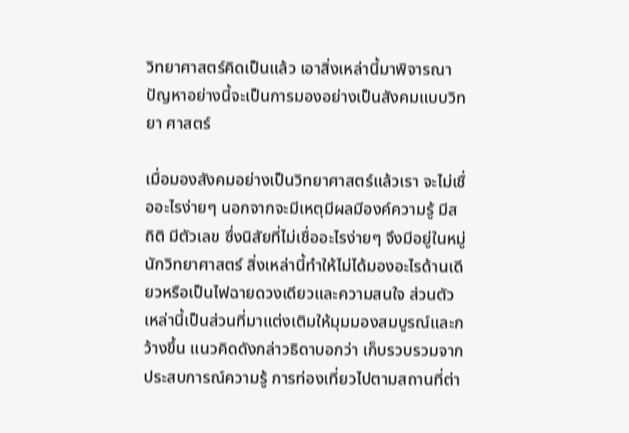วิทยาศาสตร์คิดเป็นแล้ว เอาสิ่งเหล่านี้มาพิจารณาปัญหาอย่างนี้จะเป็นการมองอย่างเป็นสังคมแบบวิทยา ศาสตร์

เมื่อมองสังคมอย่างเป็นวิทยาศาสตร์แล้วเรา จะไม่เชื่ออะไรง่ายๆ นอกจากจะมีเหตุมีผลมีองค์ความรู้ มีสถิติ มีตัวเลข ซึ่งนิสัยที่ไม่เชื่ออะไรง่ายๆ จึงมีอยู่ในหมู่นักวิทยาศาสตร์ สิ่งเหล่านี้ทำให้ไม่ได้มองอะไรด้านเดียวหรือเป็นไฟฉายดวงเดียวและความสนใจ ส่วนตัวเหล่านี้เป็นส่วนที่มาแต่งเติมให้มุมมองสมบูรณ์และกว้างขึ้น แนวคิดดังกล่าวธิดาบอกว่า เก็บรวบรวมจากประสบการณ์ความรู้ การท่องเที่ยวไปตามสถานที่ต่า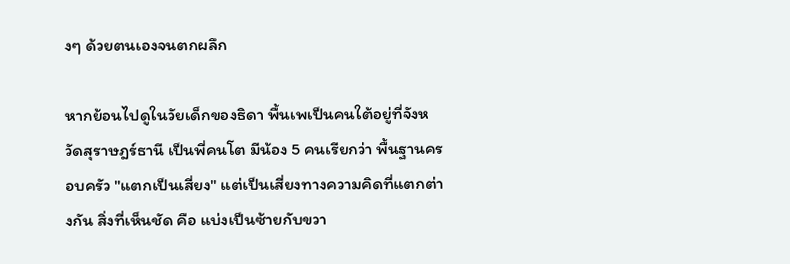งๆ ด้วยตนเองจนตกผลึก

หากย้อนไปดูในวัยเด็กของธิดา พื้นเพเป็นคนใต้อยู่ที่จังหวัดสุราษฎร์ธานี เป็นพี่คนโต มีน้อง 5 คนเรียกว่า พื้นฐานครอบครัว "แตกเป็นเสี่ยง" แต่เป็นเสี่ยงทางความคิดที่แตกต่างกัน สิ่งที่เห็นชัด คือ แบ่งเป็นซ้ายกับขวา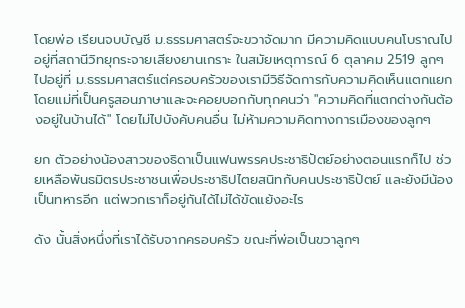โดยพ่อ เรียนจบบัญชี ม.ธรรมศาสตร์จะขวาจัดมาก มีความคิดแบบคนโบราณไปอยู่ที่สถานีวิทยุกระจายเสียงยานเกราะ ในสมัยเหตุการณ์ 6 ตุลาคม 2519 ลูกๆไปอยู่ที่ ม.ธรรมศาสตร์แต่ครอบครัวของเรามีวิธีจัดการกับความคิดเห็นแตกแยก โดยแม่ที่เป็นครูสอนภาษาและจะคอยบอกกับทุกคนว่า "ความคิดที่แตกต่างกันต้องอยู่ในบ้านได้" โดยไม่ไปบังคับคนอื่น ไม่ห้ามความคิดทางการเมืองของลูกๆ

ยก ตัวอย่างน้องสาวของธิดาเป็นแฟนพรรคประชาธิปัตย์อย่างตอนแรกก็ไป ช่วยเหลือพันธมิตรประชาชนเพื่อประชาธิปไตยสนิทกับคนประชาธิปัตย์ และยังมีน้องเป็นทหารอีก แต่พวกเราก็อยู่กันได้ไม่ได้ขัดแย้งอะไร

ดัง นั้นสิ่งหนึ่งที่เราได้รับจากครอบครัว ขณะที่พ่อเป็นขวาลูกๆ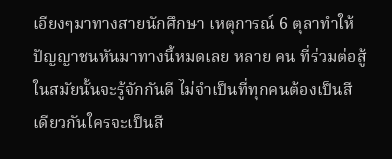เอียงๆมาทางสายนักศึกษา เหตุการณ์ 6 ตุลาทำให้ปัญญาชนหันมาทางนี้หมดเลย หลาย คน ที่ร่วมต่อสู้ในสมัยนั้นจะรู้จักกันดี ไม่จำเป็นที่ทุกคนต้องเป็นสีเดียวกันใครจะเป็นสี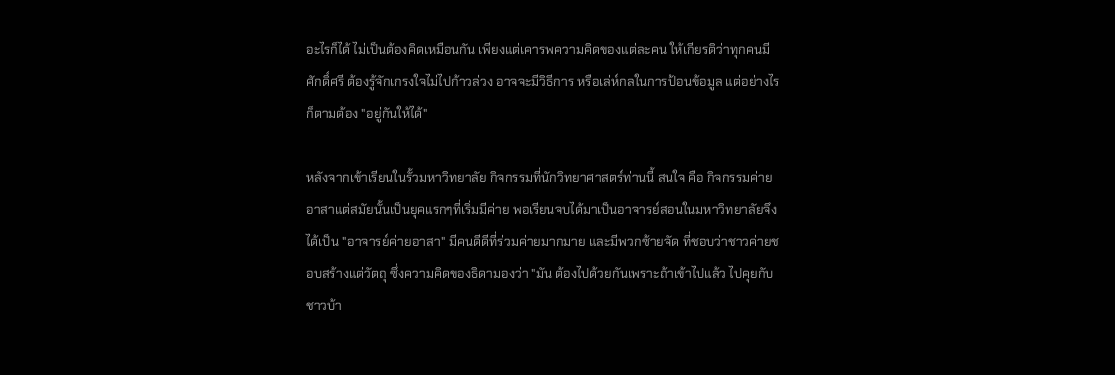อะไรก็ได้ ไม่เป็นต้องคิดเหมือนกัน เพียงแต่เคารพความคิดของแต่ละคน ให้เกียรติว่าทุกคนมีศักดิ์ศรี ต้องรู้จักเกรงใจไม่ไปก้าวล่วง อาจจะมีวิธีการ หรือเล่ห์กลในการป้อนข้อมูล แต่อย่างไรก็ตามต้อง "อยู่กันให้ได้"

หลังจากเข้าเรียนในรั้วมหาวิทยาลัย กิจกรรมที่นักวิทยาศาสตร์ท่านนี้ สนใจ คือ กิจกรรมค่ายอาสาแต่สมัยนั้นเป็นยุคแรกๆที่เริ่มมีค่าย พอเรียนจบได้มาเป็นอาจารย์สอนในมหาวิทยาลัยจึงได้เป็น "อาจารย์ค่ายอาสา" มีคนดีดีที่ร่วมค่ายมากมาย และมีพวกซ้ายจัด ที่ชอบว่าชาวค่ายชอบสร้างแต่วัตถุ ซึ่งความคิดของธิดามองว่า "มัน ต้องไปด้วยกันเพราะถ้าเข้าไปแล้ว ไปคุยกับชาวบ้า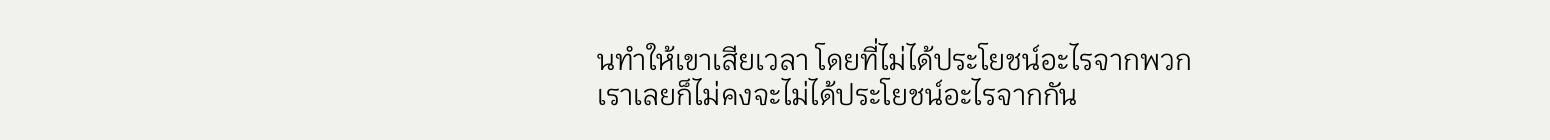นทำให้เขาเสียเวลา โดยที่ไม่ได้ประโยชน์อะไรจากพวกเราเลยก็ไม่คงจะไม่ได้ประโยชน์อะไรจากกัน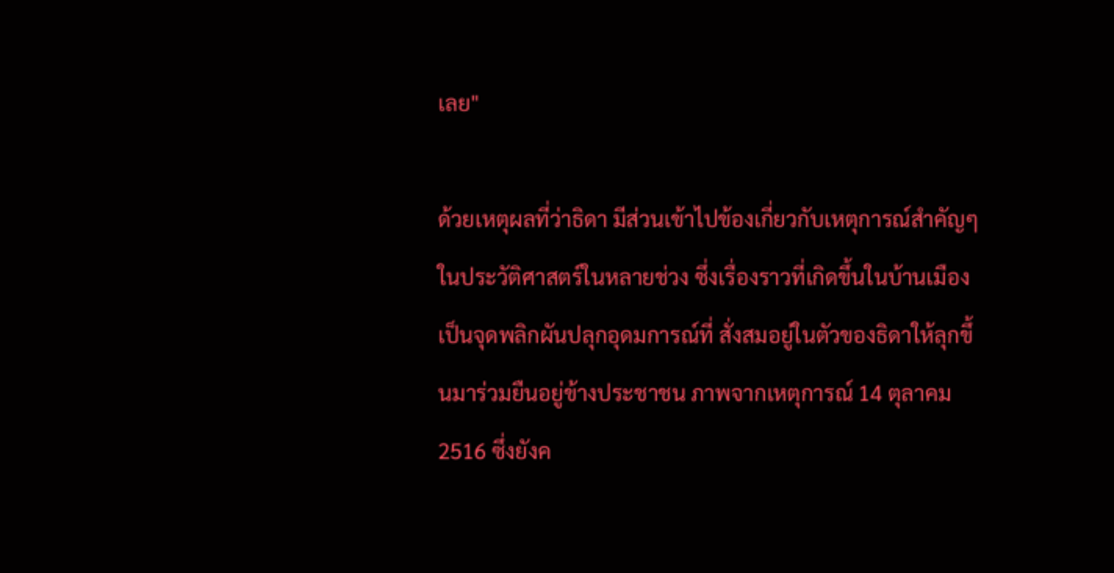เลย"

ด้วยเหตุผลที่ว่าธิดา มีส่วนเข้าไปข้องเกี่ยวกับเหตุการณ์สำคัญๆในประวัติศาสตร์ในหลายช่วง ซึ่งเรื่องราวที่เกิดขึ้นในบ้านเมืองเป็นจุดพลิกผันปลุกอุดมการณ์ที่ สั่งสมอยู่ในตัวของธิดาให้ลุกขึ้นมาร่วมยืนอยู่ข้างประชาชน ภาพจากเหตุการณ์ 14 ตุลาคม 2516 ซึ่งยังค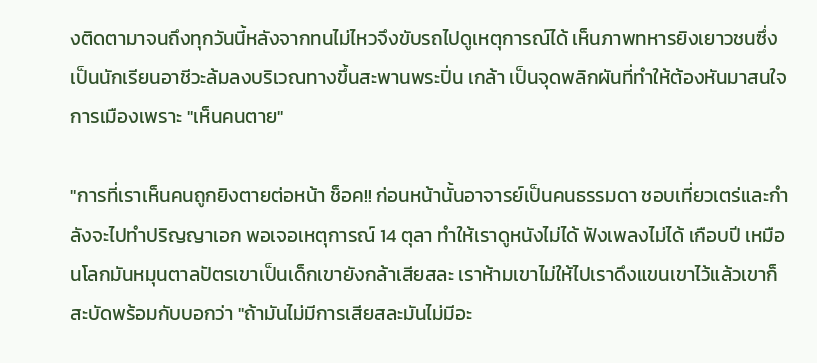งติดตามาจนถึงทุกวันนี้หลังจากทนไม่ไหวจึงขับรถไปดูเหตุการณ์ได้ เห็นภาพทหารยิงเยาวชนซึ่งเป็นนักเรียนอาชีวะล้มลงบริเวณทางขึ้นสะพานพระปิ่น เกล้า เป็นจุดพลิกผันที่ทำให้ต้องหันมาสนใจการเมืองเพราะ "เห็นคนตาย"

"การที่เราเห็นคนถูกยิงตายต่อหน้า ช็อค!! ก่อนหน้านั้นอาจารย์เป็นคนธรรมดา ชอบเที่ยวเตร่และกำลังจะไปทำปริญญาเอก พอเจอเหตุการณ์ 14 ตุลา ทำให้เราดูหนังไม่ได้ ฟังเพลงไม่ได้ เกือบปี เหมือนโลกมันหมุนตาลปัตรเขาเป็นเด็กเขายังกล้าเสียสละ เราห้ามเขาไม่ให้ไปเราดึงแขนเขาไว้แล้วเขาก็สะบัดพร้อมกับบอกว่า "ถ้ามันไม่มีการเสียสละมันไม่มีอะ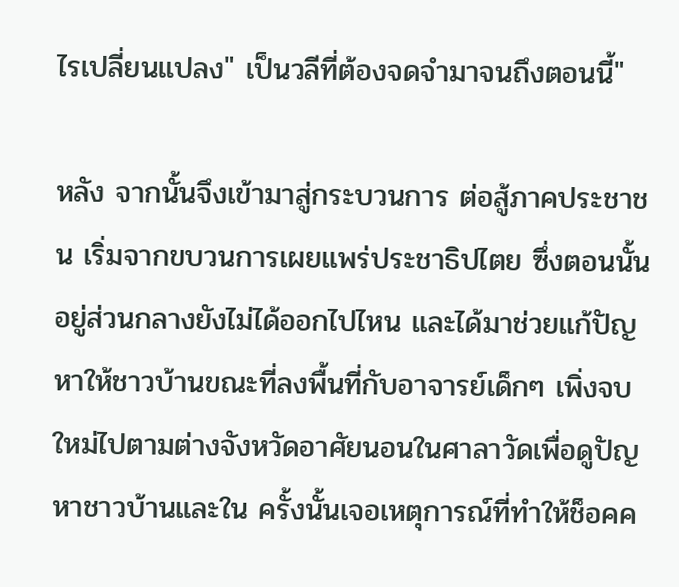ไรเปลี่ยนแปลง" เป็นวลีที่ต้องจดจำมาจนถึงตอนนี้"

หลัง จากนั้นจึงเข้ามาสู่กระบวนการ ต่อสู้ภาคประชาชน เริ่มจากขบวนการเผยแพร่ประชาธิปไตย ซึ่งตอนนั้นอยู่ส่วนกลางยังไม่ได้ออกไปไหน และได้มาช่วยแก้ปัญหาให้ชาวบ้านขณะที่ลงพื้นที่กับอาจารย์เด็กๆ เพิ่งจบใหม่ไปตามต่างจังหวัดอาศัยนอนในศาลาวัดเพื่อดูปัญหาชาวบ้านและใน ครั้งนั้นเจอเหตุการณ์ที่ทำให้ช็อคค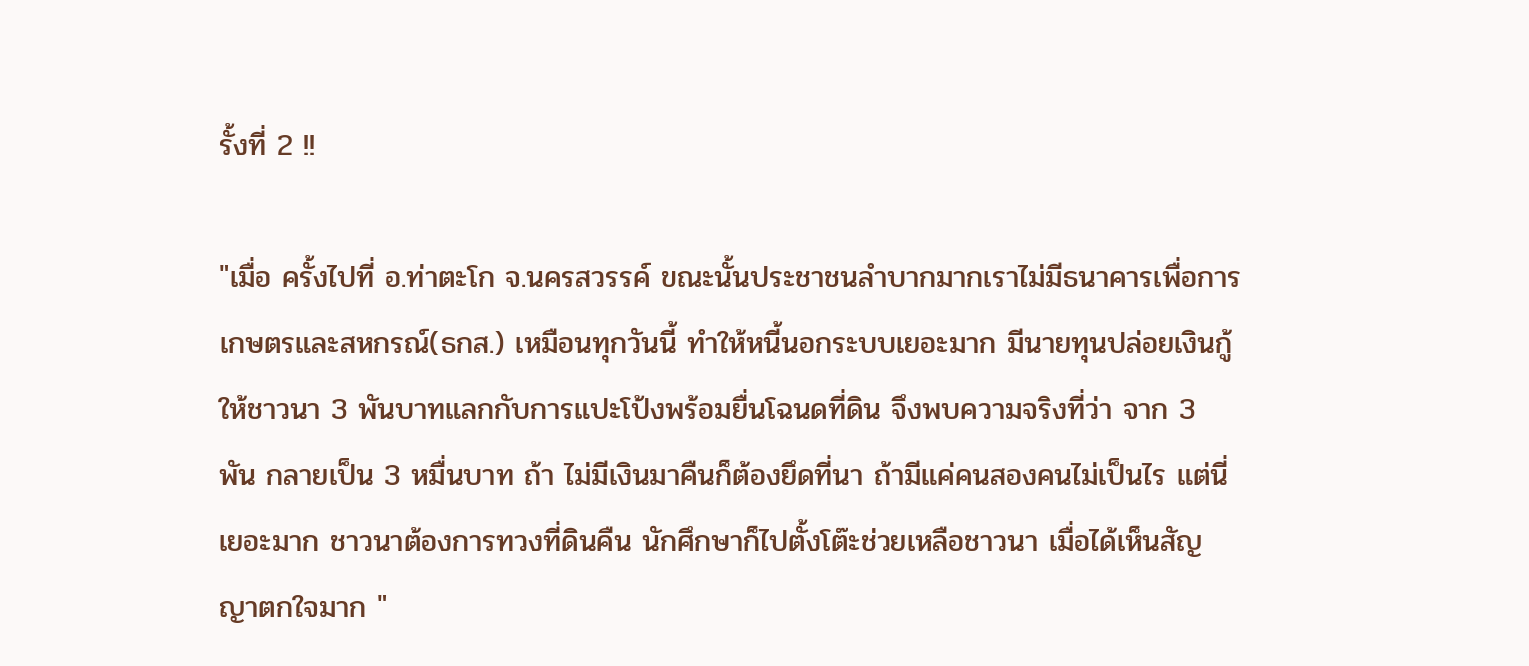รั้งที่ 2 !!

"เมื่อ ครั้งไปที่ อ.ท่าตะโก จ.นครสวรรค์ ขณะนั้นประชาชนลำบากมากเราไม่มีธนาคารเพื่อการเกษตรและสหกรณ์(ธกส.) เหมือนทุกวันนี้ ทำให้หนี้นอกระบบเยอะมาก มีนายทุนปล่อยเงินกู้ให้ชาวนา 3 พันบาทแลกกับการแปะโป้งพร้อมยื่นโฉนดที่ดิน จึงพบความจริงที่ว่า จาก 3 พัน กลายเป็น 3 หมื่นบาท ถ้า ไม่มีเงินมาคืนก็ต้องยึดที่นา ถ้ามีแค่คนสองคนไม่เป็นไร แต่นี่เยอะมาก ชาวนาต้องการทวงที่ดินคืน นักศึกษาก็ไปตั้งโต๊ะช่วยเหลือชาวนา เมื่อได้เห็นสัญญาตกใจมาก "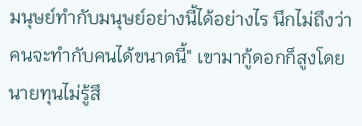มนุษย์ทำกับมนุษย์อย่างนี้ได้อย่างไร นึกไม่ถึงว่าคนจะทำกับคนได้ขนาดนี้" เขามากู้ดอกก็สูงโดยนายทุนไม่รู้สึ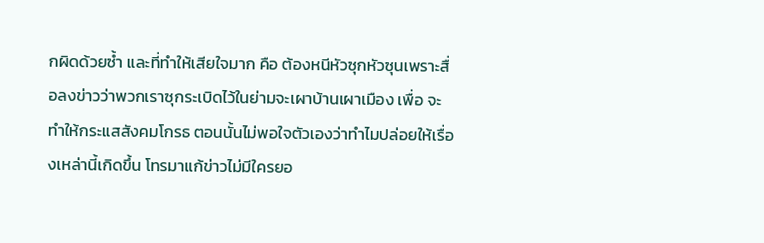กผิดด้วยซ้ำ และที่ทำให้เสียใจมาก คือ ต้องหนีหัวซุกหัวซุนเพราะสื่อลงข่าวว่าพวกเราซุกระเบิดไว้ในย่ามจะเผาบ้านเผาเมือง เพื่อ จะทำให้กระแสสังคมโกรธ ตอนนั้นไม่พอใจตัวเองว่าทำไมปล่อยให้เรื่องเหล่านี้เกิดขึ้น โทรมาแก้ข่าวไม่มีใครยอ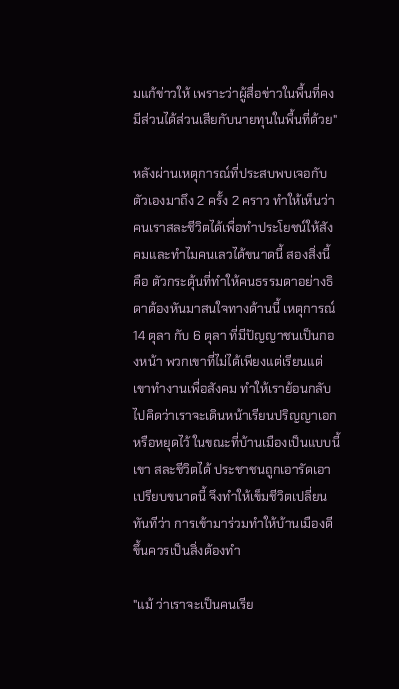มแก้ข่าวให้ เพราะว่าผู้สื่อข่าวในพื้นที่คงมีส่วนได้ส่วนเสียกับนายทุนในพื้นที่ด้วย"

หลังผ่านเหตุการณ์ที่ประสบพบเจอกับตัวเองมาถึง 2 ครั้ง 2 คราว ทำให้เห็นว่า คนเราสละชีวิตได้เพื่อทำประโยชน์ให้สังคมและทำไมคนเลวได้ขนาดนี้ สองสิ่งนี้ คือ ตัวกระตุ้นที่ทำให้คนธรรมดาอย่างธิดาต้องหันมาสนใจทางด้านนี้ เหตุการณ์14 ตุลา กับ 6 ตุลา ที่มีปัญญาชนเป็นกองหน้า พวกเขาที่ไม่ได้เพียงแต่เรียนแต่เขาทำงานเพื่อสังคม ทำให้เราย้อนกลับไปคิดว่าเราจะเดินหน้าเรียนปริญญาเอกหรือหยุดไว้ ในขณะที่บ้านเมืองเป็นแบบนี้ เขา สละชีวิตได้ ประชาชนถูกเอารัดเอาเปรียบขนาดนี้ จึงทำให้เข็มชีวิตเปลี่ยนทันทีว่า การเข้ามาร่วมทำให้บ้านเมืองดีขึ้นควรเป็นสิ่งต้องทำ

"แม้ ว่าเราจะเป็นคนเรีย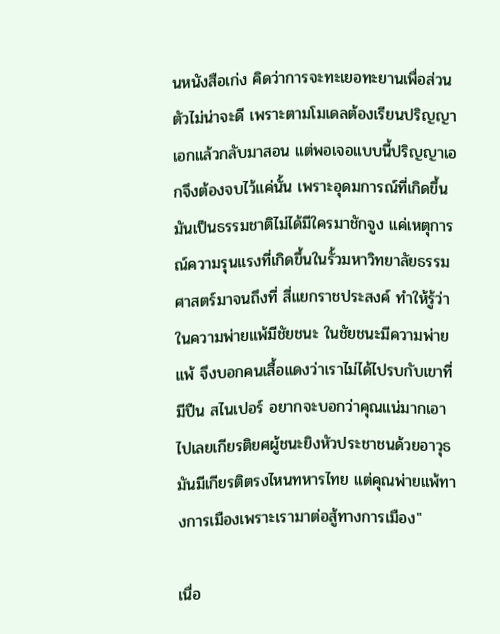นหนังสือเก่ง คิดว่าการจะทะเยอทะยานเพื่อส่วนตัวไม่น่าจะดี เพราะตามโมเดลต้องเรียนปริญญาเอกแล้วกลับมาสอน แต่พอเจอแบบนี้ปริญญาเอกจึงต้องจบไว้แค่นั้น เพราะอุดมการณ์ที่เกิดขึ้นมันเป็นธรรมชาติไม่ได้มีใครมาชักจูง แค่เหตุการณ์ความรุนแรงที่เกิดขึ้นในรั้วมหาวิทยาลัยธรรมศาสตร์มาจนถึงที่ สี่แยกราชประสงค์ ทำให้รู้ว่าในความพ่ายแพ้มีชัยชนะ ในชัยชนะมีความพ่ายแพ้ จึงบอกคนเสื้อแดงว่าเราไม่ได้ไปรบกับเขาที่มีปืน สไนเปอร์ อยากจะบอกว่าคุณแน่มากเอาไปเลยเกียรติยศผู้ชนะยิงหัวประชาชนด้วยอาวุธ มันมีเกียรติตรงไหนทหารไทย แต่คุณพ่ายแพ้ทางการเมืองเพราะเรามาต่อสู้ทางการเมือง"

เนื่อ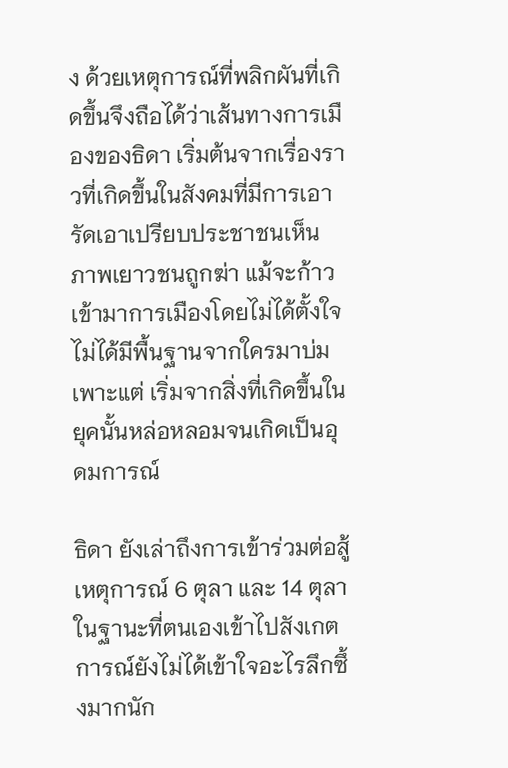ง ด้วยเหตุการณ์ที่พลิกผันที่เกิดขึ้นจึงถือได้ว่าเส้นทางการเมืองของธิดา เริ่มต้นจากเรื่องราวที่เกิดขึ้นในสังคมที่มีการเอารัดเอาเปรียบประชาชนเห็น ภาพเยาวชนถูกฆ่า แม้จะก้าวเข้ามาการเมืองโดยไม่ได้ตั้งใจไม่ได้มีพื้นฐานจากใครมาบ่มเพาะแต่ เริ่มจากสิ่งที่เกิดขึ้นในยุคนั้นหล่อหลอมจนเกิดเป็นอุดมการณ์

ธิดา ยังเล่าถึงการเข้าร่วมต่อสู้เหตุการณ์ 6 ตุลา และ 14 ตุลา ในฐานะที่ตนเองเข้าไปสังเกตการณ์ยังไม่ได้เข้าใจอะไรลึกซึ้งมากนัก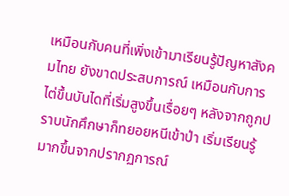เหมือนกับคนที่เพิ่งเข้ามาเรียนรู้ปัญหาสังคมไทย ยังขาดประสบการณ์ เหมือนกับการไต่ขึ้นบันไดที่เริ่มสูงขึ้นเรื่อยๆ หลังจากถูกปราบนักศึกษาก็ทยอยหนีเข้าป่า เริ่มเรียนรู้มากขึ้นจากปรากฏการณ์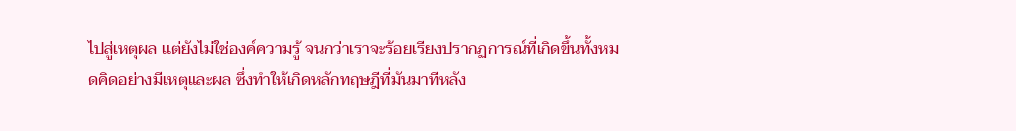ไปสู่เหตุผล แต่ยังไม่ใช่องค์ความรู้ จนกว่าเราจะร้อยเรียงปรากฏการณ์ที่เกิดขึ้นทั้งหมดคิดอย่างมีเหตุและผล ซึ่งทำให้เกิดหลักทฤษฎีที่มันมาทีหลัง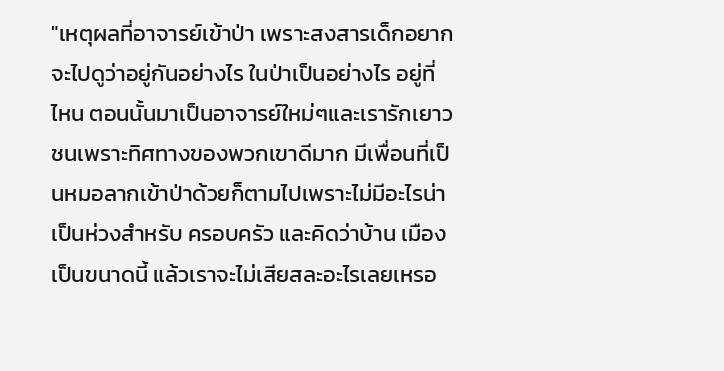"เหตุผลที่อาจารย์เข้าป่า เพราะสงสารเด็กอยากจะไปดูว่าอยู่กันอย่างไร ในป่าเป็นอย่างไร อยู่ที่ไหน ตอนนั้นมาเป็นอาจารย์ใหม่ๆและเรารักเยาวชนเพราะทิศทางของพวกเขาดีมาก มีเพื่อนที่เป็นหมอลากเข้าป่าด้วยก็ตามไปเพราะไม่มีอะไรน่าเป็นห่วงสำหรับ ครอบครัว และคิดว่าบ้าน เมืองเป็นขนาดนี้ แล้วเราจะไม่เสียสละอะไรเลยเหรอ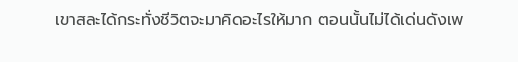เขาสละได้กระทั่งชีวิตจะมาคิดอะไรให้มาก ตอนนั้นไม่ได้เด่นดังเพ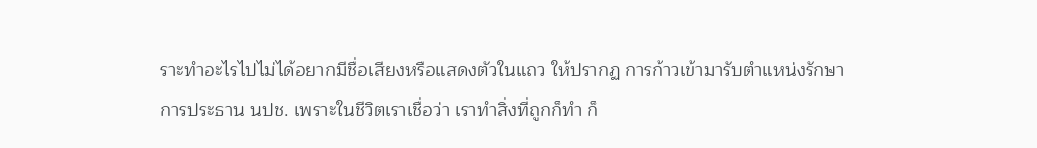ราะทำอะไรไปไม่ได้อยากมีชื่อเสียงหรือแสดงตัวในแถว ให้ปรากฏ การก้าวเข้ามารับตำแหน่งรักษาการประธาน นปช. เพราะในชีวิตเราเชื่อว่า เราทำสิ่งที่ถูกก็ทำ ก็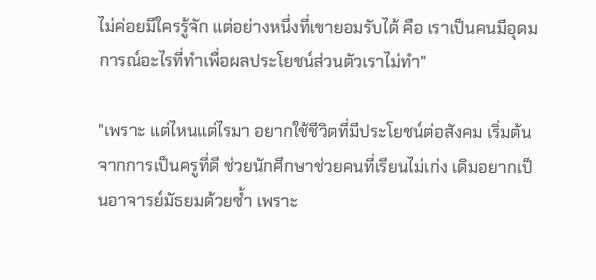ไม่ค่อยมีใครรู้จัก แต่อย่างหนึ่งที่เขายอมรับได้ คือ เราเป็นคนมีอุดมการณ์อะไรที่ทำเพื่อผลประโยชน์ส่วนตัวเราไม่ทำ"

"เพราะ แต่ไหนแต่ไรมา อยากใช้ชีวิตที่มีประโยชน์ต่อสังคม เริ่มต้นจากการเป็นครูที่ดี ช่วยนักศึกษาช่วยคนที่เรียนไม่เก่ง เดิมอยากเป็นอาจารย์มัธยมด้วยซ้ำ เพราะ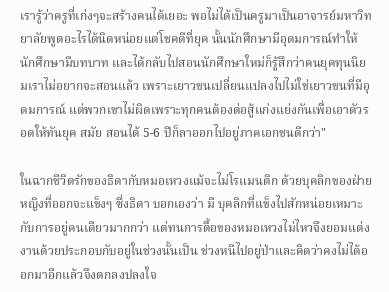เรารู้ว่าครูที่เก่งๆจะสร้างคนได้เยอะ พอไม่ได้เป็นครูมาเป็นอาจารย์มหาวิทยาลัยพูดอะไรได้นิดหน่อยแต่โชคดีที่ยุค นั้นนักศึกษามีอุดมการณ์ทำให้นักศึกษามีบทบาท และได้กลับไปสอนนักศึกษาใหม่ก็รู้สึกว่าคนยุคทุนนิยมเราไม่อยากจะสอนแล้ว เพราะเยาวชนเปลี่ยนแปลงไปไม่ใช่เยาวชนที่มีอุดมการณ์ แต่พวกเขาไม่ผิดเพราะทุกคนต้องต่อสู้แก่งแย่งกันเพื่อเอาตัวรอดให้ทันยุค สมัย สอนได้ 5-6 ปีก็ลาออกไปอยู่ภาคเอกชนดีกว่า"

ในฉากชีวิตรักของธิดากับหมอเหวงแม้จะไม่โรแมนติก ด้วยบุคลิกของฝ่ายหญิงที่ออกจะแข็งๆ ซึ่งธิดา บอกเองว่า มี บุคลิกที่แข็งไปสักหน่อยเหมาะกับการอยู่คนเดียวมากกว่า แต่ทนการตื้อของหมอเหวงไม่ไหวจึงยอมแต่งงานด้วยประกอบกับอยู่ในช่วงนั้นเป็น ช่วงหนีไปอยู่ป่าและคิดว่าคงไม่ได้ออกมาอีกแล้วจึงตกลงปลงใจ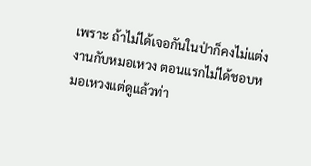เพราะ ถ้าไม่ได้เจอกันในป่าก็คงไม่แต่งงานกับหมอเหวง ตอนแรกไม่ได้ชอบหมอเหวงแต่ดูแล้วท่า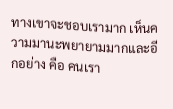ทางเขาจะชอบเรามาก เห็นความมานะพยายามมากและอีกอย่าง คือ คนเรา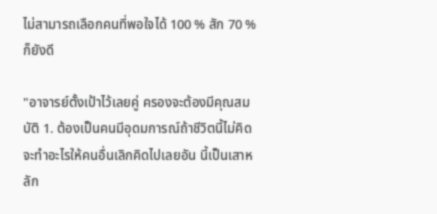ไม่สามารถเลือกคนที่พอใจได้ 100 % สัก 70 % ก็ยังดี

"อาจารย์ตั้งเป้าไว้เลยคู่ ครองจะต้องมีคุณสมบัติ 1. ต้องเป็นคนมีอุดมการณ์ถ้าชีวิตนี้ไม่คิดจะทำอะไรให้คนอื่นเลิกคิดไปเลยอัน นี้เป็นเสาหลัก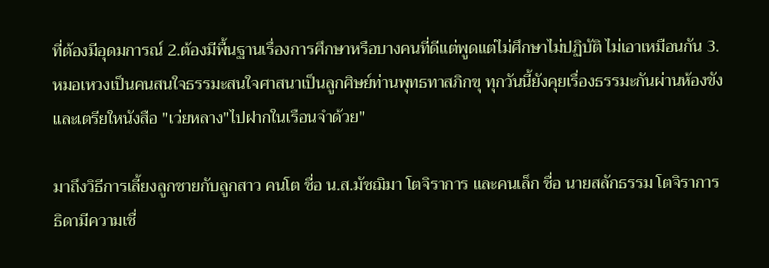ที่ต้องมีอุดมการณ์ 2.ต้องมีพื้นฐานเรื่องการศึกษาหรือบางคนที่ดีแต่พูดแต่ไม่ศึกษาไม่ปฏิบัติ ไม่เอาเหมือนกัน 3. หมอเหวงเป็นคนสนใจธรรมะสนใจศาสนาเป็นลูกศิษย์ท่านพุทธทาสภิกขุ ทุกวันนี้ยังคุยเรื่องธรรมะกันผ่านห้องขัง และเตรียใหนังสือ "เว่ยหลาง"ไปฝากในเรือนจำด้วย"

มาถึงวิธีการเลี้ยงลูกชายกับลูกสาว คนโต ชื่อ น.ส.มัชฌิมา โตจิราการ และคนเล็ก ชื่อ นายสลักธรรม โตจิราการ ธิดามีความเชื่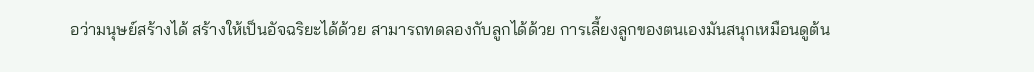อว่ามนุษย์สร้างได้ สร้างให้เป็นอัจฉริยะได้ด้วย สามารถทดลองกับลูกได้ด้วย การเลี้ยงลูกของตนเองมันสนุกเหมือนดูต้น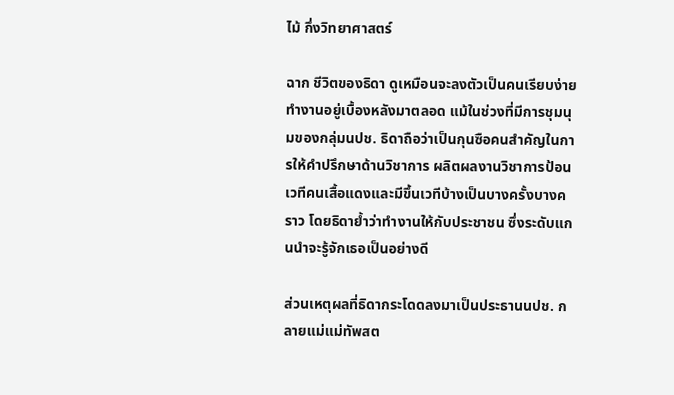ไม้ กึ่งวิทยาศาสตร์

ฉาก ชีวิตของธิดา ดูเหมือนจะลงตัวเป็นคนเรียบง่าย ทำงานอยู่เบื้องหลังมาตลอด แม้ในช่วงที่มีการชุมนุมของกลุ่มนปช. ธิดาถือว่าเป็นกุนซือคนสำคัญในการให้คำปรึกษาด้านวิชาการ ผลิตผลงานวิชาการป้อนเวทีคนเสื้อแดงและมีขึ้นเวทีบ้างเป็นบางครั้งบางคราว โดยธิดาย้ำว่าทำงานให้กับประชาชน ซึ่งระดับแกนนำจะรู้จักเธอเป็นอย่างดี

ส่วนเหตุผลที่ธิดากระโดดลงมาเป็นประธานนปช. กลายแม่แม่ทัพสต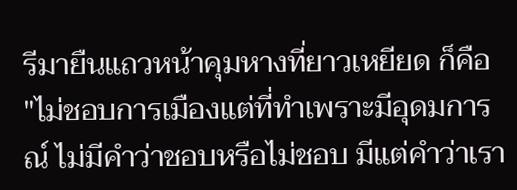รีมายืนแถวหน้าคุมหางที่ยาวเหยียด ก็คือ "ไม่ชอบการเมืองแต่ที่ทำเพราะมีอุดมการณ์ ไม่มีคำว่าชอบหรือไม่ชอบ มีแต่คำว่าเรา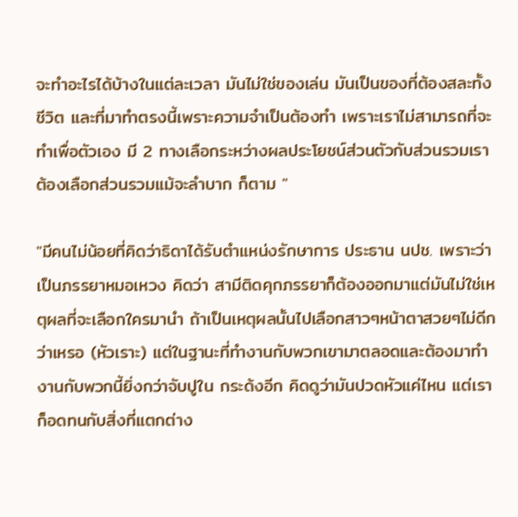จะทำอะไรได้บ้างในแต่ละเวลา มันไม่ใช่ของเล่น มันเป็นของที่ต้องสละทั้งชีวิต และที่มาทำตรงนี้เพราะความจำเป็นต้องทำ เพราะเราไม่สามารถที่จะทำเพื่อตัวเอง มี 2 ทางเลือกระหว่างผลประโยชน์ส่วนตัวกับส่วนรวมเราต้องเลือกส่วนรวมแม้จะลำบาก ก็ตาม "

"มีคนไม่น้อยที่คิดว่าธิดาได้รับตำแหน่งรักษาการ ประธาน นปช. เพราะว่าเป็นภรรยาหมอเหวง คิดว่า สามีติดคุกภรรยาก็ต้องออกมาแต่มันไม่ใช่เหตุผลที่จะเลือกใครมานำ ถ้าเป็นเหตุผลนั้นไปเลือกสาวๆหน้าตาสวยๆไม่ดีกว่าเหรอ (หัวเราะ) แต่ในฐานะที่ทำงานกับพวกเขามาตลอดและต้องมาทำงานกับพวกนี้ยิ่งกว่าจับปูใน กระด้งอีก คิดดูว่ามันปวดหัวแค่ไหน แต่เราก็อดทนกับสิ่งที่แตกต่าง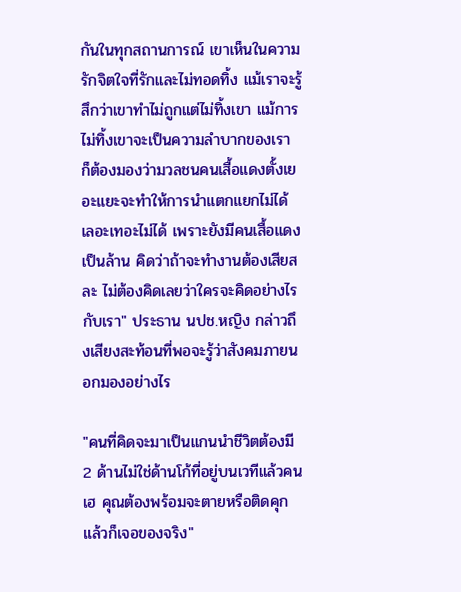กันในทุกสถานการณ์ เขาเห็นในความรักจิตใจที่รักและไม่ทอดทิ้ง แม้เราจะรู้สึกว่าเขาทำไม่ถูกแต่ไม่ทิ้งเขา แม้การไม่ทิ้งเขาจะเป็นความลำบากของเรา ก็ต้องมองว่ามวลชนคนเสื้อแดงตั้งเยอะแยะจะทำให้การนำแตกแยกไม่ได้ เลอะเทอะไม่ได้ เพราะยังมีคนเสื้อแดงเป็นล้าน คิดว่าถ้าจะทำงานต้องเสียสละ ไม่ต้องคิดเลยว่าใครจะคิดอย่างไรกับเรา" ประธาน นปช.หญิง กล่าวถึงเสียงสะท้อนที่พอจะรู้ว่าสังคมภายนอกมองอย่างไร

"คนที่คิดจะมาเป็นแกนนำชีวิตต้องมี 2 ด้านไม่ใช่ด้านโก้ที่อยู่บนเวทีแล้วคนเฮ คุณต้องพร้อมจะตายหรือติดคุกแล้วก็เจอของจริง"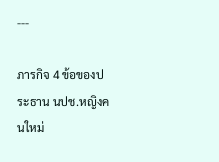---

ภารกิจ 4 ข้อของประธาน นปช.หญิงคนใหม่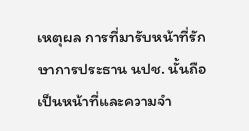เหตุผล การที่มารับหน้าที่รักษาการประธาน นปช. นั้นถือเป็นหน้าที่และความจำ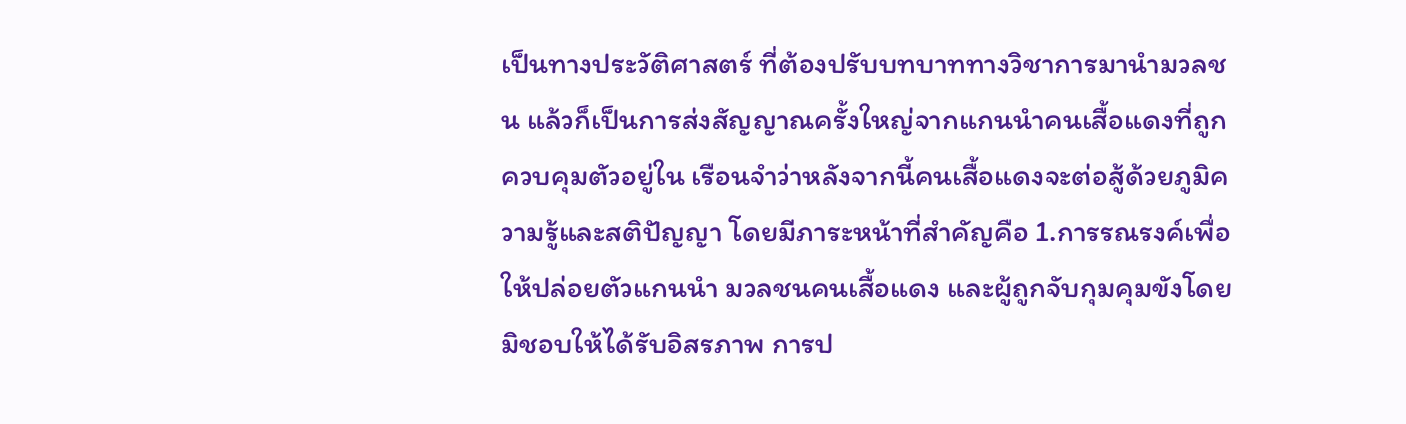เป็นทางประวัติศาสตร์ ที่ต้องปรับบทบาททางวิชาการมานำมวลชน แล้วก็เป็นการส่งสัญญาณครั้งใหญ่จากแกนนำคนเสื้อแดงที่ถูกควบคุมตัวอยู่ใน เรือนจำว่าหลังจากนี้คนเสื้อแดงจะต่อสู้ด้วยภูมิความรู้และสติปัญญา โดยมีภาระหน้าที่สำคัญคือ 1.การรณรงค์เพื่อให้ปล่อยตัวแกนนำ มวลชนคนเสื้อแดง และผู้ถูกจับกุมคุมขังโดยมิชอบให้ได้รับอิสรภาพ การป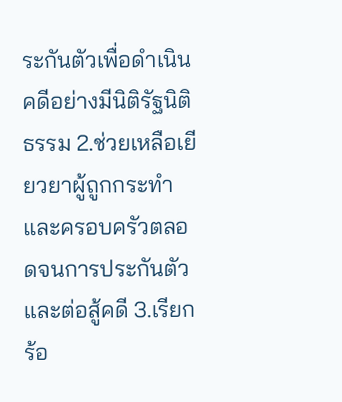ระกันตัวเพื่อดำเนินคดีอย่างมีนิติรัฐนิติธรรม 2.ช่วยเหลือเยียวยาผู้ถูกกระทำและครอบครัวตลอดจนการประกันตัวและต่อสู้คดี 3.เรียกร้อ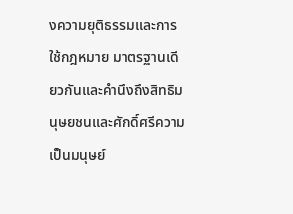งความยุติธรรมและการใช้กฎหมาย มาตรฐานเดียวกันและคำนึงถึงสิทธิมนุษยชนและศักดิ์ศรีความเป็นมนุษย์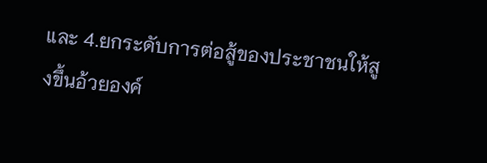และ 4.ยกระดับการต่อสู้ของประชาชนให้สูงขึ้นอ้วยองค์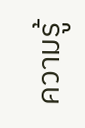ความรู้